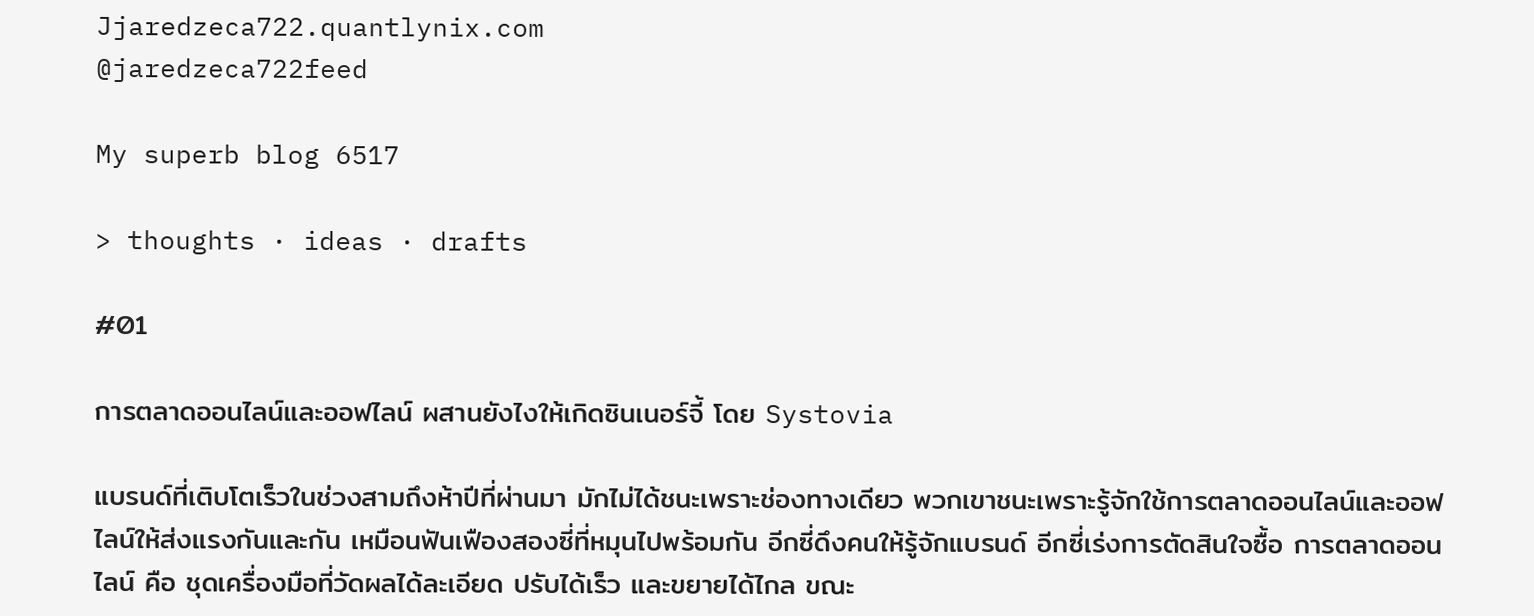Jjaredzeca722.quantlynix.com
@jaredzeca722feed

My superb blog 6517

> thoughts · ideas · drafts

#01

การตลาดออนไลน์และออฟไลน์ ผสานยังไงให้เกิดซินเนอร์จี้ โดย Systovia

แบรนด์ที่เติบโตเร็วในช่วงสามถึงห้าปีที่ผ่านมา มักไม่ได้ชนะเพราะช่องทางเดียว พวกเขาชนะเพราะรู้จักใช้การตลาดออนไลน์และออฟไลน์ให้ส่งแรงกันและกัน เหมือนฟันเฟืองสองซี่ที่หมุนไปพร้อมกัน อีกซี่ดึงคนให้รู้จักแบรนด์ อีกซี่เร่งการตัดสินใจซื้อ การตลาดออนไลน์ คือ ชุดเครื่องมือที่วัดผลได้ละเอียด ปรับได้เร็ว และขยายได้ไกล ขณะ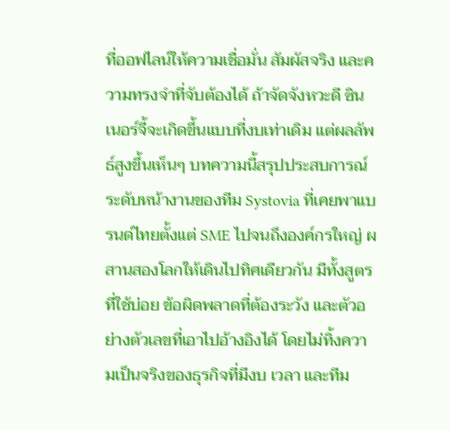ที่ออฟไลน์ให้ความเชื่อมั่น สัมผัสจริง และความทรงจำที่จับต้องได้ ถ้าจัดจังหวะดี ซินเนอร์จี้จะเกิดขึ้นแบบที่งบเท่าเดิม แต่ผลลัพธ์สูงขึ้นเห็นๆ บทความนี้สรุปประสบการณ์ระดับหน้างานของทีม Systovia ที่เคยพาแบรนด์ไทยตั้งแต่ SME ไปจนถึงองค์กรใหญ่ ผสานสองโลกให้เดินไปทิศเดียวกัน มีทั้งสูตรที่ใช้บ่อย ข้อผิดพลาดที่ต้องระวัง และตัวอย่างตัวเลขที่เอาไปอ้างอิงได้ โดยไม่ทิ้งความเป็นจริงของธุรกิจที่มีงบ เวลา และทีม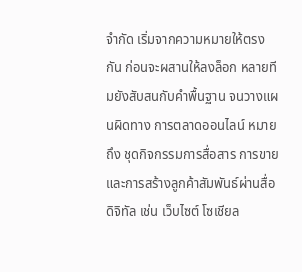จำกัด เริ่มจากความหมายให้ตรงกัน ก่อนจะผสานให้ลงล็อก หลายทีมยังสับสนกับคำพื้นฐาน จนวางแผนผิดทาง การตลาดออนไลน์ หมายถึง ชุดกิจกรรมการสื่อสาร การขาย และการสร้างลูกค้าสัมพันธ์ผ่านสื่อดิจิทัล เช่น เว็บไซต์ โซเชียล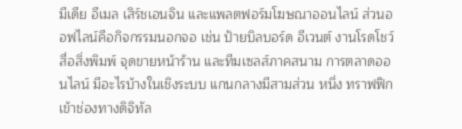มีเดีย อีเมล เสิร์ชเอนจิน และแพลตฟอร์มโฆษณาออนไลน์ ส่วนออฟไลน์คือกิจกรรมนอกจอ เช่น ป้ายบิลบอร์ด อีเวนต์ งานโรดโชว์ สื่อสิ่งพิมพ์ จุดขายหน้าร้าน และทีมเซลส์ภาคสนาม การตลาดออนไลน์ มีอะไรบ้างในเชิงระบบ แกนกลางมีสามส่วน หนึ่ง ทราฟฟิกเข้าช่องทางดิจิทัล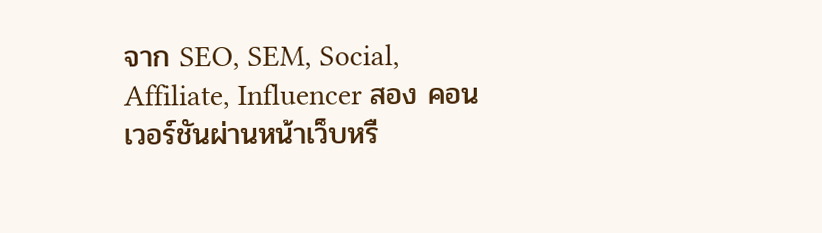จาก SEO, SEM, Social, Affiliate, Influencer สอง คอนเวอร์ชันผ่านหน้าเว็บหรื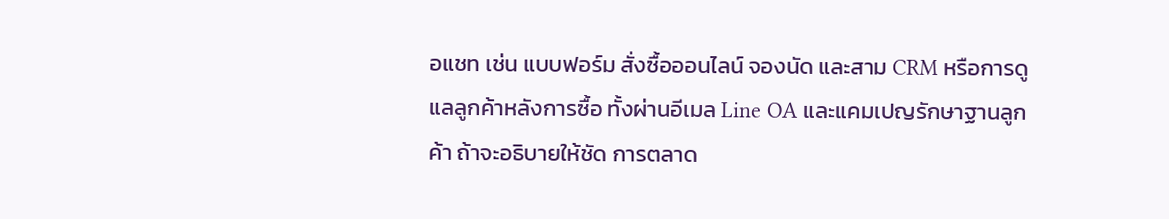อแชท เช่น แบบฟอร์ม สั่งซื้อออนไลน์ จองนัด และสาม CRM หรือการดูแลลูกค้าหลังการซื้อ ทั้งผ่านอีเมล Line OA และแคมเปญรักษาฐานลูกค้า ถ้าจะอธิบายให้ชัด การตลาด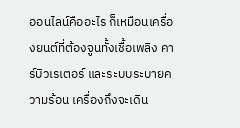ออนไลน์คืออะไร ก็เหมือนเครื่องยนต์ที่ต้องจูนทั้งเชื้อเพลิง คาร์บิวเรเตอร์ และระบบระบายความร้อน เครื่องถึงจะเดิน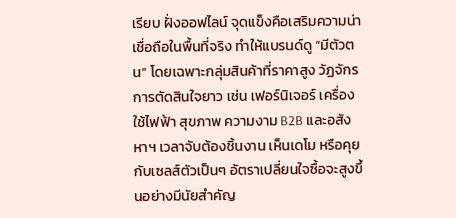เรียบ ฝั่งออฟไลน์ จุดแข็งคือเสริมความน่าเชื่อถือในพื้นที่จริง ทำให้แบรนด์ดู “มีตัวตน” โดยเฉพาะกลุ่มสินค้าที่ราคาสูง วัฏจักรการตัดสินใจยาว เช่น เฟอร์นิเจอร์ เครื่องใช้ไฟฟ้า สุขภาพ ความงาม B2B และอสังหาฯ เวลาจับต้องชิ้นงาน เห็นเดโม หรือคุยกับเซลส์ตัวเป็นๆ อัตราเปลี่ยนใจซื้อจะสูงขึ้นอย่างมีนัยสำคัญ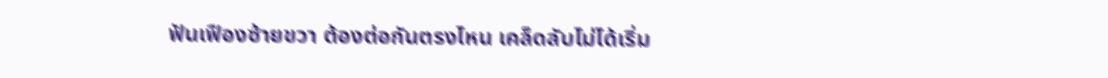ฟันเฟืองซ้ายขวา ต้องต่อกันตรงไหน เคล็ดลับไม่ได้เริ่ม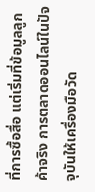ที่การซื้อสื่อ แต่เริ่มที่ข้อมูลลูกค้าจริง การตลาดออนไลน์ในปัจจุบันให้เครื่องมือวัด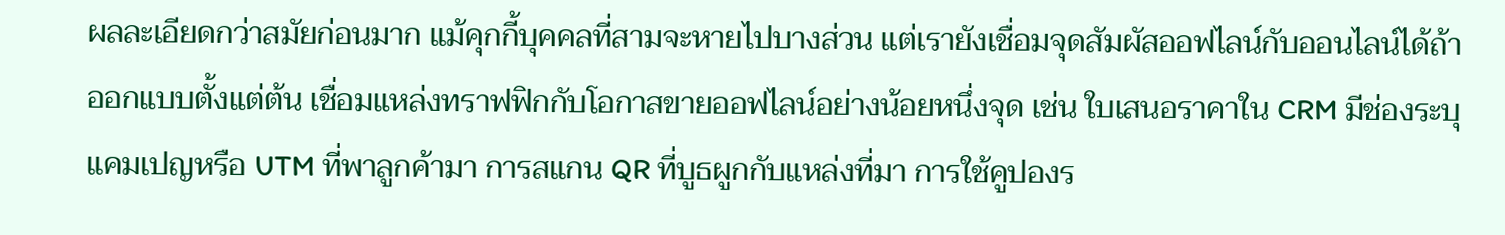ผลละเอียดกว่าสมัยก่อนมาก แม้คุกกี้บุคคลที่สามจะหายไปบางส่วน แต่เรายังเชื่อมจุดสัมผัสออฟไลน์กับออนไลน์ได้ถ้าออกแบบตั้งแต่ต้น เชื่อมแหล่งทราฟฟิกกับโอกาสขายออฟไลน์อย่างน้อยหนึ่งจุด เช่น ใบเสนอราคาใน CRM มีช่องระบุแคมเปญหรือ UTM ที่พาลูกค้ามา การสแกน QR ที่บูธผูกกับแหล่งที่มา การใช้คูปองร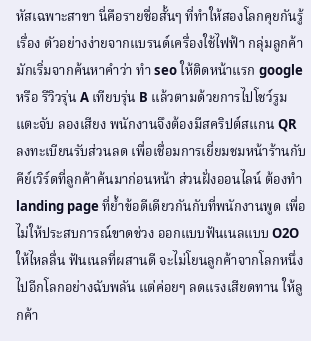หัสเฉพาะสาขา นี่คือรายชื่อสั้นๆ ที่ทำให้สองโลกคุยกันรู้เรื่อง ตัวอย่างง่ายจากแบรนด์เครื่องใช้ไฟฟ้า กลุ่มลูกค้ามักเริ่มจากค้นหาคำว่า ทํา seo ให้ติดหน้าแรก google หรือ รีวิวรุ่น A เทียบรุ่น B แล้วตามด้วยการไปโชว์รูม แตะจับ ลองเสียง พนักงานจึงต้องมีสคริปต์สแกน QR ลงทะเบียนรับส่วนลด เพื่อเชื่อมการเยี่ยมชมหน้าร้านกับคีย์เวิร์ดที่ลูกค้าค้นมาก่อนหน้า ส่วนฝั่งออนไลน์ ต้องทำ landing page ที่ย้ำข้อดีเดียวกันกับที่พนักงานพูด เพื่อไม่ให้ประสบการณ์ขาดช่วง ออกแบบฟันเนลแบบ O2O ให้ไหลลื่น ฟันเนลที่ผสานดี จะไม่โยนลูกค้าจากโลกหนึ่งไปอีกโลกอย่างฉับพลัน แต่ค่อยๆ ลดแรงเสียดทาน ให้ลูกค้า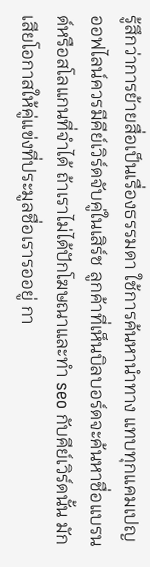รู้สึกว่าการย้ายสื่อเป็นเรื่องธรรมดา ใช้การค้นหานำทาง แทบทุกแคมเปญออฟไลน์ควรมีคีย์เวิร์ดจับคู่ในเสิร์ช ลูกค้าที่เห็นบิลบอร์ดจะค้นหาชื่อแบรนด์หรือสโลแกนที่จำได้ ถ้าเราไม่ได้ปักโฆษณาและทำ seo กับคีย์เวิร์ดนั้น มักเสียโอกาสให้คู่แข่งที่ประมูลชื่อเรารออยู่ กา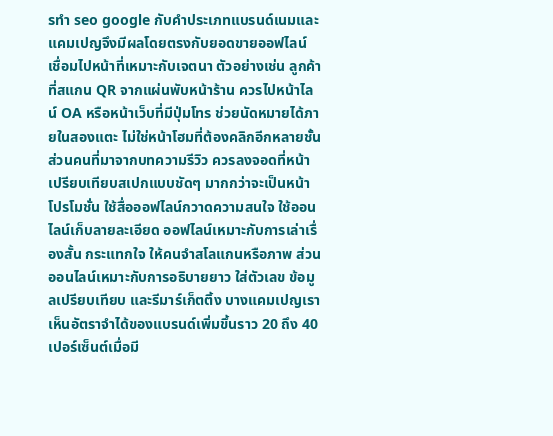รทำ seo google กับคำประเภทแบรนด์เนมและแคมเปญจึงมีผลโดยตรงกับยอดขายออฟไลน์ เชื่อมไปหน้าที่เหมาะกับเจตนา ตัวอย่างเช่น ลูกค้าที่สแกน QR จากแผ่นพับหน้าร้าน ควรไปหน้าไลน์ OA หรือหน้าเว็บที่มีปุ่มโทร ช่วยนัดหมายได้ภายในสองแตะ ไม่ใช่หน้าโฮมที่ต้องคลิกอีกหลายชั้น ส่วนคนที่มาจากบทความรีวิว ควรลงจอดที่หน้าเปรียบเทียบสเปกแบบชัดๆ มากกว่าจะเป็นหน้าโปรโมชั่น ใช้สื่อออฟไลน์กวาดความสนใจ ใช้ออนไลน์เก็บลายละเอียด ออฟไลน์เหมาะกับการเล่าเรื่องสั้น กระแทกใจ ให้คนจำสโลแกนหรือภาพ ส่วนออนไลน์เหมาะกับการอธิบายยาว ใส่ตัวเลข ข้อมูลเปรียบเทียบ และรีมาร์เก็ตติ้ง บางแคมเปญเราเห็นอัตราจำได้ของแบรนด์เพิ่มขึ้นราว 20 ถึง 40 เปอร์เซ็นต์เมื่อมี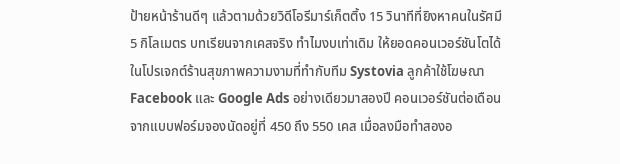ป้ายหน้าร้านดีๆ แล้วตามด้วยวิดีโอรีมาร์เก็ตติ้ง 15 วินาทีที่ยิงหาคนในรัศมี 5 กิโลเมตร บทเรียนจากเคสจริง ทำไมงบเท่าเดิม ให้ยอดคอนเวอร์ชันโตได้ ในโปรเจกต์ร้านสุขภาพความงามที่ทำกับทีม Systovia ลูกค้าใช้โฆษณา Facebook และ Google Ads อย่างเดียวมาสองปี คอนเวอร์ชันต่อเดือนจากแบบฟอร์มจองนัดอยู่ที่ 450 ถึง 550 เคส เมื่อลงมือทำสองอ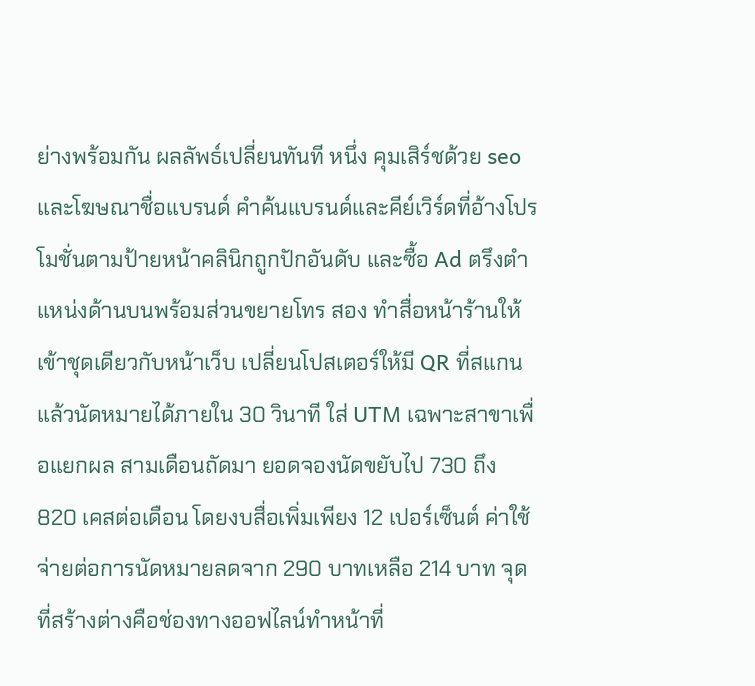ย่างพร้อมกัน ผลลัพธ์เปลี่ยนทันที หนึ่ง คุมเสิร์ชด้วย seo และโฆษณาชื่อแบรนด์ คำค้นแบรนด์และคีย์เวิร์ดที่อ้างโปรโมชั่นตามป้ายหน้าคลินิกถูกปักอันดับ และซื้อ Ad ตรึงตำแหน่งด้านบนพร้อมส่วนขยายโทร สอง ทำสื่อหน้าร้านให้เข้าชุดเดียวกับหน้าเว็บ เปลี่ยนโปสเตอร์ให้มี QR ที่สแกนแล้วนัดหมายได้ภายใน 30 วินาที ใส่ UTM เฉพาะสาขาเพื่อแยกผล สามเดือนถัดมา ยอดจองนัดขยับไป 730 ถึง 820 เคสต่อเดือน โดยงบสื่อเพิ่มเพียง 12 เปอร์เซ็นต์ ค่าใช้จ่ายต่อการนัดหมายลดจาก 290 บาทเหลือ 214 บาท จุดที่สร้างต่างคือช่องทางออฟไลน์ทำหน้าที่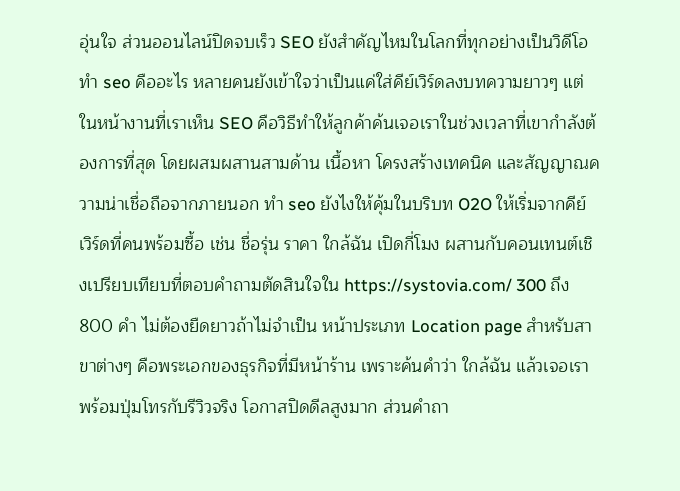อุ่นใจ ส่วนออนไลน์ปิดจบเร็ว SEO ยังสำคัญไหมในโลกที่ทุกอย่างเป็นวิดีโอ ทํา seo คืออะไร หลายคนยังเข้าใจว่าเป็นแค่ใส่คีย์เวิร์ดลงบทความยาวๆ แต่ในหน้างานที่เราเห็น SEO คือวิธีทำให้ลูกค้าค้นเจอเราในช่วงเวลาที่เขากำลังต้องการที่สุด โดยผสมผสานสามด้าน เนื้อหา โครงสร้างเทคนิค และสัญญาณความน่าเชื่อถือจากภายนอก ทํา seo ยังไงให้คุ้มในบริบท O2O ให้เริ่มจากคีย์เวิร์ดที่คนพร้อมซื้อ เช่น ชื่อรุ่น ราคา ใกล้ฉัน เปิดกี่โมง ผสานกับคอนเทนต์เชิงเปรียบเทียบที่ตอบคำถามตัดสินใจใน https://systovia.com/ 300 ถึง 800 คำ ไม่ต้องยืดยาวถ้าไม่จำเป็น หน้าประเภท Location page สำหรับสาขาต่างๆ คือพระเอกของธุรกิจที่มีหน้าร้าน เพราะค้นคำว่า ใกล้ฉัน แล้วเจอเราพร้อมปุ่มโทรกับรีวิวจริง โอกาสปิดดีลสูงมาก ส่วนคำถา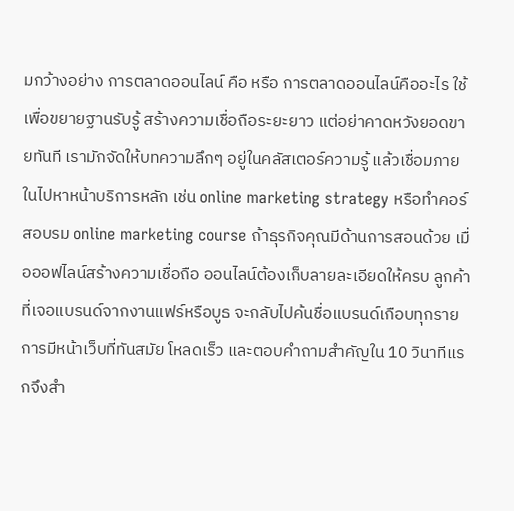มกว้างอย่าง การตลาดออนไลน์ คือ หรือ การตลาดออนไลน์คืออะไร ใช้เพื่อขยายฐานรับรู้ สร้างความเชื่อถือระยะยาว แต่อย่าคาดหวังยอดขายทันที เรามักจัดให้บทความลึกๆ อยู่ในคลัสเตอร์ความรู้ แล้วเชื่อมภายในไปหาหน้าบริการหลัก เช่น online marketing strategy หรือทำคอร์สอบรม online marketing course ถ้าธุรกิจคุณมีด้านการสอนด้วย เมื่อออฟไลน์สร้างความเชื่อถือ ออนไลน์ต้องเก็บลายละเอียดให้ครบ ลูกค้าที่เจอแบรนด์จากงานแฟร์หรือบูธ จะกลับไปค้นชื่อแบรนด์เกือบทุกราย การมีหน้าเว็บที่ทันสมัย โหลดเร็ว และตอบคำถามสำคัญใน 10 วินาทีแรกจึงสำ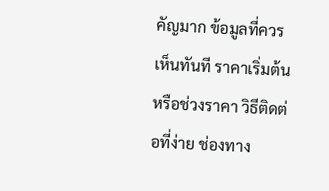คัญมาก ข้อมูลที่ควรเห็นทันที ราคาเริ่มต้นหรือช่วงราคา วิธีติดต่อที่ง่าย ช่องทาง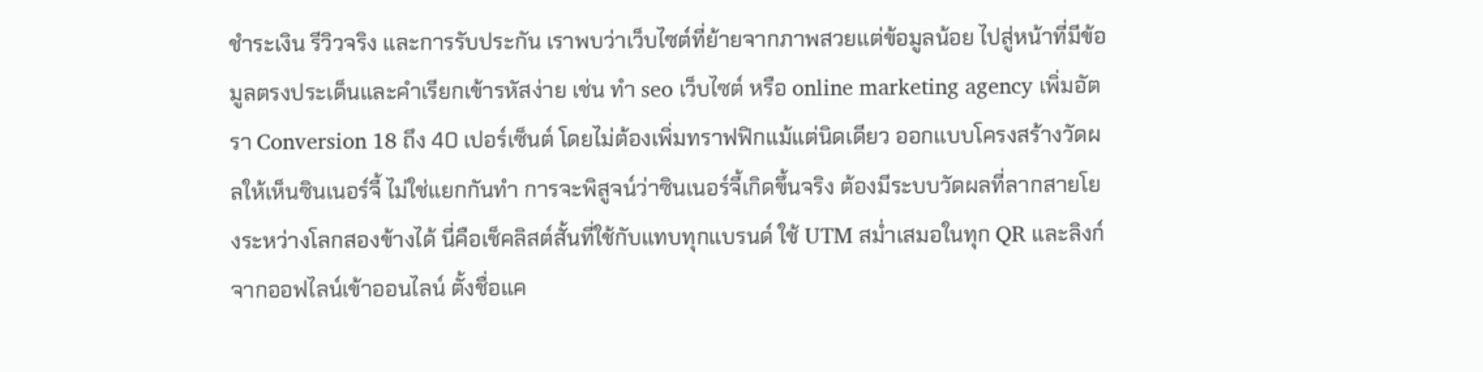ชำระเงิน รีวิวจริง และการรับประกัน เราพบว่าเว็บไซต์ที่ย้ายจากภาพสวยแต่ข้อมูลน้อย ไปสู่หน้าที่มีข้อมูลตรงประเด็นและคำเรียกเข้ารหัสง่าย เช่น ทํา seo เว็บไซต์ หรือ online marketing agency เพิ่มอัตรา Conversion 18 ถึง 40 เปอร์เซ็นต์ โดยไม่ต้องเพิ่มทราฟฟิกแม้แต่นิดเดียว ออกแบบโครงสร้างวัดผลให้เห็นซินเนอร์จี้ ไม่ใช่แยกกันทำ การจะพิสูจน์ว่าซินเนอร์จี้เกิดขึ้นจริง ต้องมีระบบวัดผลที่ลากสายโยงระหว่างโลกสองข้างได้ นี่คือเช็คลิสต์สั้นที่ใช้กับแทบทุกแบรนด์ ใช้ UTM สม่ำเสมอในทุก QR และลิงก์จากออฟไลน์เข้าออนไลน์ ตั้งชื่อแค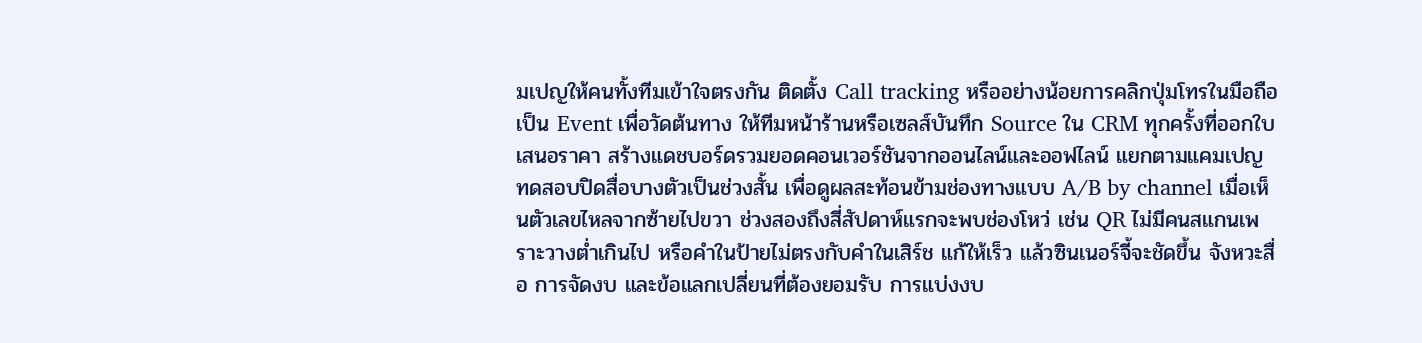มเปญให้คนทั้งทีมเข้าใจตรงกัน ติดตั้ง Call tracking หรืออย่างน้อยการคลิกปุ่มโทรในมือถือเป็น Event เพื่อวัดต้นทาง ให้ทีมหน้าร้านหรือเซลส์บันทึก Source ใน CRM ทุกครั้งที่ออกใบเสนอราคา สร้างแดชบอร์ดรวมยอดคอนเวอร์ชันจากออนไลน์และออฟไลน์ แยกตามแคมเปญ ทดสอบปิดสื่อบางตัวเป็นช่วงสั้น เพื่อดูผลสะท้อนข้ามช่องทางแบบ A/B by channel เมื่อเห็นตัวเลขไหลจากซ้ายไปขวา ช่วงสองถึงสี่สัปดาห์แรกจะพบช่องโหว่ เช่น QR ไม่มีคนสแกนเพราะวางต่ำเกินไป หรือคำในป้ายไม่ตรงกับคำในเสิร์ช แก้ให้เร็ว แล้วซินเนอร์จี้จะชัดขึ้น จังหวะสื่อ การจัดงบ และข้อแลกเปลี่ยนที่ต้องยอมรับ การแบ่งงบ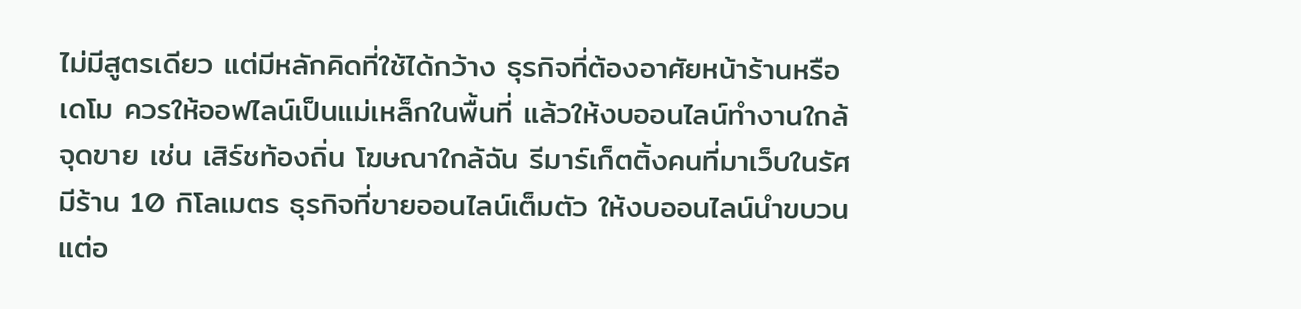ไม่มีสูตรเดียว แต่มีหลักคิดที่ใช้ได้กว้าง ธุรกิจที่ต้องอาศัยหน้าร้านหรือเดโม ควรให้ออฟไลน์เป็นแม่เหล็กในพื้นที่ แล้วให้งบออนไลน์ทำงานใกล้จุดขาย เช่น เสิร์ชท้องถิ่น โฆษณาใกล้ฉัน รีมาร์เก็ตติ้งคนที่มาเว็บในรัศมีร้าน 10 กิโลเมตร ธุรกิจที่ขายออนไลน์เต็มตัว ให้งบออนไลน์นำขบวน แต่อ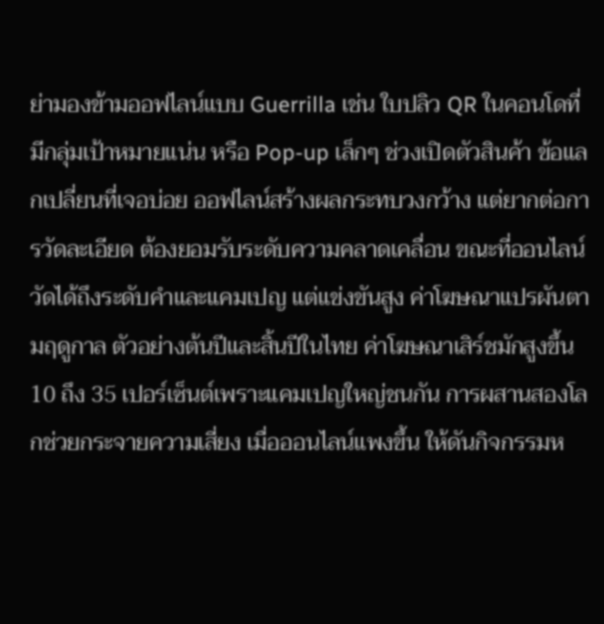ย่ามองข้ามออฟไลน์แบบ Guerrilla เช่น ใบปลิว QR ในคอนโดที่มีกลุ่มเป้าหมายแน่น หรือ Pop-up เล็กๆ ช่วงเปิดตัวสินค้า ข้อแลกเปลี่ยนที่เจอบ่อย ออฟไลน์สร้างผลกระทบวงกว้าง แต่ยากต่อการวัดละเอียด ต้องยอมรับระดับความคลาดเคลื่อน ขณะที่ออนไลน์วัดได้ถึงระดับคำและแคมเปญ แต่แข่งขันสูง ค่าโฆษณาแปรผันตามฤดูกาล ตัวอย่างต้นปีและสิ้นปีในไทย ค่าโฆษณาเสิร์ชมักสูงขึ้น 10 ถึง 35 เปอร์เซ็นต์เพราะแคมเปญใหญ่ชนกัน การผสานสองโลกช่วยกระจายความเสี่ยง เมื่อออนไลน์แพงขึ้น ให้ดันกิจกรรมห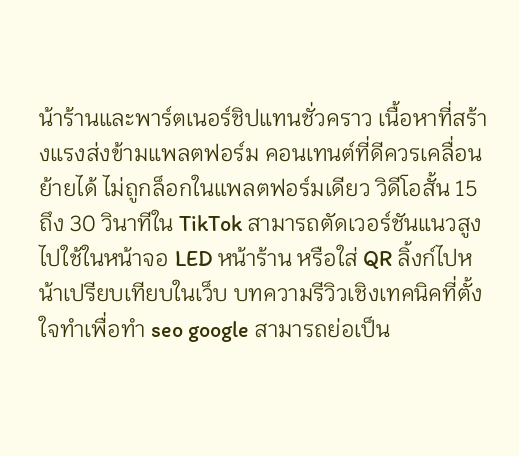น้าร้านและพาร์ตเนอร์ชิปแทนชั่วคราว เนื้อหาที่สร้างแรงส่งข้ามแพลตฟอร์ม คอนเทนต์ที่ดีควรเคลื่อนย้ายได้ ไม่ถูกล็อกในแพลตฟอร์มเดียว วิดีโอสั้น 15 ถึง 30 วินาทีใน TikTok สามารถตัดเวอร์ชันแนวสูงไปใช้ในหน้าจอ LED หน้าร้าน หรือใส่ QR ลิ้งก์ไปหน้าเปรียบเทียบในเว็บ บทความรีวิวเชิงเทคนิคที่ตั้งใจทำเพื่อทำ seo google สามารถย่อเป็น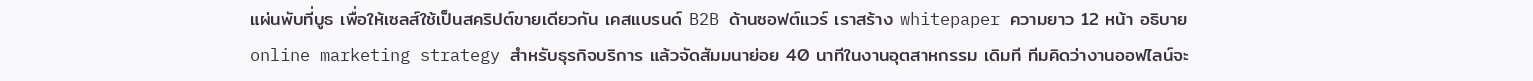แผ่นพับที่บูธ เพื่อให้เซลส์ใช้เป็นสคริปต์ขายเดียวกัน เคสแบรนด์ B2B ด้านซอฟต์แวร์ เราสร้าง whitepaper ความยาว 12 หน้า อธิบาย online marketing strategy สำหรับธุรกิจบริการ แล้วจัดสัมมนาย่อย 40 นาทีในงานอุตสาหกรรม เดิมที ทีมคิดว่างานออฟไลน์จะ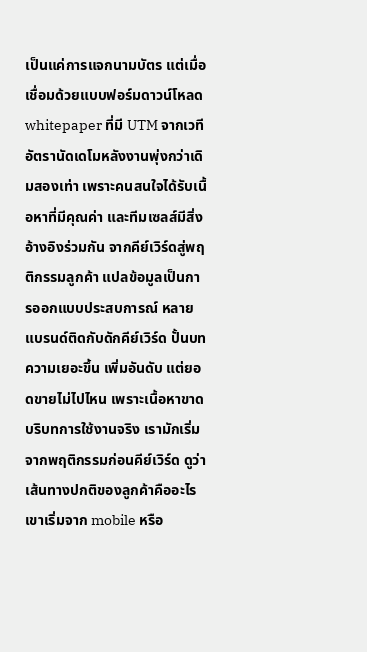เป็นแค่การแจกนามบัตร แต่เมื่อเชื่อมด้วยแบบฟอร์มดาวน์โหลด whitepaper ที่มี UTM จากเวที อัตรานัดเดโมหลังงานพุ่งกว่าเดิมสองเท่า เพราะคนสนใจได้รับเนื้อหาที่มีคุณค่า และทีมเซลส์มีสิ่งอ้างอิงร่วมกัน จากคีย์เวิร์ดสู่พฤติกรรมลูกค้า แปลข้อมูลเป็นการออกแบบประสบการณ์ หลายแบรนด์ติดกับดักคีย์เวิร์ด ปั้นบทความเยอะขึ้น เพิ่มอันดับ แต่ยอดขายไม่ไปไหน เพราะเนื้อหาขาดบริบทการใช้งานจริง เรามักเริ่มจากพฤติกรรมก่อนคีย์เวิร์ด ดูว่าเส้นทางปกติของลูกค้าคืออะไร เขาเริ่มจาก mobile หรือ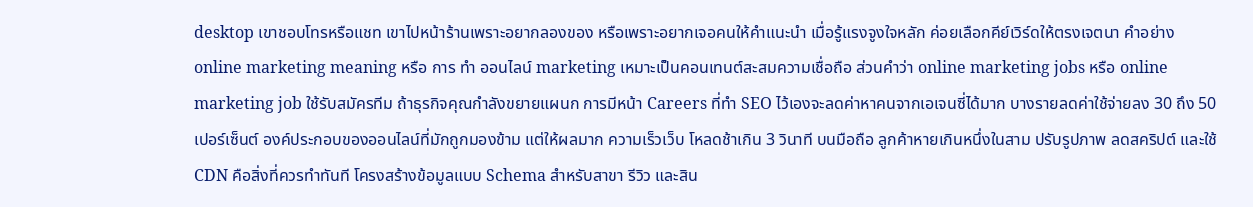desktop เขาชอบโทรหรือแชท เขาไปหน้าร้านเพราะอยากลองของ หรือเพราะอยากเจอคนให้คำแนะนำ เมื่อรู้แรงจูงใจหลัก ค่อยเลือกคีย์เวิร์ดให้ตรงเจตนา คำอย่าง online marketing meaning หรือ การ ทํา ออนไลน์ marketing เหมาะเป็นคอนเทนต์สะสมความเชื่อถือ ส่วนคำว่า online marketing jobs หรือ online marketing job ใช้รับสมัครทีม ถ้าธุรกิจคุณกำลังขยายแผนก การมีหน้า Careers ที่ทำ SEO ไว้เองจะลดค่าหาคนจากเอเจนซี่ได้มาก บางรายลดค่าใช้จ่ายลง 30 ถึง 50 เปอร์เซ็นต์ องค์ประกอบของออนไลน์ที่มักถูกมองข้าม แต่ให้ผลมาก ความเร็วเว็บ โหลดช้าเกิน 3 วินาที บนมือถือ ลูกค้าหายเกินหนึ่งในสาม ปรับรูปภาพ ลดสคริปต์ และใช้ CDN คือสิ่งที่ควรทำทันที โครงสร้างข้อมูลแบบ Schema สำหรับสาขา รีวิว และสิน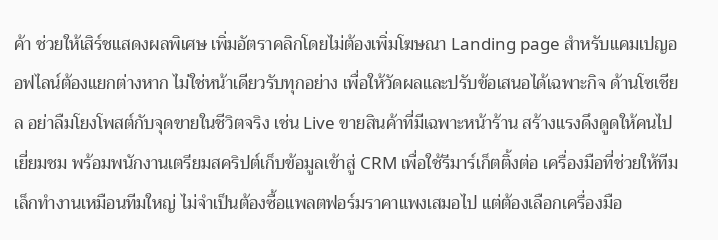ค้า ช่วยให้เสิร์ชแสดงผลพิเศษ เพิ่มอัตราคลิกโดยไม่ต้องเพิ่มโฆษณา Landing page สำหรับแคมเปญออฟไลน์ต้องแยกต่างหาก ไม่ใช่หน้าเดียวรับทุกอย่าง เพื่อให้วัดผลและปรับข้อเสนอได้เฉพาะกิจ ด้านโซเชียล อย่าลืมโยงโพสต์กับจุดขายในชีวิตจริง เช่น Live ขายสินค้าที่มีเฉพาะหน้าร้าน สร้างแรงดึงดูดให้คนไปเยี่ยมชม พร้อมพนักงานเตรียมสคริปต์เก็บข้อมูลเข้าสู่ CRM เพื่อใช้รีมาร์เก็ตติ้งต่อ เครื่องมือที่ช่วยให้ทีมเล็กทำงานเหมือนทีมใหญ่ ไม่จำเป็นต้องซื้อแพลตฟอร์มราคาแพงเสมอไป แต่ต้องเลือกเครื่องมือ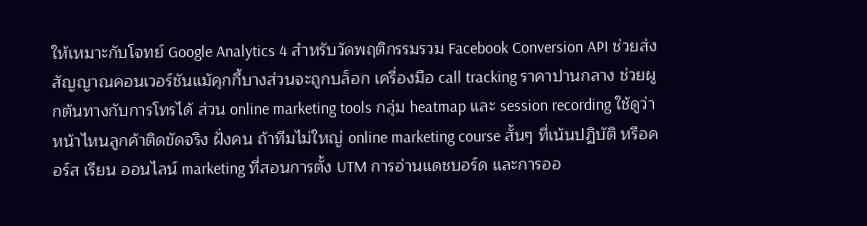ให้เหมาะกับโจทย์ Google Analytics 4 สำหรับวัดพฤติกรรมรวม Facebook Conversion API ช่วยส่งสัญญาณคอนเวอร์ชันแม้คุกกี้บางส่วนจะถูกบล็อก เครื่องมือ call tracking ราคาปานกลาง ช่วยผูกต้นทางกับการโทรได้ ส่วน online marketing tools กลุ่ม heatmap และ session recording ใช้ดูว่าหน้าไหนลูกค้าติดขัดจริง ฝั่งคน ถ้าทีมไม่ใหญ่ online marketing course สั้นๆ ที่เน้นปฏิบัติ หรือคอร์ส เรียน ออนไลน์ marketing ที่สอนการตั้ง UTM การอ่านแดชบอร์ด และการออ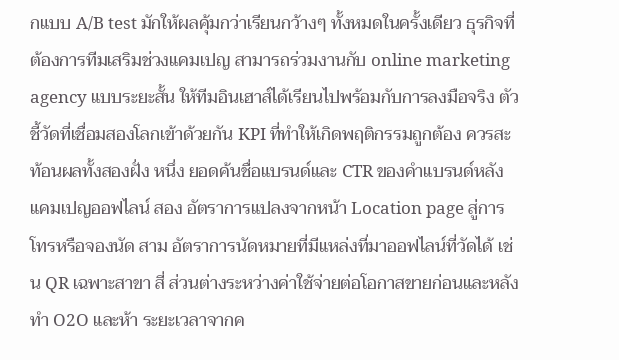กแบบ A/B test มักให้ผลคุ้มกว่าเรียนกว้างๆ ทั้งหมดในครั้งเดียว ธุรกิจที่ต้องการทีมเสริมช่วงแคมเปญ สามารถร่วมงานกับ online marketing agency แบบระยะสั้น ให้ทีมอินเฮาส์ได้เรียนไปพร้อมกับการลงมือจริง ตัวชี้วัดที่เชื่อมสองโลกเข้าด้วยกัน KPI ที่ทำให้เกิดพฤติกรรมถูกต้อง ควรสะท้อนผลทั้งสองฝั่ง หนึ่ง ยอดค้นชื่อแบรนด์และ CTR ของคำแบรนด์หลังแคมเปญออฟไลน์ สอง อัตราการแปลงจากหน้า Location page สู่การโทรหรือจองนัด สาม อัตราการนัดหมายที่มีแหล่งที่มาออฟไลน์ที่วัดได้ เช่น QR เฉพาะสาขา สี่ ส่วนต่างระหว่างค่าใช้จ่ายต่อโอกาสขายก่อนและหลังทำ O2O และห้า ระยะเวลาจากค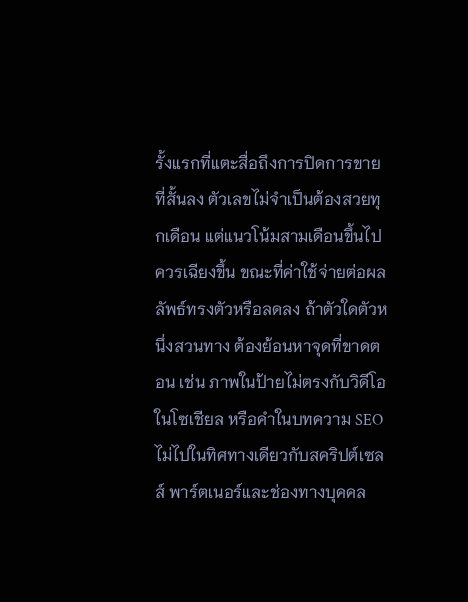รั้งแรกที่แตะสื่อถึงการปิดการขายที่สั้นลง ตัวเลขไม่จำเป็นต้องสวยทุกเดือน แต่แนวโน้มสามเดือนขึ้นไปควรเฉียงขึ้น ขณะที่ค่าใช้จ่ายต่อผลลัพธ์ทรงตัวหรือลดลง ถ้าตัวใดตัวหนึ่งสวนทาง ต้องย้อนหาจุดที่ขาดตอน เช่น ภาพในป้ายไม่ตรงกับวิดีโอในโซเชียล หรือคำในบทความ SEO ไม่ไปในทิศทางเดียวกับสคริปต์เซลส์ พาร์ตเนอร์และช่องทางบุคคล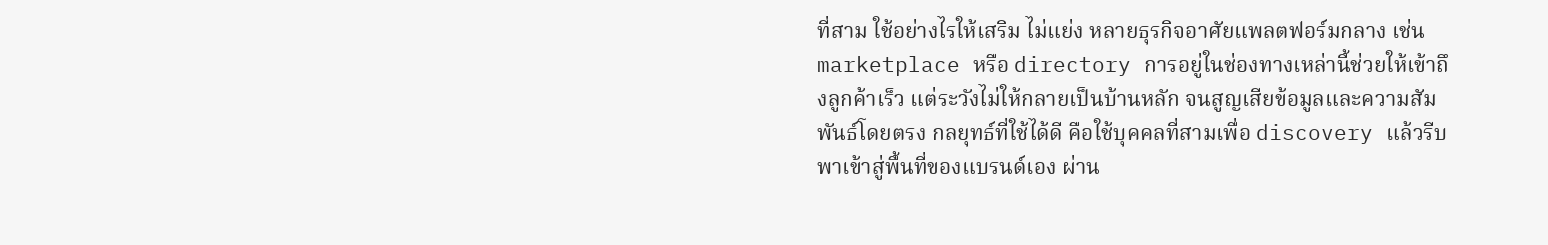ที่สาม ใช้อย่างไรให้เสริม ไม่แย่ง หลายธุรกิจอาศัยแพลตฟอร์มกลาง เช่น marketplace หรือ directory การอยู่ในช่องทางเหล่านี้ช่วยให้เข้าถึงลูกค้าเร็ว แต่ระวังไม่ให้กลายเป็นบ้านหลัก จนสูญเสียข้อมูลและความสัมพันธ์โดยตรง กลยุทธ์ที่ใช้ได้ดี คือใช้บุคคลที่สามเพื่อ discovery แล้วรีบพาเข้าสู่พื้นที่ของแบรนด์เอง ผ่าน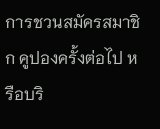การชวนสมัครสมาชิก คูปองครั้งต่อไป หรือบริ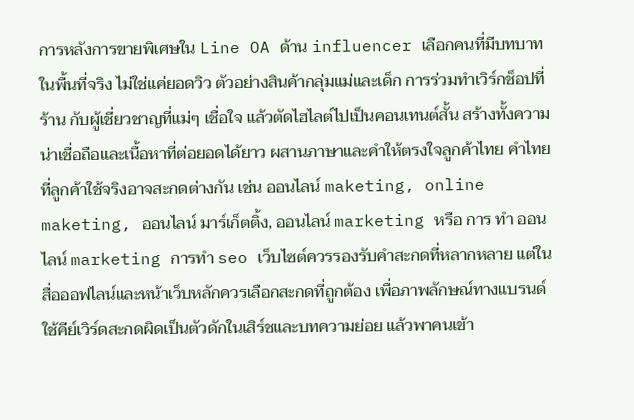การหลังการขายพิเศษใน Line OA ด้าน influencer เลือกคนที่มีบทบาทในพื้นที่จริง ไม่ใช่แค่ยอดวิว ตัวอย่างสินค้ากลุ่มแม่และเด็ก การร่วมทำเวิร์กช็อปที่ร้าน กับผู้เชี่ยวชาญที่แม่ๆ เชื่อใจ แล้วตัดไฮไลต์ไปเป็นคอนเทนต์สั้น สร้างทั้งความน่าเชื่อถือและเนื้อหาที่ต่อยอดได้ยาว ผสานภาษาและคำให้ตรงใจลูกค้าไทย คำไทยที่ลูกค้าใช้จริงอาจสะกดต่างกัน เช่น ออนไลน์ maketing, online maketing, ออนไลน์ มาร์เก็ตติ้ง, ออนไลน์ marketing หรือ การ ทํา ออนไลน์ marketing การทำ seo เว็บไซต์ควรรองรับคำสะกดที่หลากหลาย แต่ในสื่อออฟไลน์และหน้าเว็บหลักควรเลือกสะกดที่ถูกต้อง เพื่อภาพลักษณ์ทางแบรนด์ ใช้คีย์เวิร์ดสะกดผิดเป็นตัวดักในเสิร์ชและบทความย่อย แล้วพาคนเข้า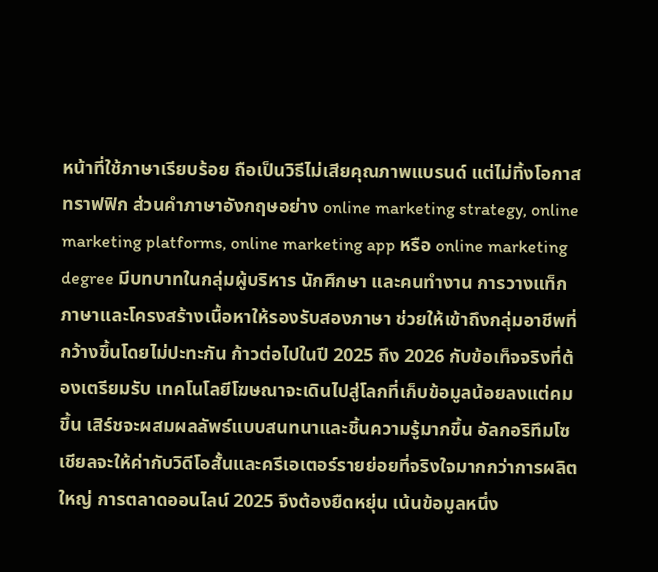หน้าที่ใช้ภาษาเรียบร้อย ถือเป็นวิธีไม่เสียคุณภาพแบรนด์ แต่ไม่ทิ้งโอกาสทราฟฟิก ส่วนคำภาษาอังกฤษอย่าง online marketing strategy, online marketing platforms, online marketing app หรือ online marketing degree มีบทบาทในกลุ่มผู้บริหาร นักศึกษา และคนทำงาน การวางแท็กภาษาและโครงสร้างเนื้อหาให้รองรับสองภาษา ช่วยให้เข้าถึงกลุ่มอาชีพที่กว้างขึ้นโดยไม่ปะทะกัน ก้าวต่อไปในปี 2025 ถึง 2026 กับข้อเท็จจริงที่ต้องเตรียมรับ เทคโนโลยีโฆษณาจะเดินไปสู่โลกที่เก็บข้อมูลน้อยลงแต่คมขึ้น เสิร์ชจะผสมผลลัพธ์แบบสนทนาและชิ้นความรู้มากขึ้น อัลกอริทึมโซเชียลจะให้ค่ากับวิดีโอสั้นและครีเอเตอร์รายย่อยที่จริงใจมากกว่าการผลิตใหญ่ การตลาดออนไลน์ 2025 จึงต้องยืดหยุ่น เน้นข้อมูลหนึ่ง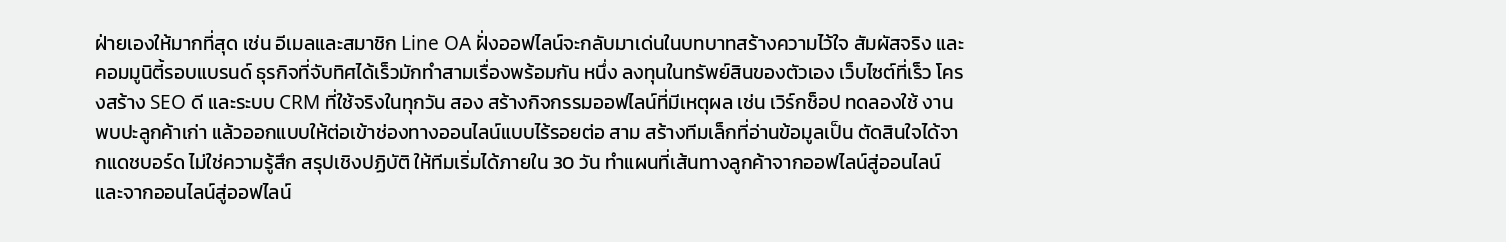ฝ่ายเองให้มากที่สุด เช่น อีเมลและสมาชิก Line OA ฝั่งออฟไลน์จะกลับมาเด่นในบทบาทสร้างความไว้ใจ สัมผัสจริง และคอมมูนิตี้รอบแบรนด์ ธุรกิจที่จับทิศได้เร็วมักทำสามเรื่องพร้อมกัน หนึ่ง ลงทุนในทรัพย์สินของตัวเอง เว็บไซต์ที่เร็ว โครงสร้าง SEO ดี และระบบ CRM ที่ใช้จริงในทุกวัน สอง สร้างกิจกรรมออฟไลน์ที่มีเหตุผล เช่น เวิร์กช็อป ทดลองใช้ งานพบปะลูกค้าเก่า แล้วออกแบบให้ต่อเข้าช่องทางออนไลน์แบบไร้รอยต่อ สาม สร้างทีมเล็กที่อ่านข้อมูลเป็น ตัดสินใจได้จากแดชบอร์ด ไม่ใช่ความรู้สึก สรุปเชิงปฏิบัติ ให้ทีมเริ่มได้ภายใน 30 วัน ทำแผนที่เส้นทางลูกค้าจากออฟไลน์สู่ออนไลน์ และจากออนไลน์สู่ออฟไลน์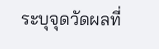ระบุจุดวัดผลที่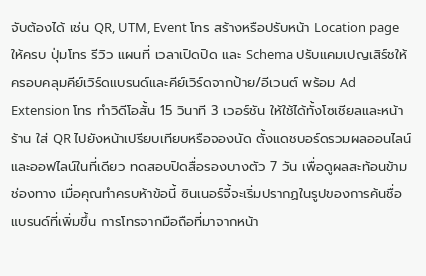จับต้องได้ เช่น QR, UTM, Event โทร สร้างหรือปรับหน้า Location page ให้ครบ ปุ่มโทร รีวิว แผนที่ เวลาเปิดปิด และ Schema ปรับแคมเปญเสิร์ชให้ครอบคลุมคีย์เวิร์ดแบรนด์และคีย์เวิร์ดจากป้าย/อีเวนต์ พร้อม Ad Extension โทร ทำวิดีโอสั้น 15 วินาที 3 เวอร์ชัน ให้ใช้ได้ทั้งโซเชียลและหน้าร้าน ใส่ QR ไปยังหน้าเปรียบเทียบหรือจองนัด ตั้งแดชบอร์ดรวมผลออนไลน์และออฟไลน์ในที่เดียว ทดสอบปิดสื่อรองบางตัว 7 วัน เพื่อดูผลสะท้อนข้ามช่องทาง เมื่อคุณทำครบห้าข้อนี้ ซินเนอร์จี้จะเริ่มปรากฏในรูปของการค้นชื่อแบรนด์ที่เพิ่มขึ้น การโทรจากมือถือที่มาจากหน้า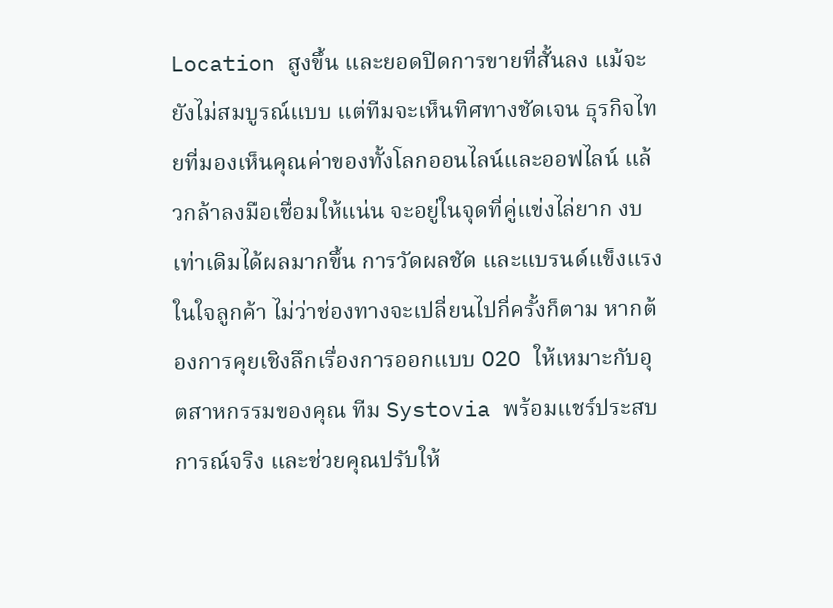Location สูงขึ้น และยอดปิดการขายที่สั้นลง แม้จะยังไม่สมบูรณ์แบบ แต่ทีมจะเห็นทิศทางชัดเจน ธุรกิจไทยที่มองเห็นคุณค่าของทั้งโลกออนไลน์และออฟไลน์ แล้วกล้าลงมือเชื่อมให้แน่น จะอยู่ในจุดที่คู่แข่งไล่ยาก งบเท่าเดิมได้ผลมากขึ้น การวัดผลชัด และแบรนด์แข็งแรงในใจลูกค้า ไม่ว่าช่องทางจะเปลี่ยนไปกี่ครั้งก็ตาม หากต้องการคุยเชิงลึกเรื่องการออกแบบ O2O ให้เหมาะกับอุตสาหกรรมของคุณ ทีม Systovia พร้อมแชร์ประสบการณ์จริง และช่วยคุณปรับให้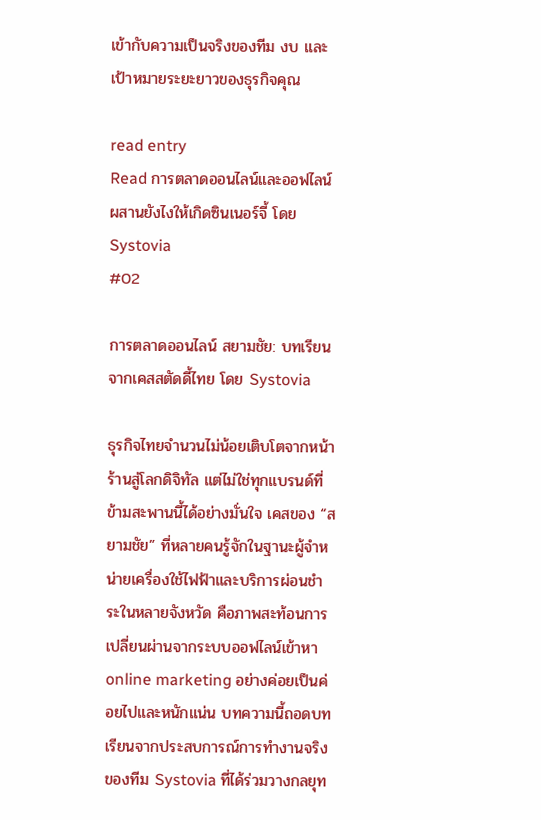เข้ากับความเป็นจริงของทีม งบ และเป้าหมายระยะยาวของธุรกิจคุณ

read entry
Read การตลาดออนไลน์และออฟไลน์ ผสานยังไงให้เกิดซินเนอร์จี้ โดย Systovia
#02

การตลาดออนไลน์ สยามชัย: บทเรียนจากเคสสตัดดี้ไทย โดย Systovia

ธุรกิจไทยจำนวนไม่น้อยเติบโตจากหน้าร้านสู่โลกดิจิทัล แต่ไม่ใช่ทุกแบรนด์ที่ข้ามสะพานนี้ได้อย่างมั่นใจ เคสของ “สยามชัย” ที่หลายคนรู้จักในฐานะผู้จำหน่ายเครื่องใช้ไฟฟ้าและบริการผ่อนชำระในหลายจังหวัด คือภาพสะท้อนการเปลี่ยนผ่านจากระบบออฟไลน์เข้าหา online marketing อย่างค่อยเป็นค่อยไปและหนักแน่น บทความนี้ถอดบทเรียนจากประสบการณ์การทำงานจริงของทีม Systovia ที่ได้ร่วมวางกลยุท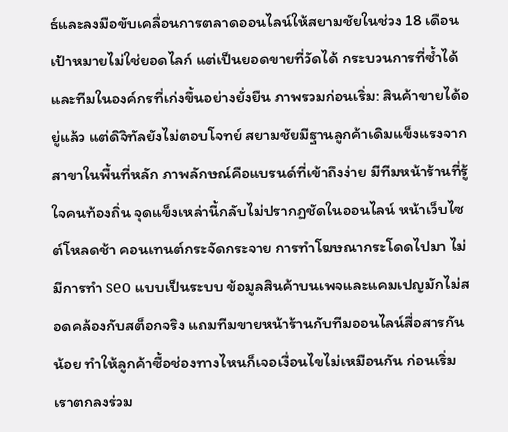ธ์และลงมือขับเคลื่อนการตลาดออนไลน์ให้สยามชัยในช่วง 18 เดือน เป้าหมายไม่ใช่ยอดไลก์ แต่เป็นยอดขายที่วัดได้ กระบวนการที่ซ้ำได้ และทีมในองค์กรที่เก่งขึ้นอย่างยั่งยืน ภาพรวมก่อนเริ่ม: สินค้าขายได้อยู่แล้ว แต่ดิจิทัลยังไม่ตอบโจทย์ สยามชัยมีฐานลูกค้าเดิมแข็งแรงจากสาขาในพื้นที่หลัก ภาพลักษณ์คือแบรนด์ที่เข้าถึงง่าย มีทีมหน้าร้านที่รู้ใจคนท้องถิ่น จุดแข็งเหล่านี้กลับไม่ปรากฏชัดในออนไลน์ หน้าเว็บไซต์โหลดช้า คอนเทนต์กระจัดกระจาย การทำโฆษณากระโดดไปมา ไม่มีการทำ seo แบบเป็นระบบ ข้อมูลสินค้าบนเพจและแคมเปญมักไม่สอดคล้องกับสต็อกจริง แถมทีมขายหน้าร้านกับทีมออนไลน์สื่อสารกันน้อย ทำให้ลูกค้าซื้อช่องทางไหนก็เจอเงื่อนไขไม่เหมือนกัน ก่อนเริ่มเราตกลงร่วม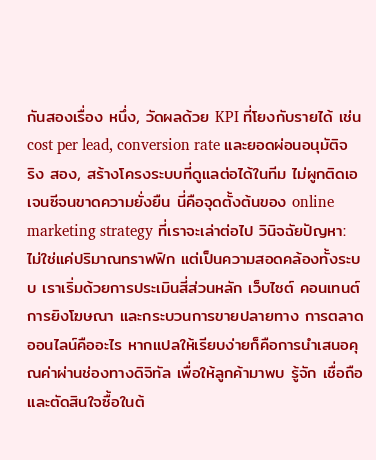กันสองเรื่อง หนึ่ง, วัดผลด้วย KPI ที่โยงกับรายได้ เช่น cost per lead, conversion rate และยอดผ่อนอนุมัติจริง สอง, สร้างโครงระบบที่ดูแลต่อได้ในทีม ไม่ผูกติดเอเจนซีจนขาดความยั่งยืน นี่คือจุดตั้งต้นของ online marketing strategy ที่เราจะเล่าต่อไป วินิจฉัยปัญหา: ไม่ใช่แค่ปริมาณทราฟฟิก แต่เป็นความสอดคล้องทั้งระบบ เราเริ่มด้วยการประเมินสี่ส่วนหลัก เว็บไซต์ คอนเทนต์ การยิงโฆษณา และกระบวนการขายปลายทาง การตลาดออนไลน์คืออะไร หากแปลให้เรียบง่ายก็คือการนำเสนอคุณค่าผ่านช่องทางดิจิทัล เพื่อให้ลูกค้ามาพบ รู้จัก เชื่อถือ และตัดสินใจซื้อในต้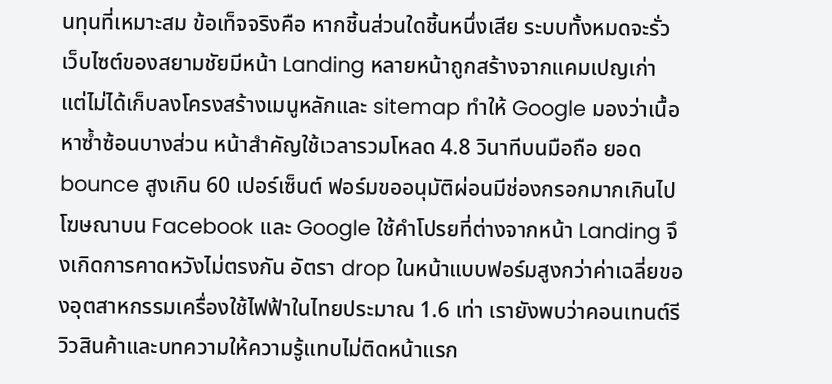นทุนที่เหมาะสม ข้อเท็จจริงคือ หากชิ้นส่วนใดชิ้นหนึ่งเสีย ระบบทั้งหมดจะรั่ว เว็บไซต์ของสยามชัยมีหน้า Landing หลายหน้าถูกสร้างจากแคมเปญเก่า แต่ไม่ได้เก็บลงโครงสร้างเมนูหลักและ sitemap ทำให้ Google มองว่าเนื้อหาซ้ำซ้อนบางส่วน หน้าสำคัญใช้เวลารวมโหลด 4.8 วินาทีบนมือถือ ยอด bounce สูงเกิน 60 เปอร์เซ็นต์ ฟอร์มขออนุมัติผ่อนมีช่องกรอกมากเกินไป โฆษณาบน Facebook และ Google ใช้คำโปรยที่ต่างจากหน้า Landing จึงเกิดการคาดหวังไม่ตรงกัน อัตรา drop ในหน้าแบบฟอร์มสูงกว่าค่าเฉลี่ยของอุตสาหกรรมเครื่องใช้ไฟฟ้าในไทยประมาณ 1.6 เท่า เรายังพบว่าคอนเทนต์รีวิวสินค้าและบทความให้ความรู้แทบไม่ติดหน้าแรก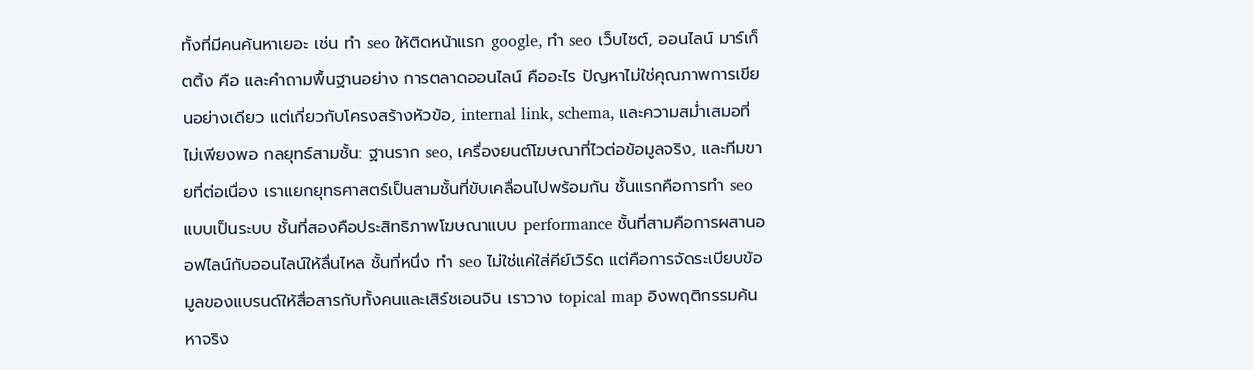ทั้งที่มีคนค้นหาเยอะ เช่น ทํา seo ให้ติดหน้าแรก google, ทํา seo เว็บไซต์, ออนไลน์ มาร์เก็ตติ้ง คือ และคำถามพื้นฐานอย่าง การตลาดออนไลน์ คืออะไร ปัญหาไม่ใช่คุณภาพการเขียนอย่างเดียว แต่เกี่ยวกับโครงสร้างหัวข้อ, internal link, schema, และความสม่ำเสมอที่ไม่เพียงพอ กลยุทธ์สามชั้น: ฐานราก seo, เครื่องยนต์โฆษณาที่ไวต่อข้อมูลจริง, และทีมขายที่ต่อเนื่อง เราแยกยุทธศาสตร์เป็นสามชั้นที่ขับเคลื่อนไปพร้อมกัน ชั้นแรกคือการทำ seo แบบเป็นระบบ ชั้นที่สองคือประสิทธิภาพโฆษณาแบบ performance ชั้นที่สามคือการผสานออฟไลน์กับออนไลน์ให้ลื่นไหล ชั้นที่หนึ่ง ทำ seo ไม่ใช่แค่ใส่คีย์เวิร์ด แต่คือการจัดระเบียบข้อมูลของแบรนด์ให้สื่อสารกับทั้งคนและเสิร์ชเอนจิน เราวาง topical map อิงพฤติกรรมค้นหาจริง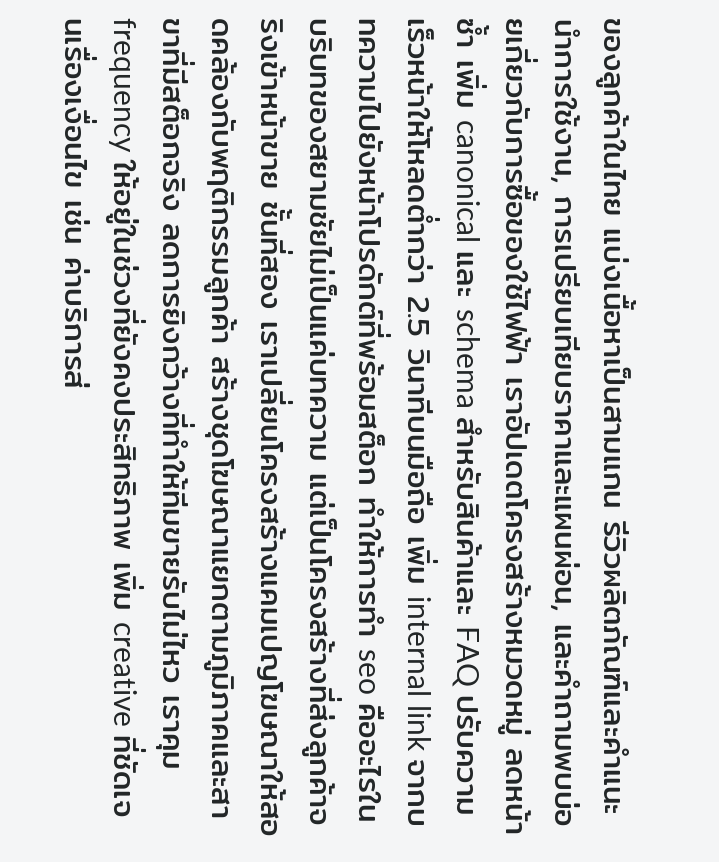ของลูกค้าในไทย แบ่งเนื้อหาเป็นสามแกน รีวิวผลิตภัณฑ์และคำแนะนำการใช้งาน, การเปรียบเทียบราคาและแผนผ่อน, และคำถามพบบ่อยเกี่ยวกับการซื้อของใช้ไฟฟ้า เราอัปเดตโครงสร้างหมวดหมู่ ลดหน้าซ้ำ เพิ่ม canonical และ schema สำหรับสินค้าและ FAQ ปรับความเร็วหน้าให้โหลดต่ำกว่า 2.5 วินาทีบนมือถือ เพิ่ม internal link จากบทความไปยังหน้าโปรดักต์ที่พร้อมสต็อก ทำให้การทํา seo คืออะไรในบริบทของสยามชัยไม่เป็นแค่บทความ แต่เป็นโครงสร้างที่ส่งลูกค้าจริงเข้าหน้าขาย ชั้นที่สอง เราเปลี่ยนโครงสร้างแคมเปญโฆษณาให้สอดคล้องกับพฤติกรรมลูกค้า สร้างชุดโฆษณาแยกตามภูมิภาคและสาขาที่มีสต็อกจริง ลดการยิงกว้างที่ทำให้ทีมขายรับไม่ไหว เราคุม frequency ให้อยู่ในช่วงที่ยังคงประสิทธิภาพ เพิ่ม creative ที่ชัดเจนเรื่องเงื่อนไข เช่น ค่าบริการส่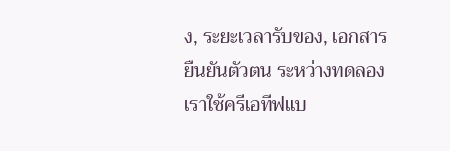ง, ระยะเวลารับของ, เอกสารยืนยันตัวตน ระหว่างทดลอง เราใช้ครีเอทีฟแบ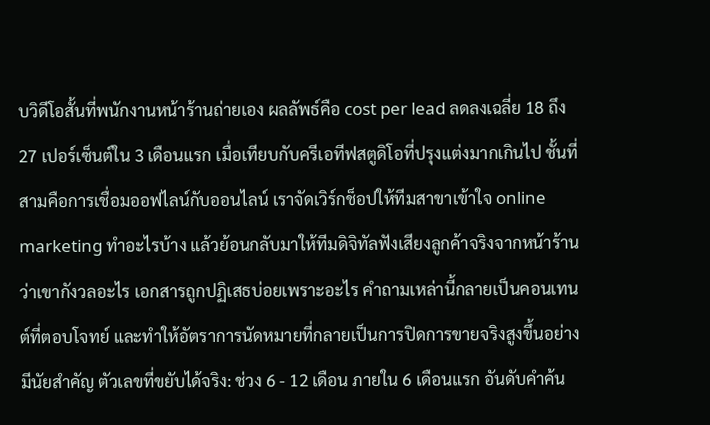บวิดีโอสั้นที่พนักงานหน้าร้านถ่ายเอง ผลลัพธ์คือ cost per lead ลดลงเฉลี่ย 18 ถึง 27 เปอร์เซ็นต์ใน 3 เดือนแรก เมื่อเทียบกับครีเอทีฟสตูดิโอที่ปรุงแต่งมากเกินไป ชั้นที่สามคือการเชื่อมออฟไลน์กับออนไลน์ เราจัดเวิร์กช็อปให้ทีมสาขาเข้าใจ online marketing ทําอะไรบ้าง แล้วย้อนกลับมาให้ทีมดิจิทัลฟังเสียงลูกค้าจริงจากหน้าร้าน ว่าเขากังวลอะไร เอกสารถูกปฏิเสธบ่อยเพราะอะไร คำถามเหล่านี้กลายเป็นคอนเทนต์ที่ตอบโจทย์ และทำให้อัตราการนัดหมายที่กลายเป็นการปิดการขายจริงสูงขึ้นอย่างมีนัยสำคัญ ตัวเลขที่ขยับได้จริง: ช่วง 6 - 12 เดือน ภายใน 6 เดือนแรก อันดับคำค้น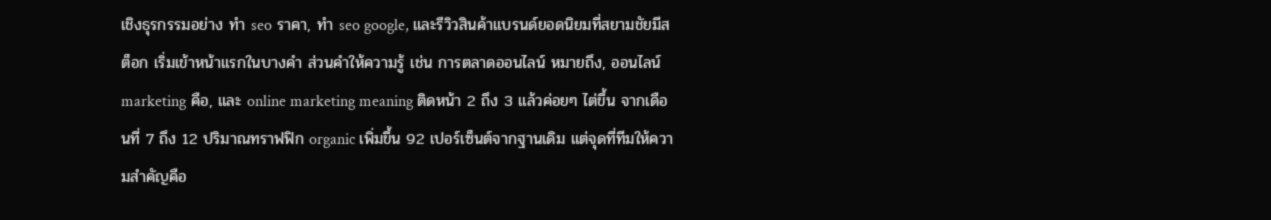เชิงธุรกรรมอย่าง ทํา seo ราคา, ทํา seo google, และรีวิวสินค้าแบรนด์ยอดนิยมที่สยามชัยมีสต็อก เริ่มเข้าหน้าแรกในบางคำ ส่วนคำให้ความรู้ เช่น การตลาดออนไลน์ หมายถึง, ออนไลน์ marketing คือ, และ online marketing meaning ติดหน้า 2 ถึง 3 แล้วค่อยๆ ไต่ขึ้น จากเดือนที่ 7 ถึง 12 ปริมาณทราฟฟิก organic เพิ่มขึ้น 92 เปอร์เซ็นต์จากฐานเดิม แต่จุดที่ทีมให้ความสำคัญคือ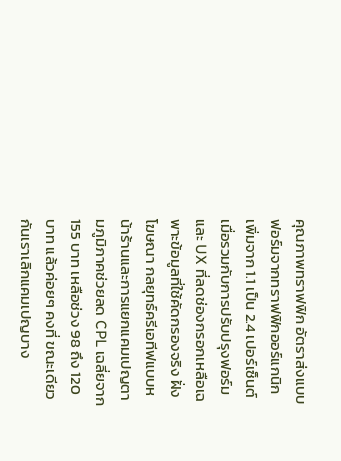คุณภาพทราฟฟิก อัตราส่งแบบฟอร์มจากทราฟฟิกออร์แกนิกเพิ่มจาก 1.1 เป็น 2.4 เปอร์เซ็นต์ เมื่อรวมกับการปรับปรุงฟอร์มและ UX ที่ลดช่องกรอกเหลือเฉพาะข้อมูลที่ใช้คัดกรองจริง ฝั่งโฆษณา กลยุทธ์ครีเอทีฟแบบหน้าร้านและการแยกแคมเปญตามภูมิภาคช่วยลด CPL เฉลี่ยจาก 155 บาท เหลือช่วง 98 ถึง 120 บาท แล้วค่อยๆ คงที่ ขณะเดียวกันเราเลิกแคมเปญบาง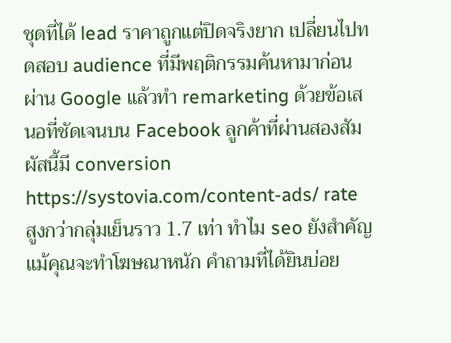ชุดที่ได้ lead ราคาถูกแต่ปิดจริงยาก เปลี่ยนไปทดสอบ audience ที่มีพฤติกรรมค้นหามาก่อนผ่าน Google แล้วทำ remarketing ด้วยข้อเสนอที่ชัดเจนบน Facebook ลูกค้าที่ผ่านสองสัมผัสนี้มี conversion https://systovia.com/content-ads/ rate สูงกว่ากลุ่มเย็นราว 1.7 เท่า ทำไม seo ยังสำคัญ แม้คุณจะทำโฆษณาหนัก คำถามที่ได้ยินบ่อย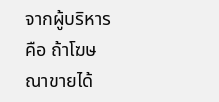จากผู้บริหารคือ ถ้าโฆษณาขายได้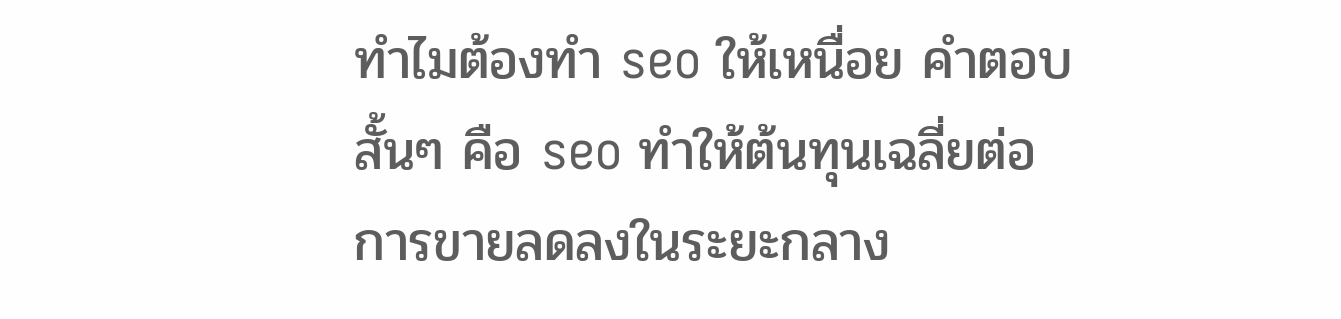ทำไมต้องทำ seo ให้เหนื่อย คำตอบสั้นๆ คือ seo ทำให้ต้นทุนเฉลี่ยต่อการขายลดลงในระยะกลาง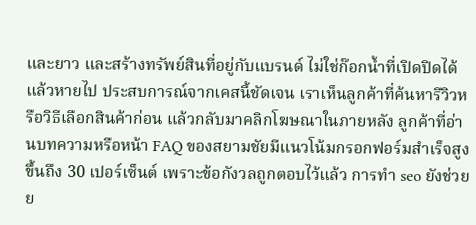และยาว และสร้างทรัพย์สินที่อยู่กับแบรนด์ ไม่ใช่ก๊อกน้ำที่เปิดปิดได้แล้วหายไป ประสบการณ์จากเคสนี้ชัดเจน เราเห็นลูกค้าที่ค้นหารีวิวหรือวิธีเลือกสินค้าก่อน แล้วกลับมาคลิกโฆษณาในภายหลัง ลูกค้าที่อ่านบทความหรือหน้า FAQ ของสยามชัยมีแนวโน้มกรอกฟอร์มสำเร็จสูงขึ้นถึง 30 เปอร์เซ็นต์ เพราะข้อกังวลถูกตอบไว้แล้ว การทำ seo ยังช่วยย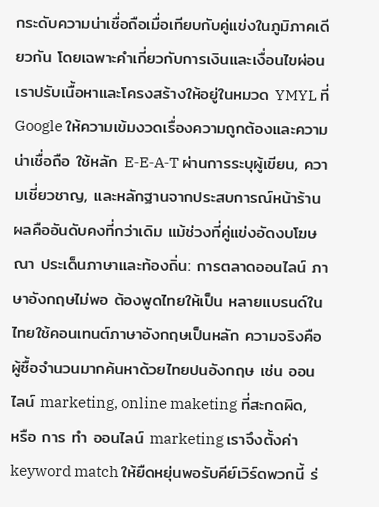กระดับความน่าเชื่อถือเมื่อเทียบกับคู่แข่งในภูมิภาคเดียวกัน โดยเฉพาะคำเกี่ยวกับการเงินและเงื่อนไขผ่อน เราปรับเนื้อหาและโครงสร้างให้อยู่ในหมวด YMYL ที่ Google ให้ความเข้มงวดเรื่องความถูกต้องและความน่าเชื่อถือ ใช้หลัก E‑E‑A‑T ผ่านการระบุผู้เขียน, ความเชี่ยวชาญ, และหลักฐานจากประสบการณ์หน้าร้าน ผลคืออันดับคงที่กว่าเดิม แม้ช่วงที่คู่แข่งอัดงบโฆษณา ประเด็นภาษาและท้องถิ่น: การตลาดออนไลน์ ภาษาอังกฤษไม่พอ ต้องพูดไทยให้เป็น หลายแบรนด์ในไทยใช้คอนเทนต์ภาษาอังกฤษเป็นหลัก ความจริงคือผู้ซื้อจำนวนมากค้นหาด้วยไทยปนอังกฤษ เช่น ออนไลน์ marketing, online maketing ที่สะกดผิด, หรือ การ ทํา ออนไลน์ marketing เราจึงตั้งค่า keyword match ให้ยืดหยุ่นพอรับคีย์เวิร์ดพวกนี้ ร่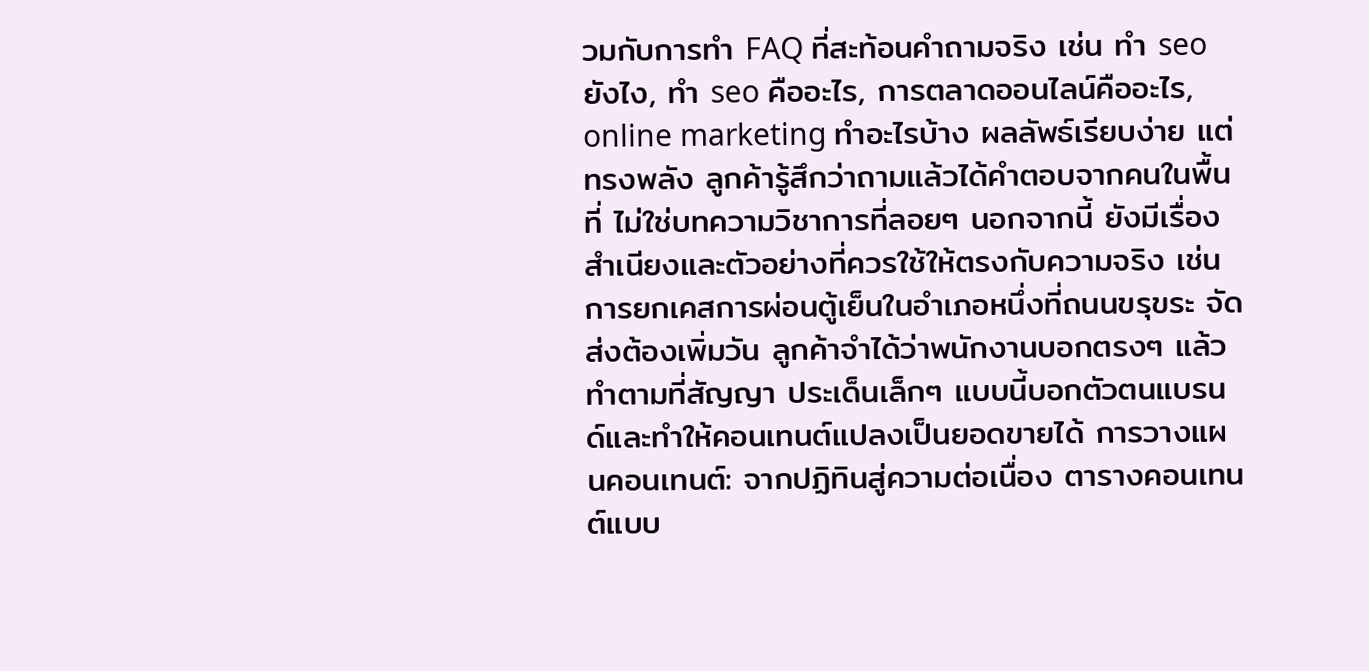วมกับการทำ FAQ ที่สะท้อนคำถามจริง เช่น ทํา seo ยังไง, ทํา seo คืออะไร, การตลาดออนไลน์คืออะไร, online marketing ทําอะไรบ้าง ผลลัพธ์เรียบง่าย แต่ทรงพลัง ลูกค้ารู้สึกว่าถามแล้วได้คำตอบจากคนในพื้นที่ ไม่ใช่บทความวิชาการที่ลอยๆ นอกจากนี้ ยังมีเรื่องสำเนียงและตัวอย่างที่ควรใช้ให้ตรงกับความจริง เช่น การยกเคสการผ่อนตู้เย็นในอำเภอหนึ่งที่ถนนขรุขระ จัดส่งต้องเพิ่มวัน ลูกค้าจำได้ว่าพนักงานบอกตรงๆ แล้วทำตามที่สัญญา ประเด็นเล็กๆ แบบนี้บอกตัวตนแบรนด์และทำให้คอนเทนต์แปลงเป็นยอดขายได้ การวางแผนคอนเทนต์: จากปฏิทินสู่ความต่อเนื่อง ตารางคอนเทนต์แบบ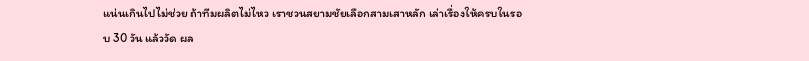แน่นเกินไปไม่ช่วย ถ้าทีมผลิตไม่ไหว เราชวนสยามชัยเลือกสามเสาหลัก เล่าเรื่องให้ครบในรอบ 30 วัน แล้ววัด ผล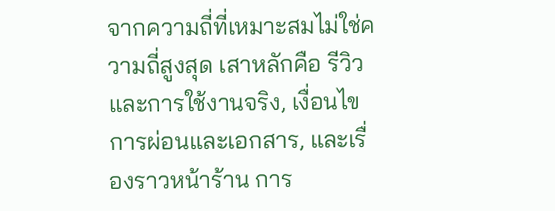จากความถี่ที่เหมาะสมไม่ใช่ความถี่สูงสุด เสาหลักคือ รีวิวและการใช้งานจริง, เงื่อนไขการผ่อนและเอกสาร, และเรื่องราวหน้าร้าน การ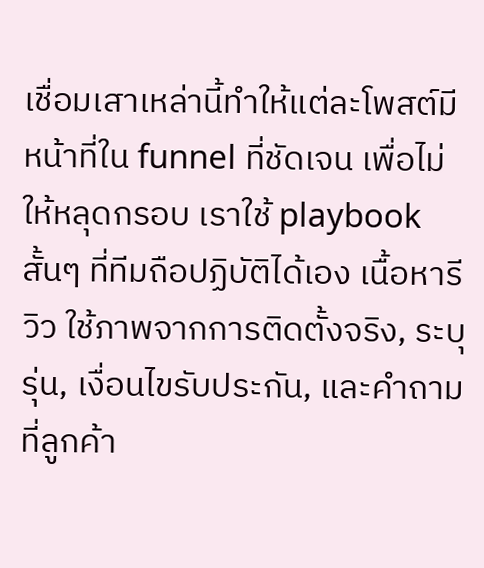เชื่อมเสาเหล่านี้ทำให้แต่ละโพสต์มีหน้าที่ใน funnel ที่ชัดเจน เพื่อไม่ให้หลุดกรอบ เราใช้ playbook สั้นๆ ที่ทีมถือปฏิบัติได้เอง เนื้อหารีวิว ใช้ภาพจากการติดตั้งจริง, ระบุรุ่น, เงื่อนไขรับประกัน, และคำถามที่ลูกค้า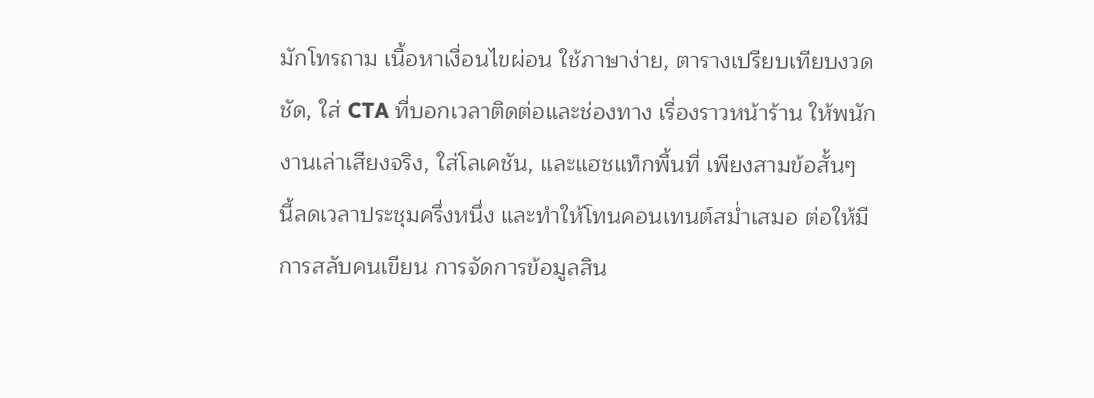มักโทรถาม เนื้อหาเงื่อนไขผ่อน ใช้ภาษาง่าย, ตารางเปรียบเทียบงวดชัด, ใส่ CTA ที่บอกเวลาติดต่อและช่องทาง เรื่องราวหน้าร้าน ให้พนักงานเล่าเสียงจริง, ใส่โลเคชัน, และแฮชแท็กพื้นที่ เพียงสามข้อสั้นๆ นี้ลดเวลาประชุมครึ่งหนึ่ง และทำให้โทนคอนเทนต์สม่ำเสมอ ต่อให้มีการสลับคนเขียน การจัดการข้อมูลสิน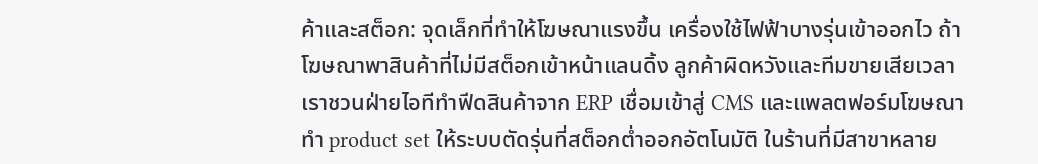ค้าและสต็อก: จุดเล็กที่ทำให้โฆษณาแรงขึ้น เครื่องใช้ไฟฟ้าบางรุ่นเข้าออกไว ถ้าโฆษณาพาสินค้าที่ไม่มีสต็อกเข้าหน้าแลนดิ้ง ลูกค้าผิดหวังและทีมขายเสียเวลา เราชวนฝ่ายไอทีทำฟีดสินค้าจาก ERP เชื่อมเข้าสู่ CMS และแพลตฟอร์มโฆษณา ทำ product set ให้ระบบตัดรุ่นที่สต็อกต่ำออกอัตโนมัติ ในร้านที่มีสาขาหลาย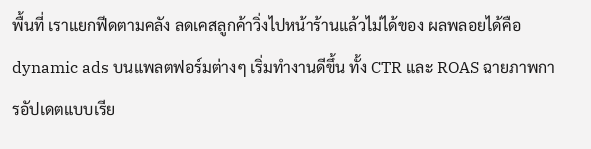พื้นที่ เราแยกฟีดตามคลัง ลดเคสลูกค้าวิ่งไปหน้าร้านแล้วไม่ได้ของ ผลพลอยได้คือ dynamic ads บนแพลตฟอร์มต่างๆ เริ่มทำงานดีขึ้น ทั้ง CTR และ ROAS ฉายภาพการอัปเดตแบบเรีย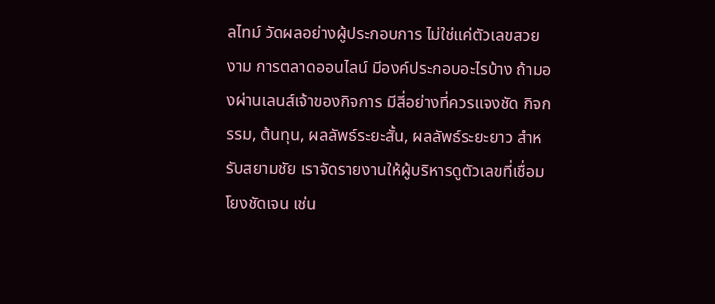ลไทม์ วัดผลอย่างผู้ประกอบการ ไม่ใช่แค่ตัวเลขสวยงาม การตลาดออนไลน์ มีองค์ประกอบอะไรบ้าง ถ้ามองผ่านเลนส์เจ้าของกิจการ มีสี่อย่างที่ควรแจงชัด กิจกรรม, ต้นทุน, ผลลัพธ์ระยะสั้น, ผลลัพธ์ระยะยาว สำหรับสยามชัย เราจัดรายงานให้ผู้บริหารดูตัวเลขที่เชื่อมโยงชัดเจน เช่น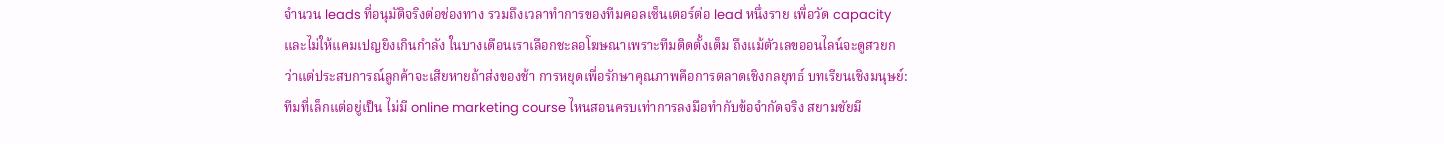จำนวน leads ที่อนุมัติจริงต่อช่องทาง รวมถึงเวลาทำการของทีมคอลเซ็นเตอร์ต่อ lead หนึ่งราย เพื่อวัด capacity และไม่ให้แคมเปญยิงเกินกำลัง ในบางเดือนเราเลือกชะลอโฆษณาเพราะทีมติดตั้งเต็ม ถึงแม้ตัวเลขออนไลน์จะดูสวยกว่าแต่ประสบการณ์ลูกค้าจะเสียหายถ้าส่งของช้า การหยุดเพื่อรักษาคุณภาพคือการตลาดเชิงกลยุทธ์ บทเรียนเชิงมนุษย์: ทีมที่เล็กแต่อยู่เป็น ไม่มี online marketing course ไหนสอนครบเท่าการลงมือทำกับข้อจำกัดจริง สยามชัยมี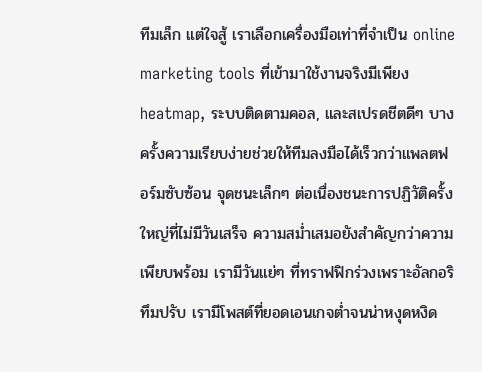ทีมเล็ก แต่ใจสู้ เราเลือกเครื่องมือเท่าที่จำเป็น online marketing tools ที่เข้ามาใช้งานจริงมีเพียง heatmap, ระบบติดตามคอล, และสเปรดชีตดีๆ บางครั้งความเรียบง่ายช่วยให้ทีมลงมือได้เร็วกว่าแพลตฟอร์มซับซ้อน จุดชนะเล็กๆ ต่อเนื่องชนะการปฏิวัติครั้งใหญ่ที่ไม่มีวันเสร็จ ความสม่ำเสมอยังสำคัญกว่าความเพียบพร้อม เรามีวันแย่ๆ ที่ทราฟฟิกร่วงเพราะอัลกอริทึมปรับ เรามีโพสต์ที่ยอดเอนเกจต่ำจนน่าหงุดหงิด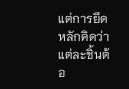แต่การยึดหลักคิดว่าแต่ละชิ้นต้อ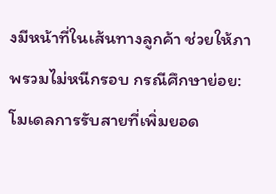งมีหน้าที่ในเส้นทางลูกค้า ช่วยให้ภาพรวมไม่หนีกรอบ กรณีศึกษาย่อย: โมเดลการรับสายที่เพิ่มยอด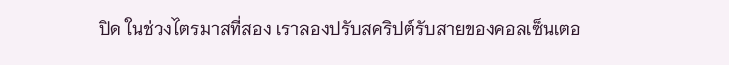ปิด ในช่วงไตรมาสที่สอง เราลองปรับสคริปต์รับสายของคอลเซ็นเตอ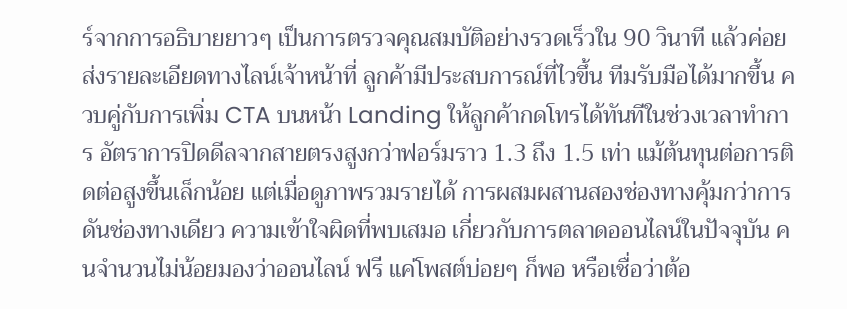ร์จากการอธิบายยาวๆ เป็นการตรวจคุณสมบัติอย่างรวดเร็วใน 90 วินาที แล้วค่อยส่งรายละเอียดทางไลน์เจ้าหน้าที่ ลูกค้ามีประสบการณ์ที่ไวขึ้น ทีมรับมือได้มากขึ้น ควบคู่กับการเพิ่ม CTA บนหน้า Landing ให้ลูกค้ากดโทรได้ทันทีในช่วงเวลาทำการ อัตราการปิดดีลจากสายตรงสูงกว่าฟอร์มราว 1.3 ถึง 1.5 เท่า แม้ต้นทุนต่อการติดต่อสูงขึ้นเล็กน้อย แต่เมื่อดูภาพรวมรายได้ การผสมผสานสองช่องทางคุ้มกว่าการดันช่องทางเดียว ความเข้าใจผิดที่พบเสมอ เกี่ยวกับการตลาดออนไลน์ในปัจจุบัน คนจำนวนไม่น้อยมองว่าออนไลน์ ฟรี แค่โพสต์บ่อยๆ ก็พอ หรือเชื่อว่าต้อ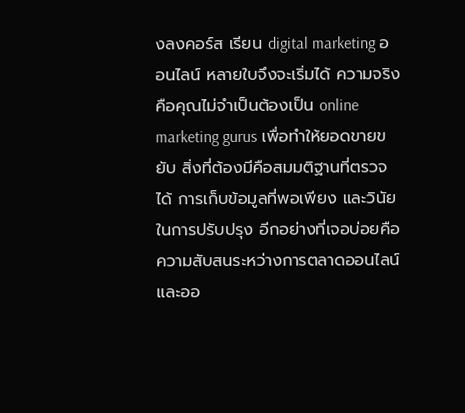งลงคอร์ส เรียน digital marketing ออนไลน์ หลายใบจึงจะเริ่มได้ ความจริงคือคุณไม่จำเป็นต้องเป็น online marketing gurus เพื่อทำให้ยอดขายขยับ สิ่งที่ต้องมีคือสมมติฐานที่ตรวจได้ การเก็บข้อมูลที่พอเพียง และวินัยในการปรับปรุง อีกอย่างที่เจอบ่อยคือความสับสนระหว่างการตลาดออนไลน์และออ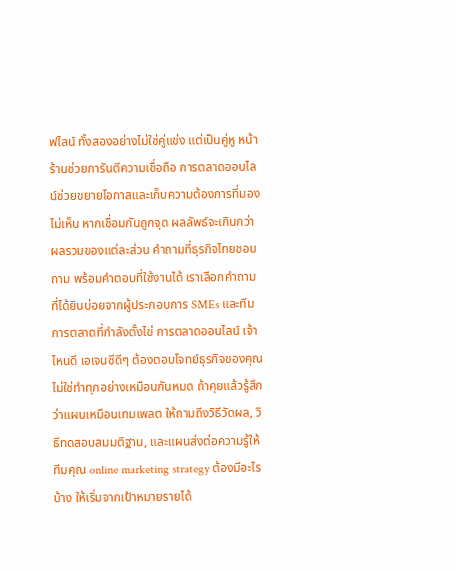ฟไลน์ ทั้งสองอย่างไม่ใช่คู่แข่ง แต่เป็นคู่หู หน้าร้านช่วยการันตีความเชื่อถือ การตลาดออนไลน์ช่วยขยายโอกาสและเก็บความต้องการที่มองไม่เห็น หากเชื่อมกันถูกจุด ผลลัพธ์จะเกินกว่าผลรวมของแต่ละส่วน คำถามที่ธุรกิจไทยชอบถาม พร้อมคำตอบที่ใช้งานได้ เราเลือกคำถามที่ได้ยินบ่อยจากผู้ประกอบการ SMEs และทีมการตลาดที่กำลังตั้งไข่ การตลาดออนไลน์ เจ้าไหนดี เอเจนซีดีๆ ต้องตอบโจทย์ธุรกิจของคุณ ไม่ใช่ทำทุกอย่างเหมือนกันหมด ถ้าคุยแล้วรู้สึกว่าแผนเหมือนเทมเพลต ให้ถามถึงวิธีวัดผล, วิธีทดสอบสมมติฐาน, และแผนส่งต่อความรู้ให้ทีมคุณ online marketing strategy ต้องมีอะไรบ้าง ให้เริ่มจากเป้าหมายรายได้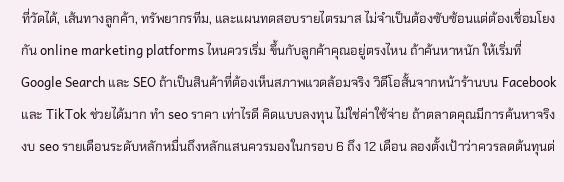ที่วัดได้, เส้นทางลูกค้า, ทรัพยากรทีม, และแผนทดสอบรายไตรมาส ไม่จำเป็นต้องซับซ้อนแต่ต้องเชื่อมโยงกัน online marketing platforms ไหนควรเริ่ม ขึ้นกับลูกค้าคุณอยู่ตรงไหน ถ้าค้นหาหนัก ให้เริ่มที่ Google Search และ SEO ถ้าเป็นสินค้าที่ต้องเห็นสภาพแวดล้อมจริง วิดีโอสั้นจากหน้าร้านบน Facebook และ TikTok ช่วยได้มาก ทํา seo ราคา เท่าไรดี คิดแบบลงทุน ไม่ใช่ค่าใช้จ่าย ถ้าตลาดคุณมีการค้นหาจริง งบ seo รายเดือนระดับหลักหมื่นถึงหลักแสนควรมองในกรอบ 6 ถึง 12 เดือน ลองตั้งเป้าว่าควรลดต้นทุนต่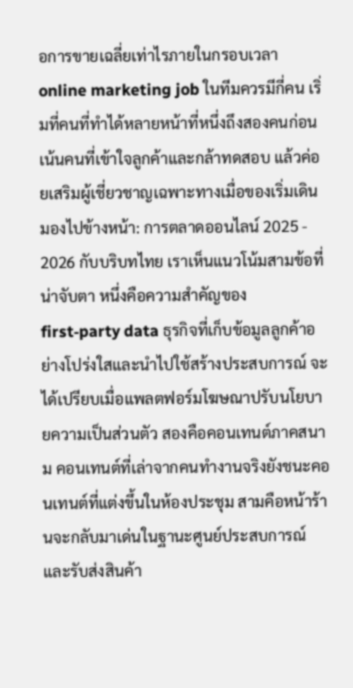อการขายเฉลี่ยเท่าไรภายในกรอบเวลา online marketing job ในทีมควรมีกี่คน เริ่มที่คนที่ทำได้หลายหน้าที่หนึ่งถึงสองคนก่อน เน้นคนที่เข้าใจลูกค้าและกล้าทดสอบ แล้วค่อยเสริมผู้เชี่ยวชาญเฉพาะทางเมื่อของเริ่มเดิน มองไปข้างหน้า: การตลาดออนไลน์ 2025 - 2026 กับบริบทไทย เราเห็นแนวโน้มสามข้อที่น่าจับตา หนึ่งคือความสำคัญของ first‑party data ธุรกิจที่เก็บข้อมูลลูกค้าอย่างโปร่งใสและนำไปใช้สร้างประสบการณ์ จะได้เปรียบเมื่อแพลตฟอร์มโฆษณาปรับนโยบายความเป็นส่วนตัว สองคือคอนเทนต์ภาคสนาม คอนเทนต์ที่เล่าจากคนทำงานจริงยังชนะคอนเทนต์ที่แต่งขึ้นในห้องประชุม สามคือหน้าร้านจะกลับมาเด่นในฐานะศูนย์ประสบการณ์และรับส่งสินค้า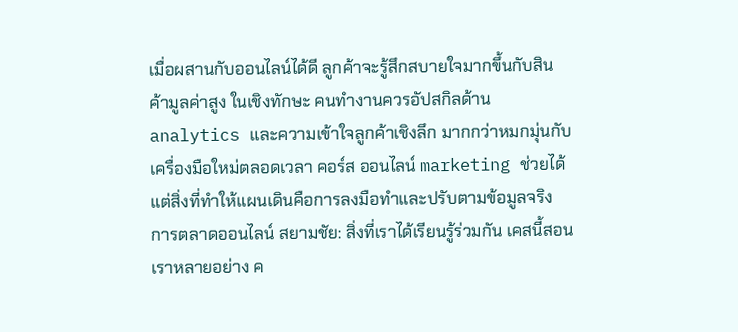เมื่อผสานกับออนไลน์ได้ดี ลูกค้าจะรู้สึกสบายใจมากขึ้นกับสินค้ามูลค่าสูง ในเชิงทักษะ คนทำงานควรอัปสกิลด้าน analytics และความเข้าใจลูกค้าเชิงลึก มากกว่าหมกมุ่นกับเครื่องมือใหม่ตลอดเวลา คอร์ส ออนไลน์ marketing ช่วยได้ แต่สิ่งที่ทำให้แผนเดินคือการลงมือทำและปรับตามข้อมูลจริง การตลาดออนไลน์ สยามชัย: สิ่งที่เราได้เรียนรู้ร่วมกัน เคสนี้สอนเราหลายอย่าง ค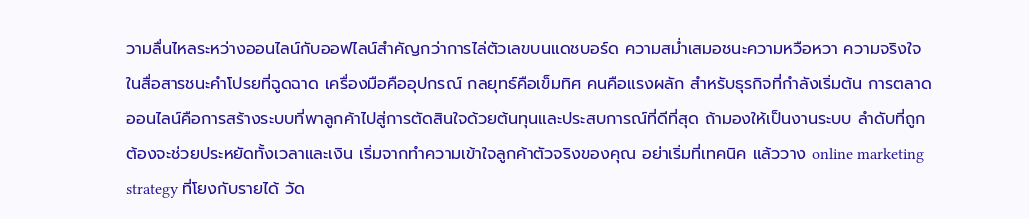วามลื่นไหลระหว่างออนไลน์กับออฟไลน์สำคัญกว่าการไล่ตัวเลขบนแดชบอร์ด ความสม่ำเสมอชนะความหวือหวา ความจริงใจในสื่อสารชนะคำโปรยที่ฉูดฉาด เครื่องมือคืออุปกรณ์ กลยุทธ์คือเข็มทิศ คนคือแรงผลัก สำหรับธุรกิจที่กำลังเริ่มต้น การตลาดออนไลน์คือการสร้างระบบที่พาลูกค้าไปสู่การตัดสินใจด้วยต้นทุนและประสบการณ์ที่ดีที่สุด ถ้ามองให้เป็นงานระบบ ลำดับที่ถูกต้องจะช่วยประหยัดทั้งเวลาและเงิน เริ่มจากทำความเข้าใจลูกค้าตัวจริงของคุณ อย่าเริ่มที่เทคนิค แล้ววาง online marketing strategy ที่โยงกับรายได้ วัด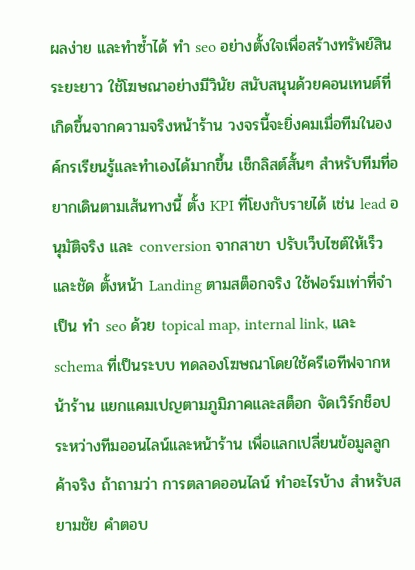ผลง่าย และทำซ้ำได้ ทำ seo อย่างตั้งใจเพื่อสร้างทรัพย์สินระยะยาว ใช้โฆษณาอย่างมีวินัย สนับสนุนด้วยคอนเทนต์ที่เกิดขึ้นจากความจริงหน้าร้าน วงจรนี้จะยิ่งคมเมื่อทีมในองค์กรเรียนรู้และทำเองได้มากขึ้น เช็กลิสต์สั้นๆ สำหรับทีมที่อยากเดินตามเส้นทางนี้ ตั้ง KPI ที่โยงกับรายได้ เช่น lead อนุมัติจริง และ conversion จากสาขา ปรับเว็บไซต์ให้เร็วและชัด ตั้งหน้า Landing ตามสต็อกจริง ใช้ฟอร์มเท่าที่จำเป็น ทำ seo ด้วย topical map, internal link, และ schema ที่เป็นระบบ ทดลองโฆษณาโดยใช้ครีเอทีฟจากหน้าร้าน แยกแคมเปญตามภูมิภาคและสต็อก จัดเวิร์กช็อประหว่างทีมออนไลน์และหน้าร้าน เพื่อแลกเปลี่ยนข้อมูลลูกค้าจริง ถ้าถามว่า การตลาดออนไลน์ ทําอะไรบ้าง สำหรับสยามชัย คำตอบ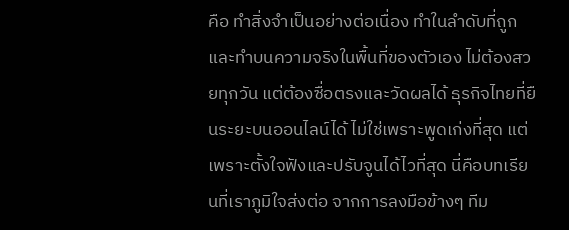คือ ทำสิ่งจำเป็นอย่างต่อเนื่อง ทำในลำดับที่ถูก และทำบนความจริงในพื้นที่ของตัวเอง ไม่ต้องสวยทุกวัน แต่ต้องซื่อตรงและวัดผลได้ ธุรกิจไทยที่ยืนระยะบนออนไลน์ได้ ไม่ใช่เพราะพูดเก่งที่สุด แต่เพราะตั้งใจฟังและปรับจูนได้ไวที่สุด นี่คือบทเรียนที่เราภูมิใจส่งต่อ จากการลงมือข้างๆ ทีม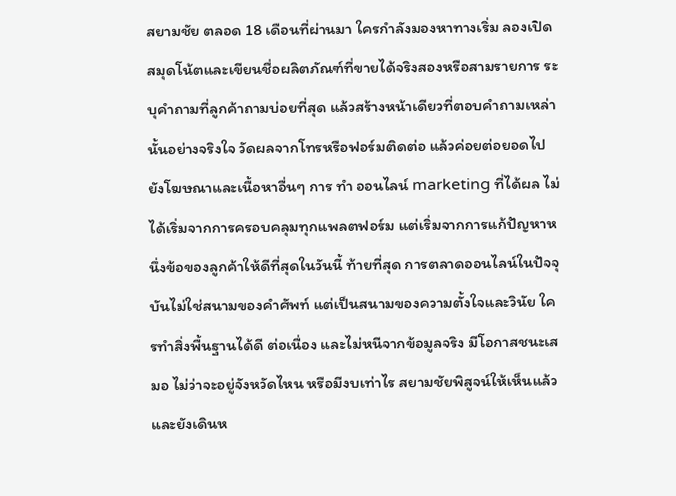สยามชัย ตลอด 18 เดือนที่ผ่านมา ใครกำลังมองหาทางเริ่ม ลองเปิดสมุดโน้ตและเขียนชื่อผลิตภัณฑ์ที่ขายได้จริงสองหรือสามรายการ ระบุคำถามที่ลูกค้าถามบ่อยที่สุด แล้วสร้างหน้าเดียวที่ตอบคำถามเหล่านั้นอย่างจริงใจ วัดผลจากโทรหรือฟอร์มติดต่อ แล้วค่อยต่อยอดไปยังโฆษณาและเนื้อหาอื่นๆ การ ทํา ออนไลน์ marketing ที่ได้ผล ไม่ได้เริ่มจากการครอบคลุมทุกแพลตฟอร์ม แต่เริ่มจากการแก้ปัญหาหนึ่งข้อของลูกค้าให้ดีที่สุดในวันนี้ ท้ายที่สุด การตลาดออนไลน์ในปัจจุบันไม่ใช่สนามของคำศัพท์ แต่เป็นสนามของความตั้งใจและวินัย ใครทำสิ่งพื้นฐานได้ดี ต่อเนื่อง และไม่หนีจากข้อมูลจริง มีโอกาสชนะเสมอ ไม่ว่าจะอยู่จังหวัดไหน หรือมีงบเท่าไร สยามชัยพิสูจน์ให้เห็นแล้ว และยังเดินห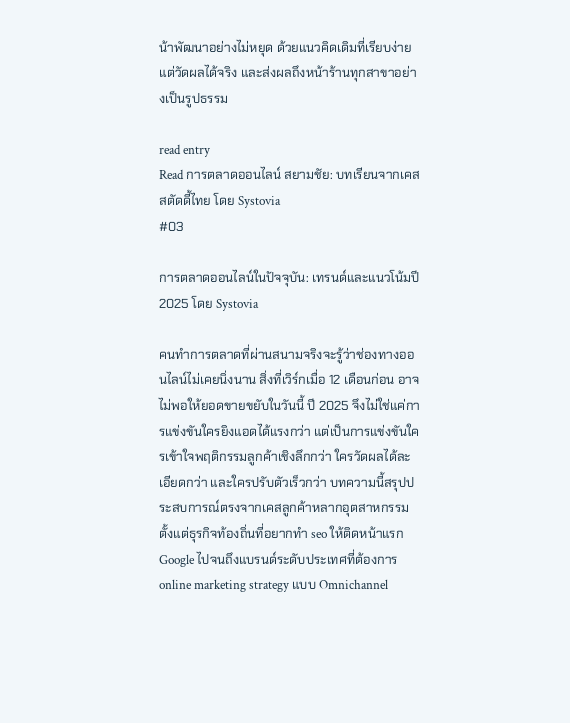น้าพัฒนาอย่างไม่หยุด ด้วยแนวคิดเดิมที่เรียบง่าย แต่วัดผลได้จริง และส่งผลถึงหน้าร้านทุกสาขาอย่างเป็นรูปธรรม

read entry
Read การตลาดออนไลน์ สยามชัย: บทเรียนจากเคสสตัดดี้ไทย โดย Systovia
#03

การตลาดออนไลน์ในปัจจุบัน: เทรนด์และแนวโน้มปี 2025 โดย Systovia

คนทำการตลาดที่ผ่านสนามจริงจะรู้ว่าช่องทางออนไลน์ไม่เคยนิ่งนาน สิ่งที่เวิร์กเมื่อ 12 เดือนก่อน อาจไม่พอให้ยอดขายขยับในวันนี้ ปี 2025 จึงไม่ใช่แค่การแข่งขันใครยิงแอดได้แรงกว่า แต่เป็นการแข่งขันใครเข้าใจพฤติกรรมลูกค้าเชิงลึกกว่า ใครวัดผลได้ละเอียดกว่า และใครปรับตัวเร็วกว่า บทความนี้สรุปประสบการณ์ตรงจากเคสลูกค้าหลากอุตสาหกรรม ตั้งแต่ธุรกิจท้องถิ่นที่อยากทำ seo ให้ติดหน้าแรก Google ไปจนถึงแบรนด์ระดับประเทศที่ต้องการ online marketing strategy แบบ Omnichannel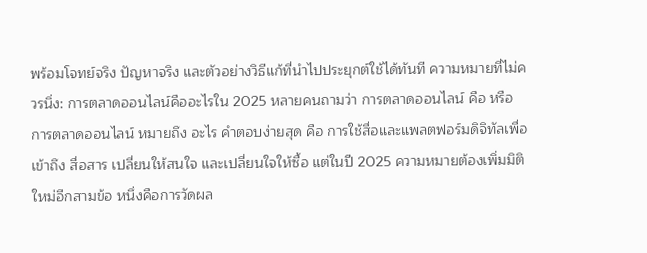พร้อมโจทย์จริง ปัญหาจริง และตัวอย่างวิธีแก้ที่นำไปประยุกต์ใช้ได้ทันที ความหมายที่ไม่ควรนิ่ง: การตลาดออนไลน์คืออะไรใน 2025 หลายคนถามว่า การตลาดออนไลน์ คือ หรือ การตลาดออนไลน์ หมายถึง อะไร คำตอบง่ายสุด คือ การใช้สื่อและแพลตฟอร์มดิจิทัลเพื่อเข้าถึง สื่อสาร เปลี่ยนให้สนใจ และเปลี่ยนใจให้ซื้อ แต่ในปี 2025 ความหมายต้องเพิ่มมิติใหม่อีกสามข้อ หนึ่งคือการวัดผล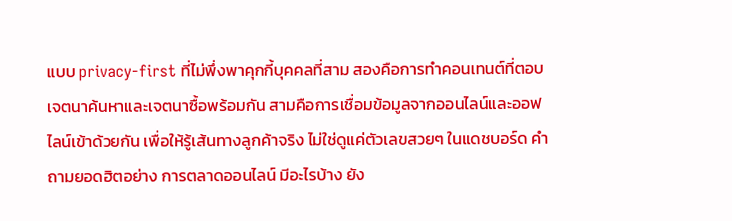แบบ privacy-first ที่ไม่พึ่งพาคุกกี้บุคคลที่สาม สองคือการทำคอนเทนต์ที่ตอบเจตนาค้นหาและเจตนาซื้อพร้อมกัน สามคือการเชื่อมข้อมูลจากออนไลน์และออฟไลน์เข้าด้วยกัน เพื่อให้รู้เส้นทางลูกค้าจริง ไม่ใช่ดูแค่ตัวเลขสวยๆ ในแดชบอร์ด คำถามยอดฮิตอย่าง การตลาดออนไลน์ มีอะไรบ้าง ยัง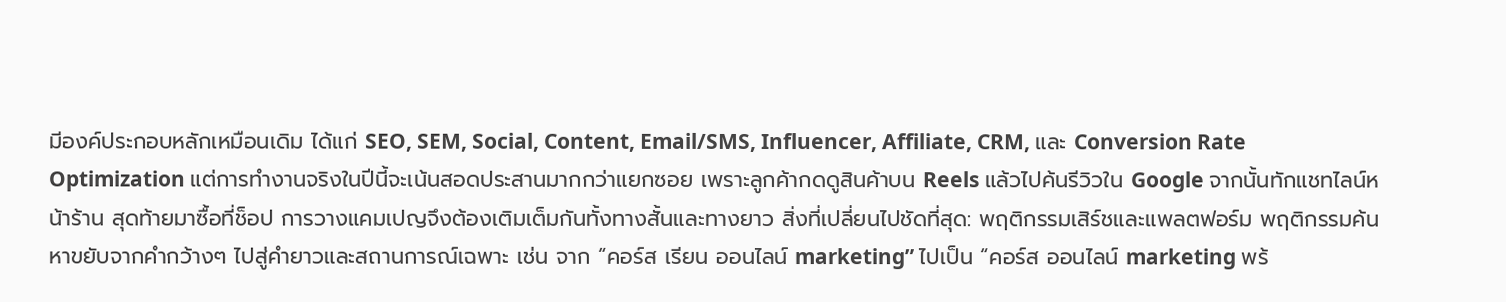มีองค์ประกอบหลักเหมือนเดิม ได้แก่ SEO, SEM, Social, Content, Email/SMS, Influencer, Affiliate, CRM, และ Conversion Rate Optimization แต่การทำงานจริงในปีนี้จะเน้นสอดประสานมากกว่าแยกซอย เพราะลูกค้ากดดูสินค้าบน Reels แล้วไปค้นรีวิวใน Google จากนั้นทักแชทไลน์หน้าร้าน สุดท้ายมาซื้อที่ช็อป การวางแคมเปญจึงต้องเติมเต็มกันทั้งทางสั้นและทางยาว สิ่งที่เปลี่ยนไปชัดที่สุด: พฤติกรรมเสิร์ชและแพลตฟอร์ม พฤติกรรมค้นหาขยับจากคำกว้างๆ ไปสู่คำยาวและสถานการณ์เฉพาะ เช่น จาก “คอร์ส เรียน ออนไลน์ marketing” ไปเป็น “คอร์ส ออนไลน์ marketing พร้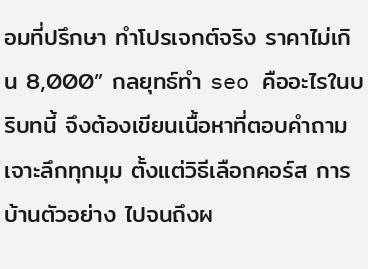อมที่ปรึกษา ทำโปรเจกต์จริง ราคาไม่เกิน 8,000” กลยุทธ์ทํา seo คืออะไรในบริบทนี้ จึงต้องเขียนเนื้อหาที่ตอบคำถามเจาะลึกทุกมุม ตั้งแต่วิธีเลือกคอร์ส การบ้านตัวอย่าง ไปจนถึงผ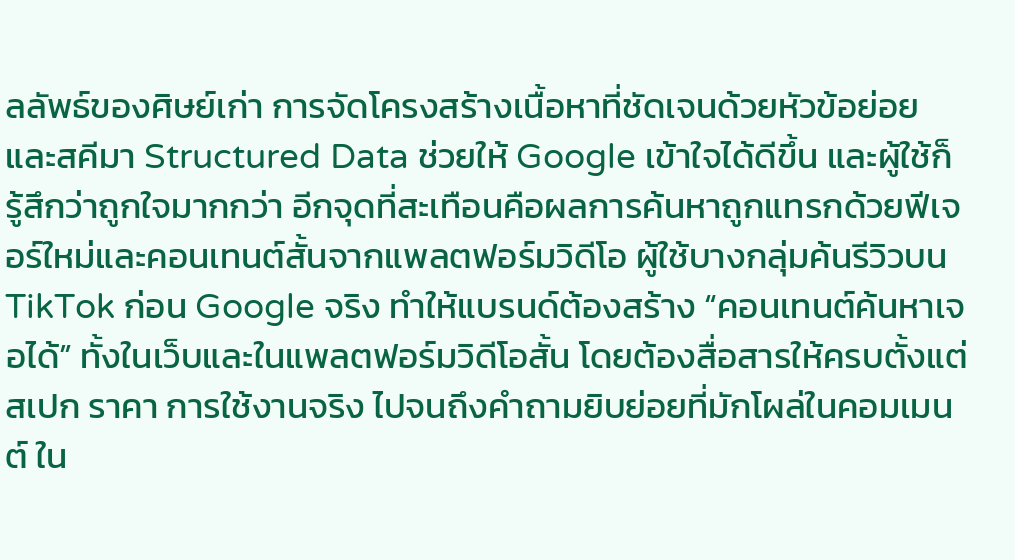ลลัพธ์ของศิษย์เก่า การจัดโครงสร้างเนื้อหาที่ชัดเจนด้วยหัวข้อย่อยและสคีมา Structured Data ช่วยให้ Google เข้าใจได้ดีขึ้น และผู้ใช้ก็รู้สึกว่าถูกใจมากกว่า อีกจุดที่สะเทือนคือผลการค้นหาถูกแทรกด้วยฟีเจอร์ใหม่และคอนเทนต์สั้นจากแพลตฟอร์มวิดีโอ ผู้ใช้บางกลุ่มค้นรีวิวบน TikTok ก่อน Google จริง ทำให้แบรนด์ต้องสร้าง “คอนเทนต์ค้นหาเจอได้” ทั้งในเว็บและในแพลตฟอร์มวิดีโอสั้น โดยต้องสื่อสารให้ครบตั้งแต่สเปก ราคา การใช้งานจริง ไปจนถึงคำถามยิบย่อยที่มักโผล่ในคอมเมนต์ ใน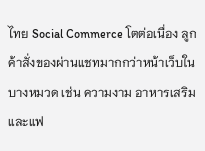ไทย Social Commerce โตต่อเนื่อง ลูกค้าสั่งของผ่านแชทมากกว่าหน้าเว็บในบางหมวด เช่น ความงาม อาหารเสริม และแฟ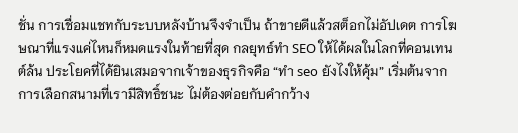ชั่น การเชื่อมแชทกับระบบหลังบ้านจึงจำเป็น ถ้าขายดีแล้วสต็อกไม่อัปเดต การโฆษณาที่แรงแค่ไหนก็หมดแรงในท้ายที่สุด กลยุทธ์ทำ SEO ให้ได้ผลในโลกที่คอนเทนต์ล้น ประโยคที่ได้ยินเสมอจากเจ้าของธุรกิจคือ “ทํา seo ยังไงให้คุ้ม” เริ่มต้นจากการเลือกสนามที่เรามีสิทธิ์ชนะ ไม่ต้องต่อยกับคำกว้าง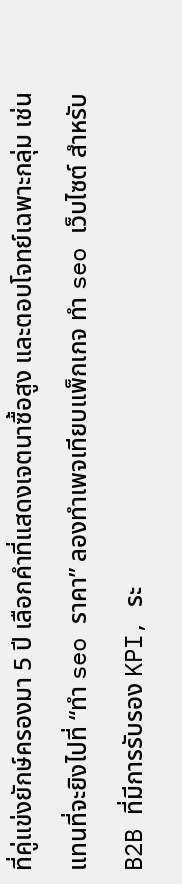ที่คู่แข่งยักษ์ครองมา 5 ปี เลือกคำที่แสดงเจตนาซื้อสูง และตอบโจทย์เฉพาะกลุ่ม เช่น แทนที่จะยิงไปที่ “ทํา seo ราคา” ลองทำเพจเทียบแพ็กเกจ ทํา seo เว็บไซต์ สำหรับ B2B ที่มีการรับรอง KPI, ระ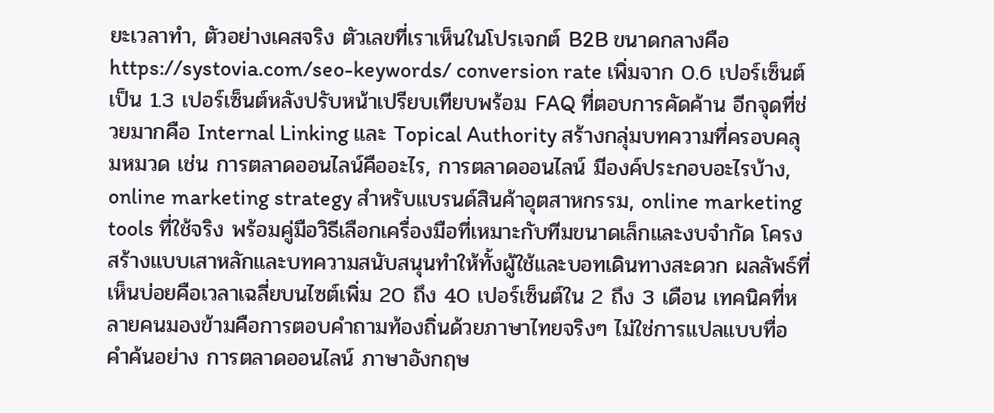ยะเวลาทำ, ตัวอย่างเคสจริง ตัวเลขที่เราเห็นในโปรเจกต์ B2B ขนาดกลางคือ https://systovia.com/seo-keywords/ conversion rate เพิ่มจาก 0.6 เปอร์เซ็นต์เป็น 1.3 เปอร์เซ็นต์หลังปรับหน้าเปรียบเทียบพร้อม FAQ ที่ตอบการคัดค้าน อีกจุดที่ช่วยมากคือ Internal Linking และ Topical Authority สร้างกลุ่มบทความที่ครอบคลุมหมวด เช่น การตลาดออนไลน์คืออะไร, การตลาดออนไลน์ มีองค์ประกอบอะไรบ้าง, online marketing strategy สำหรับแบรนด์สินค้าอุตสาหกรรม, online marketing tools ที่ใช้จริง พร้อมคู่มือวิธีเลือกเครื่องมือที่เหมาะกับทีมขนาดเล็กและงบจำกัด โครงสร้างแบบเสาหลักและบทความสนับสนุนทำให้ทั้งผู้ใช้และบอทเดินทางสะดวก ผลลัพธ์ที่เห็นบ่อยคือเวลาเฉลี่ยบนไซต์เพิ่ม 20 ถึง 40 เปอร์เซ็นต์ใน 2 ถึง 3 เดือน เทคนิคที่หลายคนมองข้ามคือการตอบคำถามท้องถิ่นด้วยภาษาไทยจริงๆ ไม่ใช่การแปลแบบทื่อ คำค้นอย่าง การตลาดออนไลน์ ภาษาอังกฤษ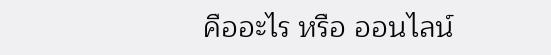คืออะไร หรือ ออนไลน์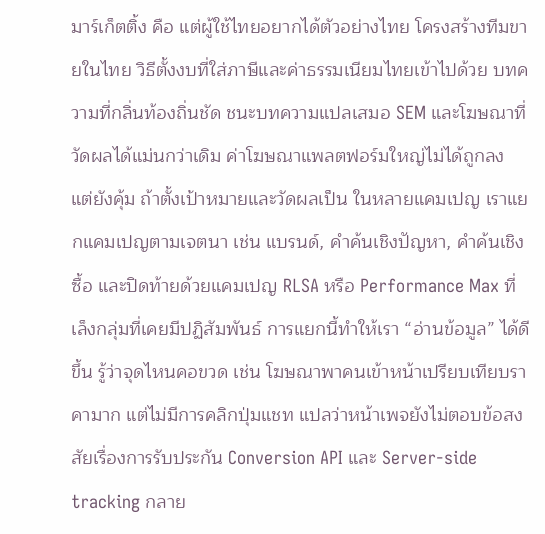มาร์เก็ตติ้ง คือ แต่ผู้ใช้ไทยอยากได้ตัวอย่างไทย โครงสร้างทีมขายในไทย วิธีตั้งงบที่ใส่ภาษีและค่าธรรมเนียมไทยเข้าไปด้วย บทความที่กลิ่นท้องถิ่นชัด ชนะบทความแปลเสมอ SEM และโฆษณาที่วัดผลได้แม่นกว่าเดิม ค่าโฆษณาแพลตฟอร์มใหญ่ไม่ได้ถูกลง แต่ยังคุ้ม ถ้าตั้งเป้าหมายและวัดผลเป็น ในหลายแคมเปญ เราแยกแคมเปญตามเจตนา เช่น แบรนด์, คำค้นเชิงปัญหา, คำค้นเชิงซื้อ และปิดท้ายด้วยแคมเปญ RLSA หรือ Performance Max ที่เล็งกลุ่มที่เคยมีปฏิสัมพันธ์ การแยกนี้ทำให้เรา “อ่านข้อมูล” ได้ดีขึ้น รู้ว่าจุดไหนคอขวด เช่น โฆษณาพาคนเข้าหน้าเปรียบเทียบราคามาก แต่ไม่มีการคลิกปุ่มแชท แปลว่าหน้าเพจยังไม่ตอบข้อสงสัยเรื่องการรับประกัน Conversion API และ Server-side tracking กลาย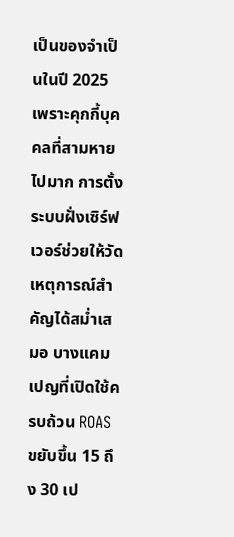เป็นของจำเป็นในปี 2025 เพราะคุกกี้บุคคลที่สามหายไปมาก การตั้งระบบฝั่งเซิร์ฟเวอร์ช่วยให้วัดเหตุการณ์สำคัญได้สม่ำเสมอ บางแคมเปญที่เปิดใช้ครบถ้วน ROAS ขยับขึ้น 15 ถึง 30 เป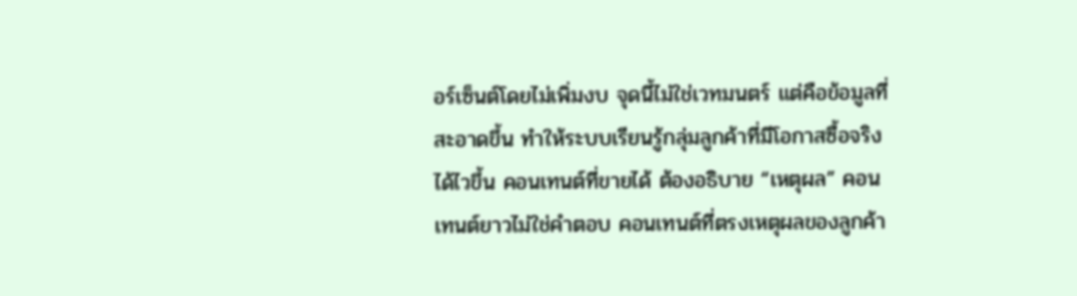อร์เซ็นต์โดยไม่เพิ่มงบ จุดนี้ไม่ใช่เวทมนตร์ แต่คือข้อมูลที่สะอาดขึ้น ทำให้ระบบเรียนรู้กลุ่มลูกค้าที่มีโอกาสซื้อจริงได้ไวขึ้น คอนเทนต์ที่ขายได้ ต้องอธิบาย “เหตุผล” คอนเทนต์ยาวไม่ใช่คำตอบ คอนเทนต์ที่ตรงเหตุผลของลูกค้า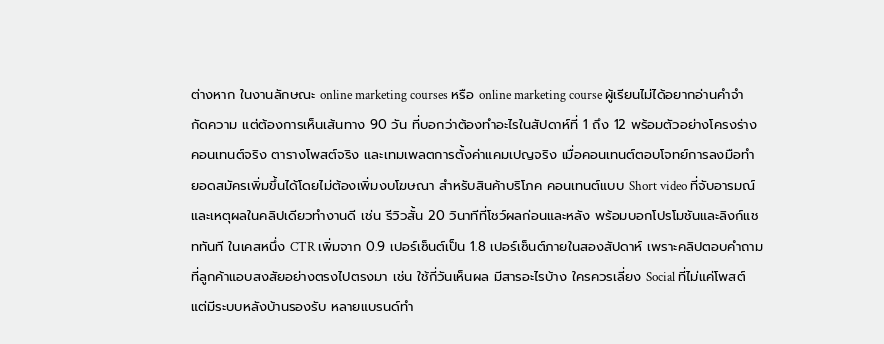ต่างหาก ในงานลักษณะ online marketing courses หรือ online marketing course ผู้เรียนไม่ได้อยากอ่านคำจำกัดความ แต่ต้องการเห็นเส้นทาง 90 วัน ที่บอกว่าต้องทำอะไรในสัปดาห์ที่ 1 ถึง 12 พร้อมตัวอย่างโครงร่างคอนเทนต์จริง ตารางโพสต์จริง และเทมเพลตการตั้งค่าแคมเปญจริง เมื่อคอนเทนต์ตอบโจทย์การลงมือทำ ยอดสมัครเพิ่มขึ้นได้โดยไม่ต้องเพิ่มงบโฆษณา สำหรับสินค้าบริโภค คอนเทนต์แบบ Short video ที่จับอารมณ์และเหตุผลในคลิปเดียวทำงานดี เช่น รีวิวสั้น 20 วินาทีที่โชว์ผลก่อนและหลัง พร้อมบอกโปรโมชันและลิงก์แชททันที ในเคสหนึ่ง CTR เพิ่มจาก 0.9 เปอร์เซ็นต์เป็น 1.8 เปอร์เซ็นต์ภายในสองสัปดาห์ เพราะคลิปตอบคำถามที่ลูกค้าแอบสงสัยอย่างตรงไปตรงมา เช่น ใช้กี่วันเห็นผล มีสารอะไรบ้าง ใครควรเลี่ยง Social ที่ไม่แค่โพสต์ แต่มีระบบหลังบ้านรองรับ หลายแบรนด์ทำ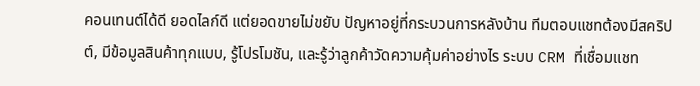คอนเทนต์ได้ดี ยอดไลก์ดี แต่ยอดขายไม่ขยับ ปัญหาอยู่ที่กระบวนการหลังบ้าน ทีมตอบแชทต้องมีสคริปต์, มีข้อมูลสินค้าทุกแบบ, รู้โปรโมชัน, และรู้ว่าลูกค้าวัดความคุ้มค่าอย่างไร ระบบ CRM ที่เชื่อมแชท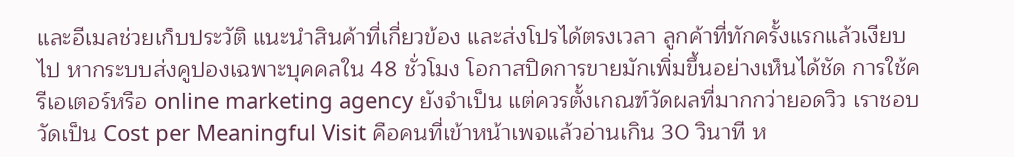และอีเมลช่วยเก็บประวัติ แนะนำสินค้าที่เกี่ยวข้อง และส่งโปรได้ตรงเวลา ลูกค้าที่ทักครั้งแรกแล้วเงียบไป หากระบบส่งคูปองเฉพาะบุคคลใน 48 ชั่วโมง โอกาสปิดการขายมักเพิ่มขึ้นอย่างเห็นได้ชัด การใช้ครีเอเตอร์หรือ online marketing agency ยังจำเป็น แต่ควรตั้งเกณฑ์วัดผลที่มากกว่ายอดวิว เราชอบวัดเป็น Cost per Meaningful Visit คือคนที่เข้าหน้าเพจแล้วอ่านเกิน 30 วินาที ห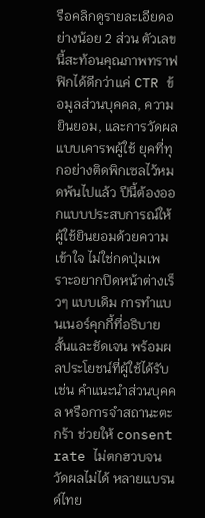รือคลิกดูรายละเอียดอย่างน้อย 2 ส่วน ตัวเลขนี้สะท้อนคุณภาพทราฟฟิกได้ดีกว่าแค่ CTR ข้อมูลส่วนบุคคล, ความยินยอม, และการวัดผลแบบเคารพผู้ใช้ ยุคที่ทุกอย่างติดพิกเซลไว้หมดพ้นไปแล้ว ปีนี้ต้องออกแบบประสบการณ์ให้ผู้ใช้ยินยอมด้วยความเข้าใจ ไม่ใช่กดปุ่มเพราะอยากปิดหน้าต่างเร็วๆ แบบเดิม การทำแบนเนอร์คุกกี้ที่อธิบายสั้นและชัดเจน พร้อมผลประโยชน์ที่ผู้ใช้ได้รับ เช่น คำแนะนำส่วนบุคคล หรือการจำสถานะตะกร้า ช่วยให้ consent rate ไม่ตกฮวบจนวัดผลไม่ได้ หลายแบรนด์ไทย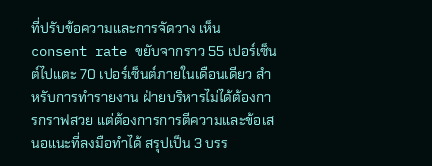ที่ปรับข้อความและการจัดวาง เห็น consent rate ขยับจากราว 55 เปอร์เซ็นต์ไปแตะ 70 เปอร์เซ็นต์ภายในเดือนเดียว สำหรับการทำรายงาน ฝ่ายบริหารไม่ได้ต้องการกราฟสวย แต่ต้องการการตีความและข้อเสนอแนะที่ลงมือทำได้ สรุปเป็น 3 บรร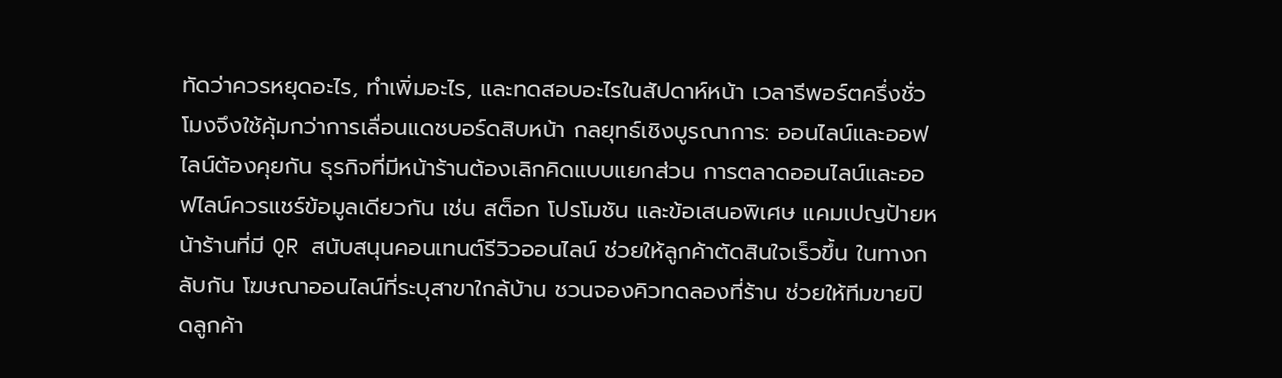ทัดว่าควรหยุดอะไร, ทำเพิ่มอะไร, และทดสอบอะไรในสัปดาห์หน้า เวลารีพอร์ตครึ่งชั่วโมงจึงใช้คุ้มกว่าการเลื่อนแดชบอร์ดสิบหน้า กลยุทธ์เชิงบูรณาการ: ออนไลน์และออฟไลน์ต้องคุยกัน ธุรกิจที่มีหน้าร้านต้องเลิกคิดแบบแยกส่วน การตลาดออนไลน์และออฟไลน์ควรแชร์ข้อมูลเดียวกัน เช่น สต็อก โปรโมชัน และข้อเสนอพิเศษ แคมเปญป้ายหน้าร้านที่มี QR สนับสนุนคอนเทนต์รีวิวออนไลน์ ช่วยให้ลูกค้าตัดสินใจเร็วขึ้น ในทางกลับกัน โฆษณาออนไลน์ที่ระบุสาขาใกล้บ้าน ชวนจองคิวทดลองที่ร้าน ช่วยให้ทีมขายปิดลูกค้า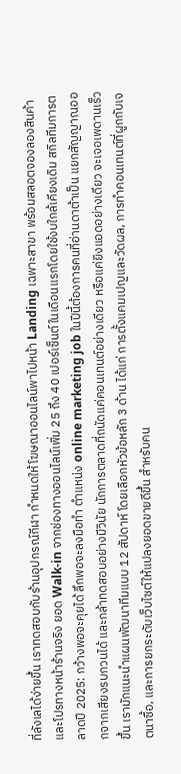ที่ลังเลได้ง่ายขึ้น เราทดสอบกับร้านอุปกรณ์กีฬา กำหนดให้โฆษณาออนไลน์พาไปหน้า Landing เฉพาะสาขา พร้อมสลอตจองลองสินค้าและโปรทางหน้าร้านจริง ยอด Walk-in จากช่องทางออนไลน์เพิ่ม 25 ถึง 40 เปอร์เซ็นต์ในเดือนแรกโดยใช้งบใกล้เคียงเดิม สกิลทีมการตลาดปี 2025: กว้างพอจะคุยได้ ลึกพอจะลงมือทำ ตำแหน่ง online marketing job ในปีนี้ต้องการคนที่อ่านดาต้าเป็น แยกสัญญาณออกจากเสียงรบกวนได้ และกล้าทดสอบอย่างมีวินัย นักการตลาดที่ถนัดแค่คอนเทนต์อย่างเดียว หรือแค่ยิงแอดอย่างเดียว จะเจอเพดานเร็วขึ้น เรามักแนะนำแผนพัฒนาทีมแบบ 12 สัปดาห์ โดยเลือกหัวข้อหลัก 3 ด้าน ได้แก่ การตั้งแคมเปญและวัดผล, การทำคอนเทนต์ที่ผูกกับเจตนาซื้อ, และการยกระดับเว็บไซต์ให้แปลงยอดขายดีขึ้น สำหรับคน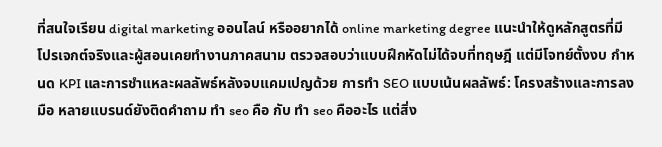ที่สนใจเรียน digital marketing ออนไลน์ หรืออยากได้ online marketing degree แนะนำให้ดูหลักสูตรที่มีโปรเจกต์จริงและผู้สอนเคยทำงานภาคสนาม ตรวจสอบว่าแบบฝึกหัดไม่ได้จบที่ทฤษฎี แต่มีโจทย์ตั้งงบ กำหนด KPI และการชำแหละผลลัพธ์หลังจบแคมเปญด้วย การทำ SEO แบบเน้นผลลัพธ์: โครงสร้างและการลงมือ หลายแบรนด์ยังติดคำถาม ทํา seo คือ กับ ทํา seo คืออะไร แต่สิ่ง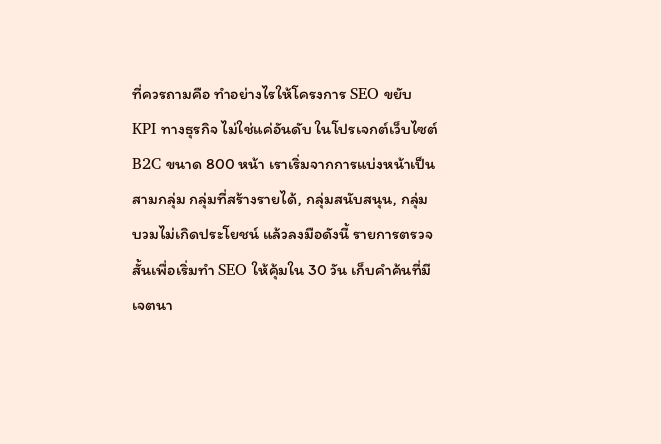ที่ควรถามคือ ทำอย่างไรให้โครงการ SEO ขยับ KPI ทางธุรกิจ ไม่ใช่แค่อันดับ ในโปรเจกต์เว็บไซต์ B2C ขนาด 800 หน้า เราเริ่มจากการแบ่งหน้าเป็นสามกลุ่ม กลุ่มที่สร้างรายได้, กลุ่มสนับสนุน, กลุ่มบวมไม่เกิดประโยชน์ แล้วลงมือดังนี้ รายการตรวจสั้นเพื่อเริ่มทำ SEO ให้คุ้มใน 30 วัน เก็บคำค้นที่มีเจตนา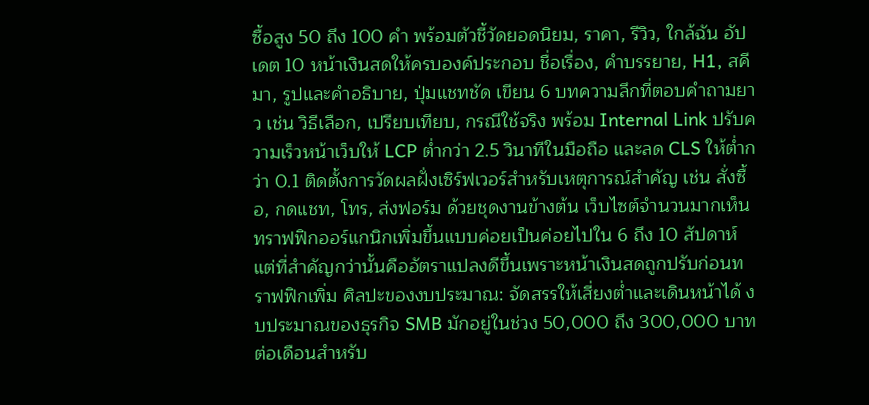ซื้อสูง 50 ถึง 100 คำ พร้อมตัวชี้วัดยอดนิยม, ราคา, รีวิว, ใกล้ฉัน อัปเดต 10 หน้าเงินสดให้ครบองค์ประกอบ ชื่อเรื่อง, คำบรรยาย, H1, สคีมา, รูปและคำอธิบาย, ปุ่มแชทชัด เขียน 6 บทความลึกที่ตอบคำถามยาว เช่น วิธีเลือก, เปรียบเทียบ, กรณีใช้จริง พร้อม Internal Link ปรับความเร็วหน้าเว็บให้ LCP ต่ำกว่า 2.5 วินาทีในมือถือ และลด CLS ให้ต่ำกว่า 0.1 ติดตั้งการวัดผลฝั่งเซิร์ฟเวอร์สำหรับเหตุการณ์สำคัญ เช่น สั่งซื้อ, กดแชท, โทร, ส่งฟอร์ม ด้วยชุดงานข้างต้น เว็บไซต์จำนวนมากเห็นทราฟฟิกออร์แกนิกเพิ่มขึ้นแบบค่อยเป็นค่อยไปใน 6 ถึง 10 สัปดาห์ แต่ที่สำคัญกว่านั้นคืออัตราแปลงดีขึ้นเพราะหน้าเงินสดถูกปรับก่อนทราฟฟิกเพิ่ม ศิลปะของงบประมาณ: จัดสรรให้เสี่ยงต่ำและเดินหน้าได้ งบประมาณของธุรกิจ SMB มักอยู่ในช่วง 50,000 ถึง 300,000 บาทต่อเดือนสำหรับ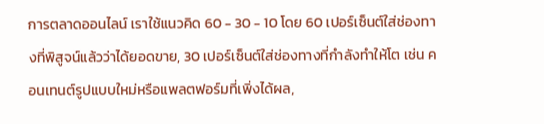การตลาดออนไลน์ เราใช้แนวคิด 60 - 30 - 10 โดย 60 เปอร์เซ็นต์ใส่ช่องทางที่พิสูจน์แล้วว่าได้ยอดขาย, 30 เปอร์เซ็นต์ใส่ช่องทางที่กำลังทำให้โต เช่น คอนเทนต์รูปแบบใหม่หรือแพลตฟอร์มที่เพิ่งได้ผล,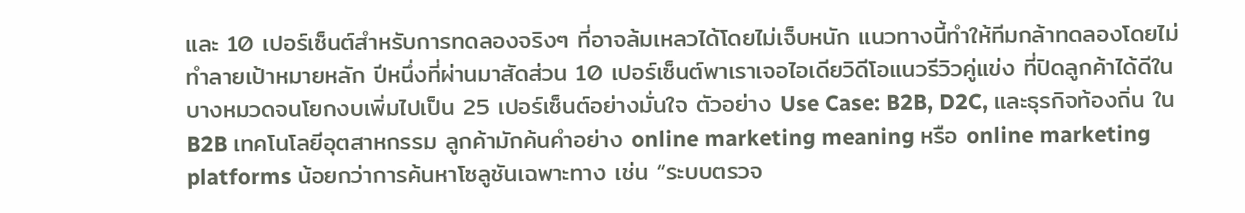และ 10 เปอร์เซ็นต์สำหรับการทดลองจริงๆ ที่อาจล้มเหลวได้โดยไม่เจ็บหนัก แนวทางนี้ทำให้ทีมกล้าทดลองโดยไม่ทำลายเป้าหมายหลัก ปีหนึ่งที่ผ่านมาสัดส่วน 10 เปอร์เซ็นต์พาเราเจอไอเดียวิดีโอแนวรีวิวคู่แข่ง ที่ปิดลูกค้าได้ดีในบางหมวดจนโยกงบเพิ่มไปเป็น 25 เปอร์เซ็นต์อย่างมั่นใจ ตัวอย่าง Use Case: B2B, D2C, และธุรกิจท้องถิ่น ใน B2B เทคโนโลยีอุตสาหกรรม ลูกค้ามักค้นคำอย่าง online marketing meaning หรือ online marketing platforms น้อยกว่าการค้นหาโซลูชันเฉพาะทาง เช่น “ระบบตรวจ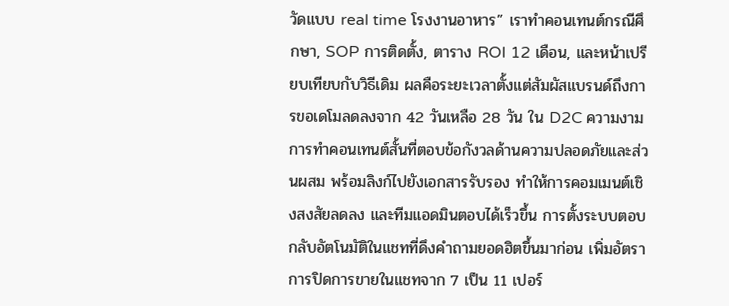วัดแบบ real time โรงงานอาหาร” เราทำคอนเทนต์กรณีศึกษา, SOP การติดตั้ง, ตาราง ROI 12 เดือน, และหน้าเปรียบเทียบกับวิธีเดิม ผลคือระยะเวลาตั้งแต่สัมผัสแบรนด์ถึงการขอเดโมลดลงจาก 42 วันเหลือ 28 วัน ใน D2C ความงาม การทำคอนเทนต์สั้นที่ตอบข้อกังวลด้านความปลอดภัยและส่วนผสม พร้อมลิงก์ไปยังเอกสารรับรอง ทำให้การคอมเมนต์เชิงสงสัยลดลง และทีมแอดมินตอบได้เร็วขึ้น การตั้งระบบตอบกลับอัตโนมัติในแชทที่ดึงคำถามยอดฮิตขึ้นมาก่อน เพิ่มอัตราการปิดการขายในแชทจาก 7 เป็น 11 เปอร์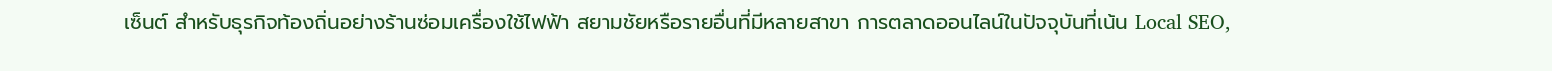เซ็นต์ สำหรับธุรกิจท้องถิ่นอย่างร้านซ่อมเครื่องใช้ไฟฟ้า สยามชัยหรือรายอื่นที่มีหลายสาขา การตลาดออนไลน์ในปัจจุบันที่เน้น Local SEO,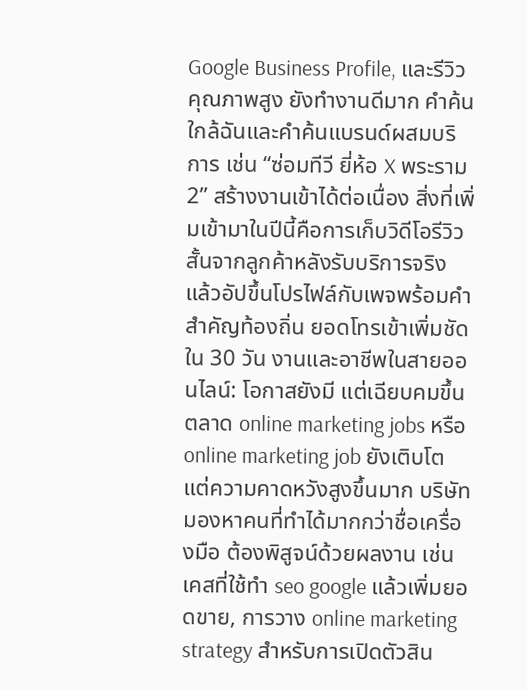Google Business Profile, และรีวิวคุณภาพสูง ยังทำงานดีมาก คำค้นใกล้ฉันและคำค้นแบรนด์ผสมบริการ เช่น “ซ่อมทีวี ยี่ห้อ X พระราม 2” สร้างงานเข้าได้ต่อเนื่อง สิ่งที่เพิ่มเข้ามาในปีนี้คือการเก็บวิดีโอรีวิวสั้นจากลูกค้าหลังรับบริการจริง แล้วอัปขึ้นโปรไฟล์กับเพจพร้อมคำสำคัญท้องถิ่น ยอดโทรเข้าเพิ่มชัดใน 30 วัน งานและอาชีพในสายออนไลน์: โอกาสยังมี แต่เฉียบคมขึ้น ตลาด online marketing jobs หรือ online marketing job ยังเติบโต แต่ความคาดหวังสูงขึ้นมาก บริษัทมองหาคนที่ทำได้มากกว่าชื่อเครื่องมือ ต้องพิสูจน์ด้วยผลงาน เช่น เคสที่ใช้ทํา seo google แล้วเพิ่มยอดขาย, การวาง online marketing strategy สำหรับการเปิดตัวสิน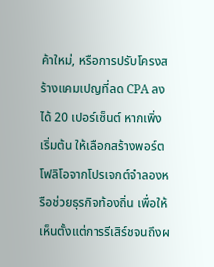ค้าใหม่, หรือการปรับโครงสร้างแคมเปญที่ลด CPA ลงได้ 20 เปอร์เซ็นต์ หากเพิ่งเริ่มต้น ให้เลือกสร้างพอร์ตโฟลิโอจากโปรเจกต์จำลองหรือช่วยธุรกิจท้องถิ่น เพื่อให้เห็นตั้งแต่การรีเสิร์ชจนถึงผ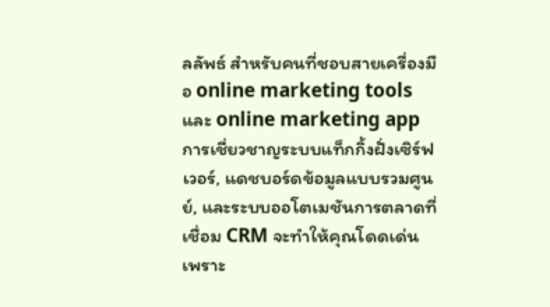ลลัพธ์ สำหรับคนที่ชอบสายเครื่องมือ online marketing tools และ online marketing app การเชี่ยวชาญระบบแท็กกิ้งฝั่งเซิร์ฟเวอร์, แดชบอร์ดข้อมูลแบบรวมศูนย์, และระบบออโตเมชันการตลาดที่เชื่อม CRM จะทำให้คุณโดดเด่น เพราะ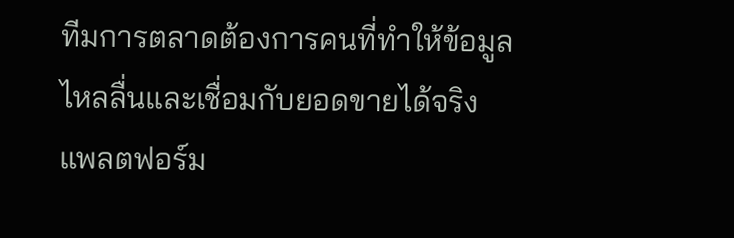ทีมการตลาดต้องการคนที่ทำให้ข้อมูลไหลลื่นและเชื่อมกับยอดขายได้จริง แพลตฟอร์ม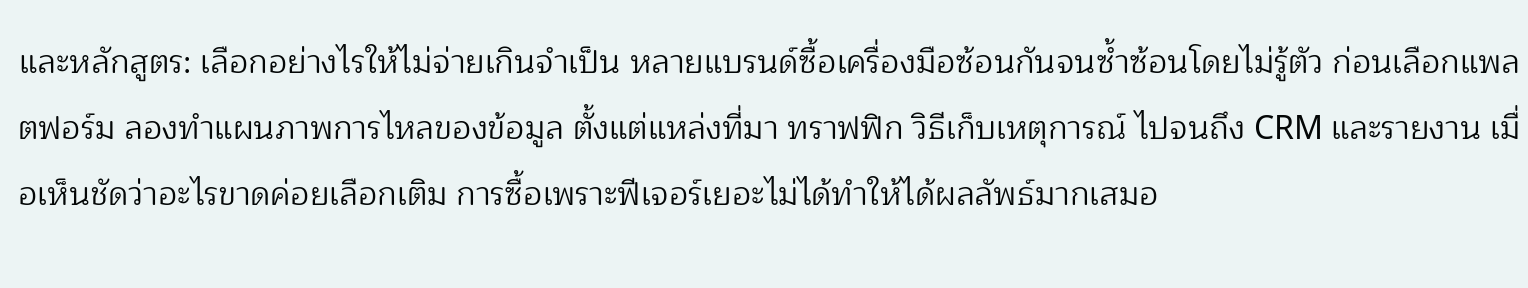และหลักสูตร: เลือกอย่างไรให้ไม่จ่ายเกินจำเป็น หลายแบรนด์ซื้อเครื่องมือซ้อนกันจนซ้ำซ้อนโดยไม่รู้ตัว ก่อนเลือกแพลตฟอร์ม ลองทำแผนภาพการไหลของข้อมูล ตั้งแต่แหล่งที่มา ทราฟฟิก วิธีเก็บเหตุการณ์ ไปจนถึง CRM และรายงาน เมื่อเห็นชัดว่าอะไรขาดค่อยเลือกเติม การซื้อเพราะฟีเจอร์เยอะไม่ได้ทำให้ได้ผลลัพธ์มากเสมอ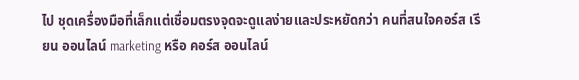ไป ชุดเครื่องมือที่เล็กแต่เชื่อมตรงจุดจะดูแลง่ายและประหยัดกว่า คนที่สนใจคอร์ส เรียน ออนไลน์ marketing หรือ คอร์ส ออนไลน์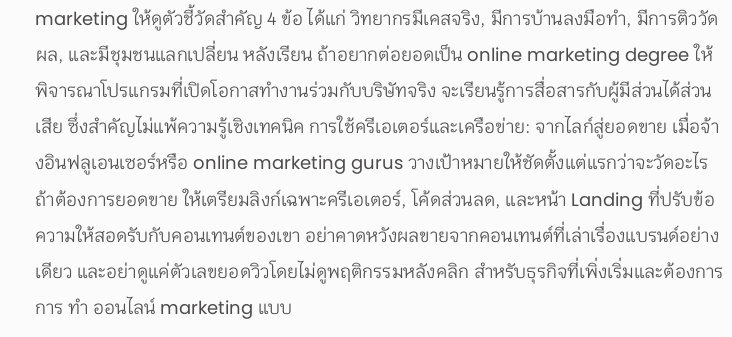marketing ให้ดูตัวชี้วัดสำคัญ 4 ข้อ ได้แก่ วิทยากรมีเคสจริง, มีการบ้านลงมือทำ, มีการติววัดผล, และมีชุมชนแลกเปลี่ยน หลังเรียน ถ้าอยากต่อยอดเป็น online marketing degree ให้พิจารณาโปรแกรมที่เปิดโอกาสทำงานร่วมกับบริษัทจริง จะเรียนรู้การสื่อสารกับผู้มีส่วนได้ส่วนเสีย ซึ่งสำคัญไม่แพ้ความรู้เชิงเทคนิค การใช้ครีเอเตอร์และเครือข่าย: จากไลก์สู่ยอดขาย เมื่อจ้างอินฟลูเอนเซอร์หรือ online marketing gurus วางเป้าหมายให้ชัดตั้งแต่แรกว่าจะวัดอะไร ถ้าต้องการยอดขาย ให้เตรียมลิงก์เฉพาะครีเอเตอร์, โค้ดส่วนลด, และหน้า Landing ที่ปรับข้อความให้สอดรับกับคอนเทนต์ของเขา อย่าคาดหวังผลขายจากคอนเทนต์ที่เล่าเรื่องแบรนด์อย่างเดียว และอย่าดูแค่ตัวเลขยอดวิวโดยไม่ดูพฤติกรรมหลังคลิก สำหรับธุรกิจที่เพิ่งเริ่มและต้องการการ ทํา ออนไลน์ marketing แบบ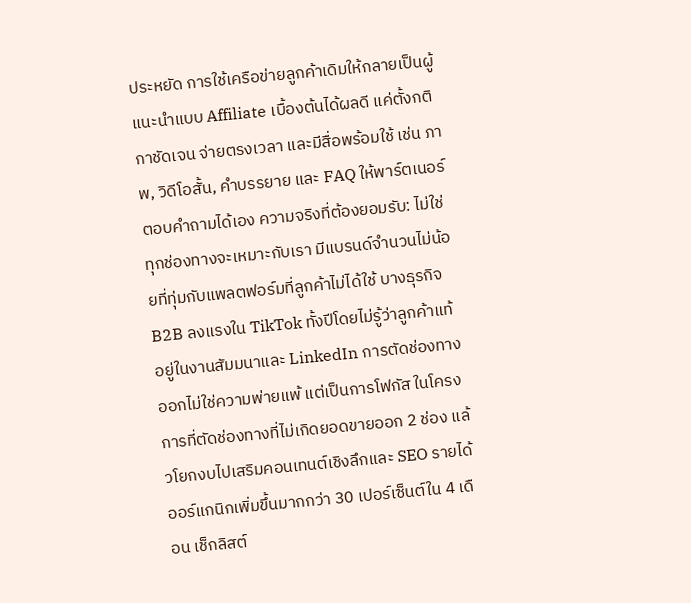ประหยัด การใช้เครือข่ายลูกค้าเดิมให้กลายเป็นผู้แนะนำแบบ Affiliate เบื้องต้นได้ผลดี แค่ตั้งกติกาชัดเจน จ่ายตรงเวลา และมีสื่อพร้อมใช้ เช่น ภาพ, วิดีโอสั้น, คำบรรยาย และ FAQ ให้พาร์ตเนอร์ตอบคำถามได้เอง ความจริงที่ต้องยอมรับ: ไม่ใช่ทุกช่องทางจะเหมาะกับเรา มีแบรนด์จำนวนไม่น้อยที่ทุ่มกับแพลตฟอร์มที่ลูกค้าไม่ได้ใช้ บางธุรกิจ B2B ลงแรงใน TikTok ทั้งปีโดยไม่รู้ว่าลูกค้าแท้อยู่ในงานสัมมนาและ LinkedIn การตัดช่องทางออกไม่ใช่ความพ่ายแพ้ แต่เป็นการโฟกัส ในโครงการที่ตัดช่องทางที่ไม่เกิดยอดขายออก 2 ช่อง แล้วโยกงบไปเสริมคอนเทนต์เชิงลึกและ SEO รายได้ออร์แกนิกเพิ่มขึ้นมากกว่า 30 เปอร์เซ็นต์ใน 4 เดือน เช็กลิสต์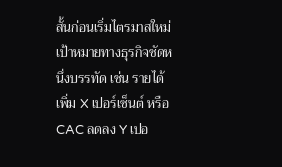สั้นก่อนเริ่มไตรมาสใหม่ เป้าหมายทางธุรกิจชัดหนึ่งบรรทัด เช่น รายได้เพิ่ม X เปอร์เซ็นต์ หรือ CAC ลดลง Y เปอ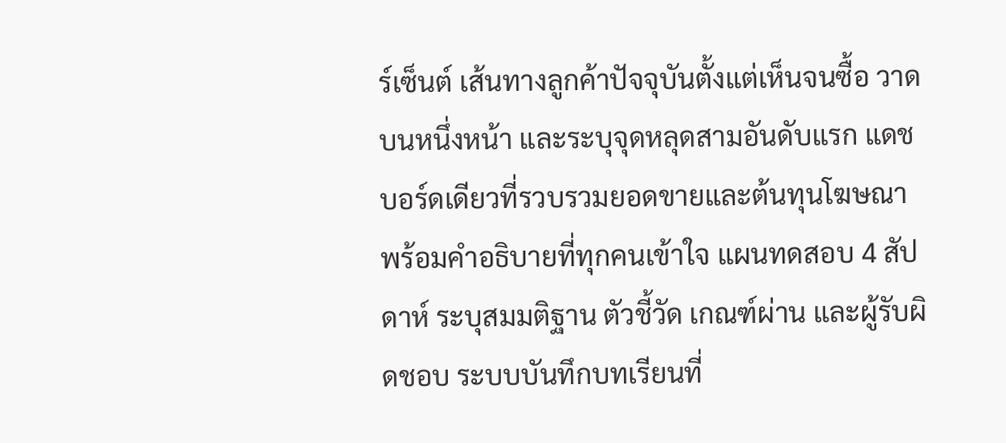ร์เซ็นต์ เส้นทางลูกค้าปัจจุบันตั้งแต่เห็นจนซื้อ วาดบนหนึ่งหน้า และระบุจุดหลุดสามอันดับแรก แดชบอร์ดเดียวที่รวบรวมยอดขายและต้นทุนโฆษณา พร้อมคำอธิบายที่ทุกคนเข้าใจ แผนทดสอบ 4 สัปดาห์ ระบุสมมติฐาน ตัวชี้วัด เกณฑ์ผ่าน และผู้รับผิดชอบ ระบบบันทึกบทเรียนที่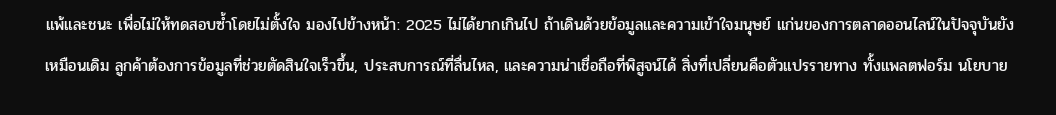แพ้และชนะ เพื่อไม่ให้ทดสอบซ้ำโดยไม่ตั้งใจ มองไปข้างหน้า: 2025 ไม่ได้ยากเกินไป ถ้าเดินด้วยข้อมูลและความเข้าใจมนุษย์ แก่นของการตลาดออนไลน์ในปัจจุบันยังเหมือนเดิม ลูกค้าต้องการข้อมูลที่ช่วยตัดสินใจเร็วขึ้น, ประสบการณ์ที่ลื่นไหล, และความน่าเชื่อถือที่พิสูจน์ได้ สิ่งที่เปลี่ยนคือตัวแปรรายทาง ทั้งแพลตฟอร์ม นโยบาย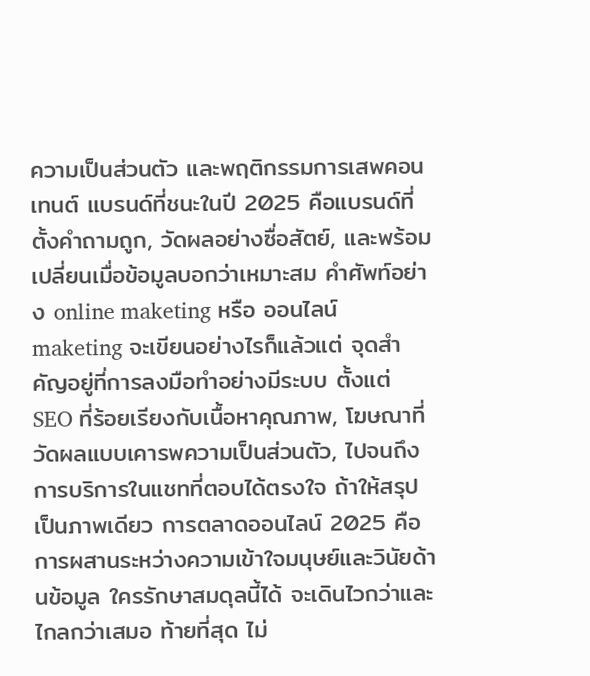ความเป็นส่วนตัว และพฤติกรรมการเสพคอนเทนต์ แบรนด์ที่ชนะในปี 2025 คือแบรนด์ที่ตั้งคำถามถูก, วัดผลอย่างซื่อสัตย์, และพร้อมเปลี่ยนเมื่อข้อมูลบอกว่าเหมาะสม คำศัพท์อย่าง online maketing หรือ ออนไลน์ maketing จะเขียนอย่างไรก็แล้วแต่ จุดสำคัญอยู่ที่การลงมือทำอย่างมีระบบ ตั้งแต่ SEO ที่ร้อยเรียงกับเนื้อหาคุณภาพ, โฆษณาที่วัดผลแบบเคารพความเป็นส่วนตัว, ไปจนถึงการบริการในแชทที่ตอบได้ตรงใจ ถ้าให้สรุปเป็นภาพเดียว การตลาดออนไลน์ 2025 คือการผสานระหว่างความเข้าใจมนุษย์และวินัยด้านข้อมูล ใครรักษาสมดุลนี้ได้ จะเดินไวกว่าและไกลกว่าเสมอ ท้ายที่สุด ไม่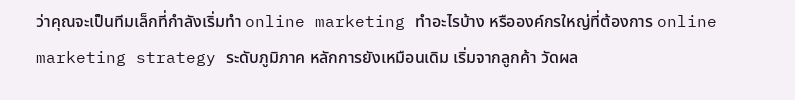ว่าคุณจะเป็นทีมเล็กที่กำลังเริ่มทำ online marketing ทําอะไรบ้าง หรือองค์กรใหญ่ที่ต้องการ online marketing strategy ระดับภูมิภาค หลักการยังเหมือนเดิม เริ่มจากลูกค้า วัดผล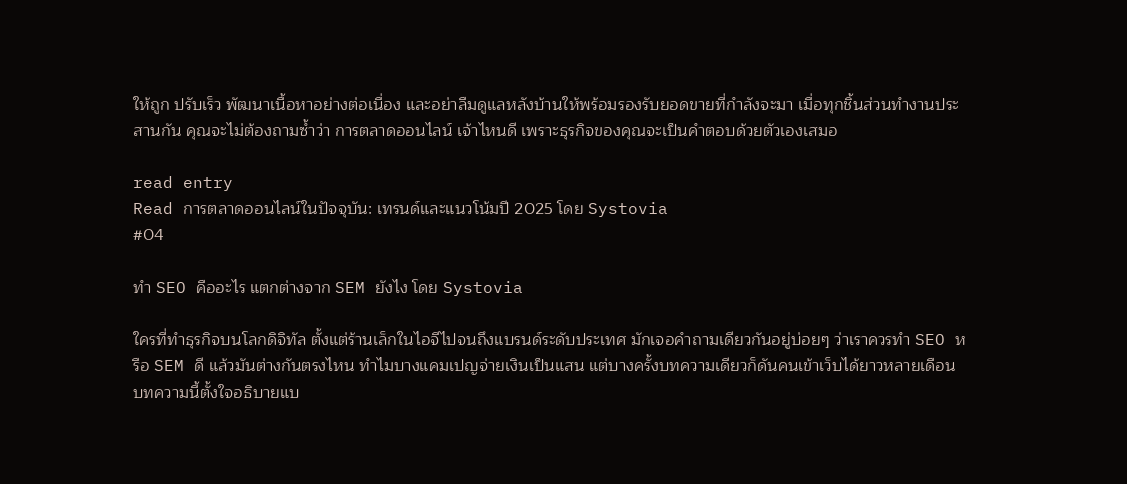ให้ถูก ปรับเร็ว พัฒนาเนื้อหาอย่างต่อเนื่อง และอย่าลืมดูแลหลังบ้านให้พร้อมรองรับยอดขายที่กำลังจะมา เมื่อทุกชิ้นส่วนทำงานประสานกัน คุณจะไม่ต้องถามซ้ำว่า การตลาดออนไลน์ เจ้าไหนดี เพราะธุรกิจของคุณจะเป็นคำตอบด้วยตัวเองเสมอ

read entry
Read การตลาดออนไลน์ในปัจจุบัน: เทรนด์และแนวโน้มปี 2025 โดย Systovia
#04

ทํา SEO คืออะไร แตกต่างจาก SEM ยังไง โดย Systovia

ใครที่ทำธุรกิจบนโลกดิจิทัล ตั้งแต่ร้านเล็กในไอจีไปจนถึงแบรนด์ระดับประเทศ มักเจอคำถามเดียวกันอยู่บ่อยๆ ว่าเราควรทำ SEO หรือ SEM ดี แล้วมันต่างกันตรงไหน ทำไมบางแคมเปญจ่ายเงินเป็นแสน แต่บางครั้งบทความเดียวก็ดันคนเข้าเว็บได้ยาวหลายเดือน บทความนี้ตั้งใจอธิบายแบ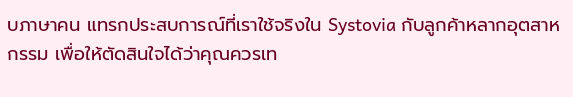บภาษาคน แทรกประสบการณ์ที่เราใช้จริงใน Systovia กับลูกค้าหลากอุตสาหกรรม เพื่อให้ตัดสินใจได้ว่าคุณควรเท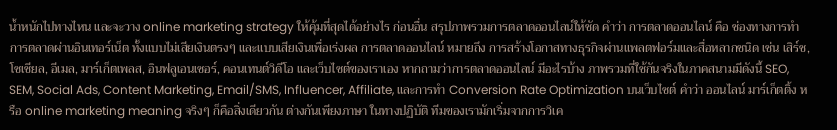น้ำหนักไปทางไหน และจะวาง online marketing strategy ให้คุ้มที่สุดได้อย่างไร ก่อนอื่น สรุปภาพรวมการตลาดออนไลน์ให้ชัด คำว่า การตลาดออนไลน์ คือ ช่องทางการทำการตลาดผ่านอินเทอร์เน็ต ทั้งแบบไม่เสียเงินตรงๆ และแบบเสียเงินเพื่อเร่งผล การตลาดออนไลน์ หมายถึง การสร้างโอกาสทางธุรกิจผ่านแพลตฟอร์มและสื่อหลากชนิด เช่น เสิร์ช, โซเชียล, อีเมล, มาร์เก็ตเพลส, อินฟลูเอนเซอร์, คอนเทนต์วิดีโอ และเว็บไซต์ของเราเอง หากถามว่าการตลาดออนไลน์ มีอะไรบ้าง ภาพรวมที่ใช้กันจริงในภาคสนามมีดังนี้ SEO, SEM, Social Ads, Content Marketing, Email/SMS, Influencer, Affiliate, และการทำ Conversion Rate Optimization บนเว็บไซต์ คำว่า ออนไลน์ มาร์เก็ตติ้ง หรือ online marketing meaning จริงๆ ก็คือสิ่งเดียวกัน ต่างกันเพียงภาษา ในทางปฏิบัติ ทีมของเรามักเริ่มจากการวิเค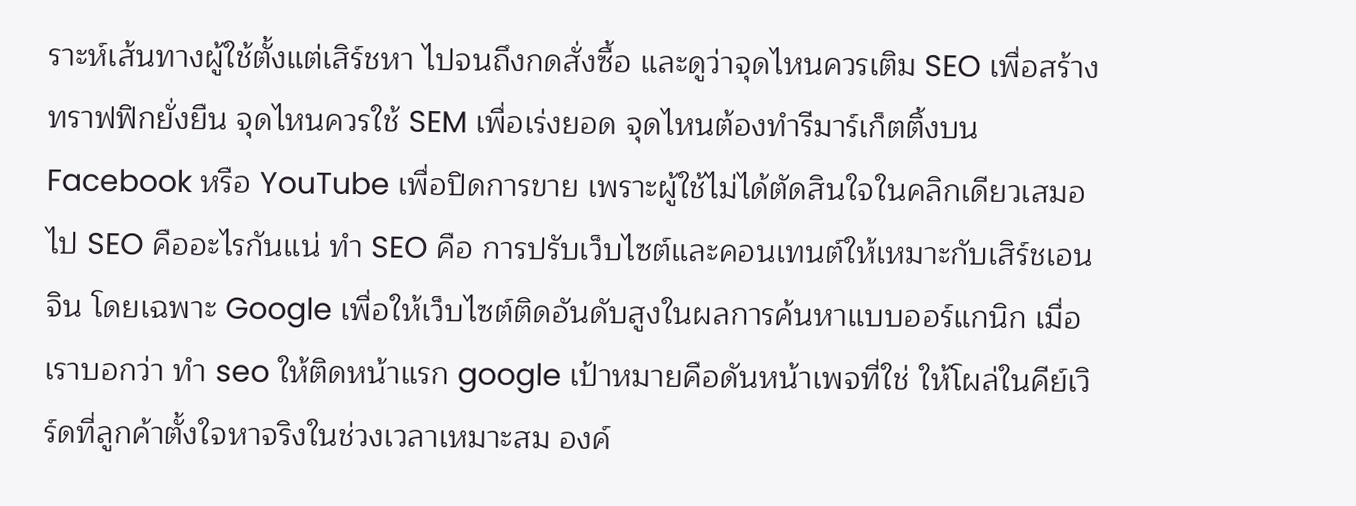ราะห์เส้นทางผู้ใช้ตั้งแต่เสิร์ชหา ไปจนถึงกดสั่งซื้อ และดูว่าจุดไหนควรเติม SEO เพื่อสร้างทราฟฟิกยั่งยืน จุดไหนควรใช้ SEM เพื่อเร่งยอด จุดไหนต้องทำรีมาร์เก็ตติ้งบน Facebook หรือ YouTube เพื่อปิดการขาย เพราะผู้ใช้ไม่ได้ตัดสินใจในคลิกเดียวเสมอไป SEO คืออะไรกันแน่ ทํา SEO คือ การปรับเว็บไซต์และคอนเทนต์ให้เหมาะกับเสิร์ชเอนจิน โดยเฉพาะ Google เพื่อให้เว็บไซต์ติดอันดับสูงในผลการค้นหาแบบออร์แกนิก เมื่อเราบอกว่า ทํา seo ให้ติดหน้าแรก google เป้าหมายคือดันหน้าเพจที่ใช่ ให้โผล่ในคีย์เวิร์ดที่ลูกค้าตั้งใจหาจริงในช่วงเวลาเหมาะสม องค์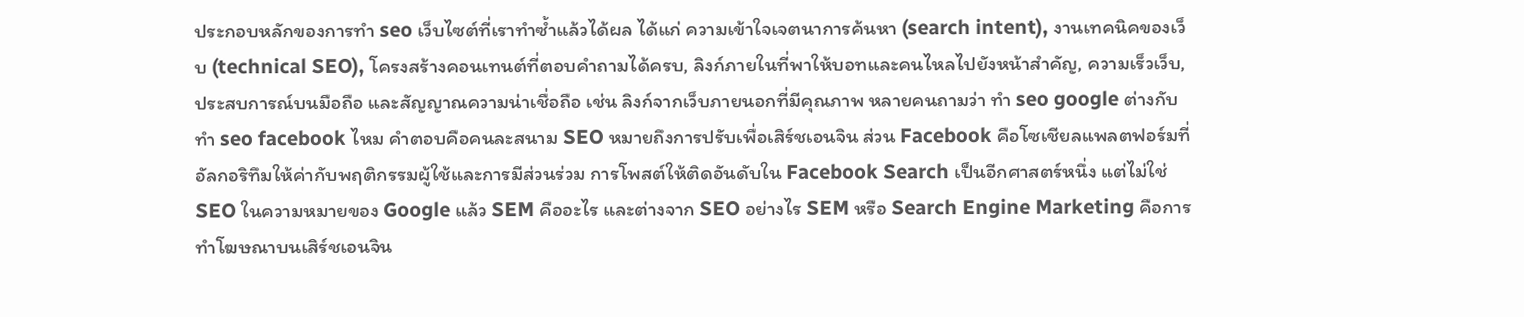ประกอบหลักของการทำ seo เว็บไซต์ที่เราทำซ้ำแล้วได้ผล ได้แก่ ความเข้าใจเจตนาการค้นหา (search intent), งานเทคนิคของเว็บ (technical SEO), โครงสร้างคอนเทนต์ที่ตอบคำถามได้ครบ, ลิงก์ภายในที่พาให้บอทและคนไหลไปยังหน้าสำคัญ, ความเร็วเว็บ, ประสบการณ์บนมือถือ และสัญญาณความน่าเชื่อถือ เช่น ลิงก์จากเว็บภายนอกที่มีคุณภาพ หลายคนถามว่า ทํา seo google ต่างกับ ทํา seo facebook ไหม คำตอบคือคนละสนาม SEO หมายถึงการปรับเพื่อเสิร์ชเอนจิน ส่วน Facebook คือโซเชียลแพลตฟอร์มที่อัลกอริทึมให้ค่ากับพฤติกรรมผู้ใช้และการมีส่วนร่วม การโพสต์ให้ติดอันดับใน Facebook Search เป็นอีกศาสตร์หนึ่ง แต่ไม่ใช่ SEO ในความหมายของ Google แล้ว SEM คืออะไร และต่างจาก SEO อย่างไร SEM หรือ Search Engine Marketing คือการทำโฆษณาบนเสิร์ชเอนจิน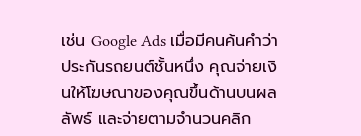เช่น Google Ads เมื่อมีคนค้นคำว่า ประกันรถยนต์ชั้นหนึ่ง คุณจ่ายเงินให้โฆษณาของคุณขึ้นด้านบนผลลัพธ์ และจ่ายตามจำนวนคลิก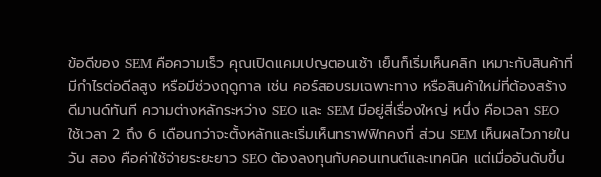ข้อดีของ SEM คือความเร็ว คุณเปิดแคมเปญตอนเช้า เย็นก็เริ่มเห็นคลิก เหมาะกับสินค้าที่มีกำไรต่อดีลสูง หรือมีช่วงฤดูกาล เช่น คอร์สอบรมเฉพาะทาง หรือสินค้าใหม่ที่ต้องสร้างดีมานด์ทันที ความต่างหลักระหว่าง SEO และ SEM มีอยู่สี่เรื่องใหญ่ หนึ่ง คือเวลา SEO ใช้เวลา 2 ถึง 6 เดือนกว่าจะตั้งหลักและเริ่มเห็นทราฟฟิกคงที่ ส่วน SEM เห็นผลไวภายในวัน สอง คือค่าใช้จ่ายระยะยาว SEO ต้องลงทุนกับคอนเทนต์และเทคนิค แต่เมื่ออันดับขึ้น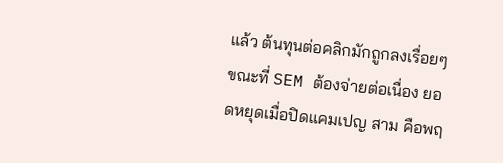แล้ว ต้นทุนต่อคลิกมักถูกลงเรื่อยๆ ขณะที่ SEM ต้องจ่ายต่อเนื่อง ยอดหยุดเมื่อปิดแคมเปญ สาม คือพฤ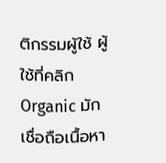ติกรรมผู้ใช้ ผู้ใช้ที่คลิก Organic มักเชื่อถือเนื้อหา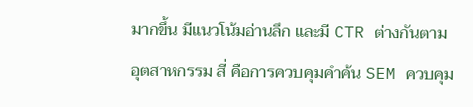มากขึ้น มีแนวโน้มอ่านลึก และมี CTR ต่างกันตามอุตสาหกรรม สี่ คือการควบคุมคำค้น SEM ควบคุม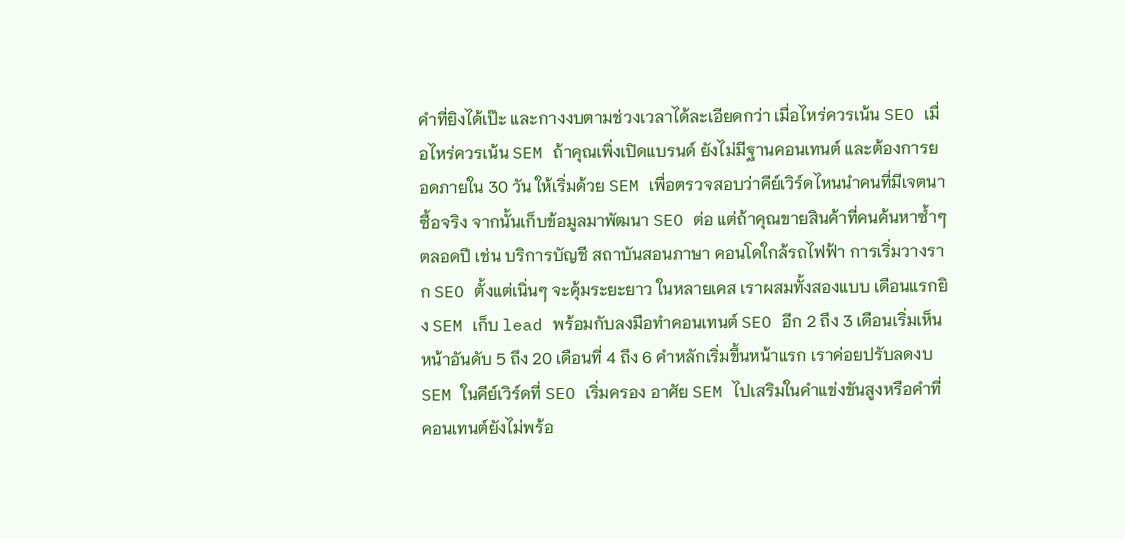คำที่ยิงได้เป๊ะ และกางงบตามช่วงเวลาได้ละเอียดกว่า เมื่อไหร่ควรเน้น SEO เมื่อไหร่ควรเน้น SEM ถ้าคุณเพิ่งเปิดแบรนด์ ยังไม่มีฐานคอนเทนต์ และต้องการยอดภายใน 30 วัน ให้เริ่มด้วย SEM เพื่อตรวจสอบว่าคีย์เวิร์ดไหนนำคนที่มีเจตนาซื้อจริง จากนั้นเก็บข้อมูลมาพัฒนา SEO ต่อ แต่ถ้าคุณขายสินค้าที่คนค้นหาซ้ำๆ ตลอดปี เช่น บริการบัญชี สถาบันสอนภาษา คอนโดใกล้รถไฟฟ้า การเริ่มวางราก SEO ตั้งแต่เนิ่นๆ จะคุ้มระยะยาว ในหลายเคส เราผสมทั้งสองแบบ เดือนแรกยิง SEM เก็บ lead พร้อมกับลงมือทำคอนเทนต์ SEO อีก 2 ถึง 3 เดือนเริ่มเห็นหน้าอันดับ 5 ถึง 20 เดือนที่ 4 ถึง 6 คำหลักเริ่มขึ้นหน้าแรก เราค่อยปรับลดงบ SEM ในคีย์เวิร์ดที่ SEO เริ่มครอง อาศัย SEM ไปเสริมในคำแข่งขันสูงหรือคำที่คอนเทนต์ยังไม่พร้อ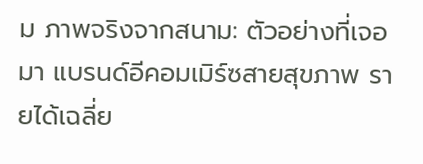ม ภาพจริงจากสนาม: ตัวอย่างที่เจอมา แบรนด์อีคอมเมิร์ซสายสุขภาพ รายได้เฉลี่ย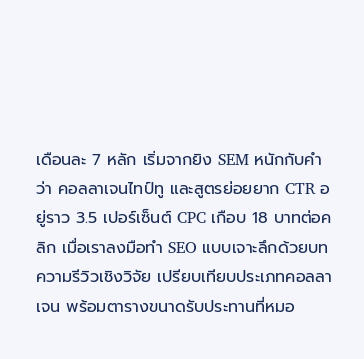เดือนละ 7 หลัก เริ่มจากยิง SEM หนักกับคำว่า คอลลาเจนไทป์ทู และสูตรย่อยยาก CTR อยู่ราว 3.5 เปอร์เซ็นต์ CPC เกือบ 18 บาทต่อคลิก เมื่อเราลงมือทำ SEO แบบเจาะลึกด้วยบทความรีวิวเชิงวิจัย เปรียบเทียบประเภทคอลลาเจน พร้อมตารางขนาดรับประทานที่หมอ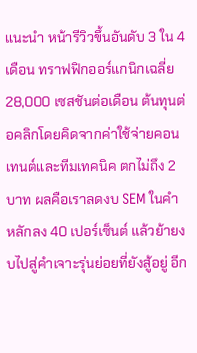แนะนำ หน้ารีวิวขึ้นอันดับ 3 ใน 4 เดือน ทราฟฟิกออร์แกนิกเฉลี่ย 28,000 เซสชันต่อเดือน ต้นทุนต่อคลิกโดยคิดจากค่าใช้จ่ายคอนเทนต์และทีมเทคนิค ตกไม่ถึง 2 บาท ผลคือเราลดงบ SEM ในคำหลักลง 40 เปอร์เซ็นต์ แล้วย้ายงบไปสู่คำเจาะรุ่นย่อยที่ยังสู้อยู่ อีก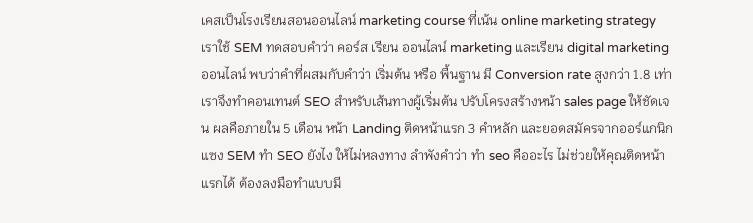เคสเป็นโรงเรียนสอนออนไลน์ marketing course ที่เน้น online marketing strategy เราใช้ SEM ทดสอบคำว่า คอร์ส เรียน ออนไลน์ marketing และเรียน digital marketing ออนไลน์ พบว่าคำที่ผสมกับคำว่า เริ่มต้น หรือ พื้นฐาน มี Conversion rate สูงกว่า 1.8 เท่า เราจึงทำคอนเทนต์ SEO สำหรับเส้นทางผู้เริ่มต้น ปรับโครงสร้างหน้า sales page ให้ชัดเจน ผลคือภายใน 5 เดือน หน้า Landing ติดหน้าแรก 3 คำหลัก และยอดสมัครจากออร์แกนิกแซง SEM ทำ SEO ยังไง ให้ไม่หลงทาง ลำพังคำว่า ทํา seo คืออะไร ไม่ช่วยให้คุณติดหน้าแรกได้ ต้องลงมือทำแบบมี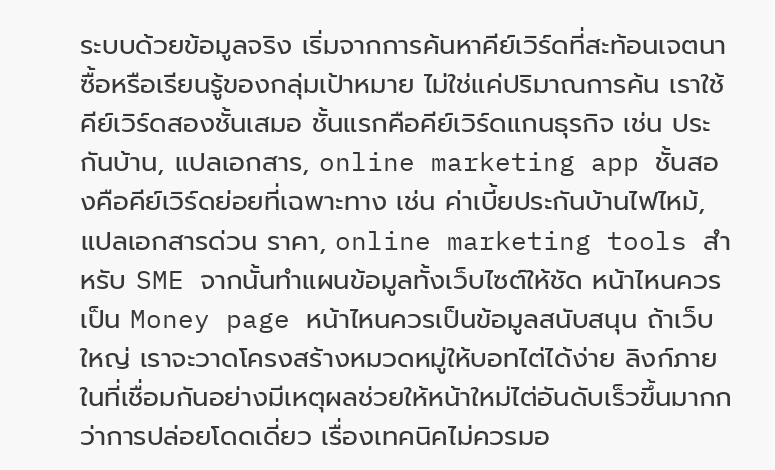ระบบด้วยข้อมูลจริง เริ่มจากการค้นหาคีย์เวิร์ดที่สะท้อนเจตนาซื้อหรือเรียนรู้ของกลุ่มเป้าหมาย ไม่ใช่แค่ปริมาณการค้น เราใช้คีย์เวิร์ดสองชั้นเสมอ ชั้นแรกคือคีย์เวิร์ดแกนธุรกิจ เช่น ประกันบ้าน, แปลเอกสาร, online marketing app ชั้นสองคือคีย์เวิร์ดย่อยที่เฉพาะทาง เช่น ค่าเบี้ยประกันบ้านไฟไหม้, แปลเอกสารด่วน ราคา, online marketing tools สำหรับ SME จากนั้นทำแผนข้อมูลทั้งเว็บไซต์ให้ชัด หน้าไหนควรเป็น Money page หน้าไหนควรเป็นข้อมูลสนับสนุน ถ้าเว็บใหญ่ เราจะวาดโครงสร้างหมวดหมู่ให้บอทไต่ได้ง่าย ลิงก์ภายในที่เชื่อมกันอย่างมีเหตุผลช่วยให้หน้าใหม่ไต่อันดับเร็วขึ้นมากกว่าการปล่อยโดดเดี่ยว เรื่องเทคนิคไม่ควรมอ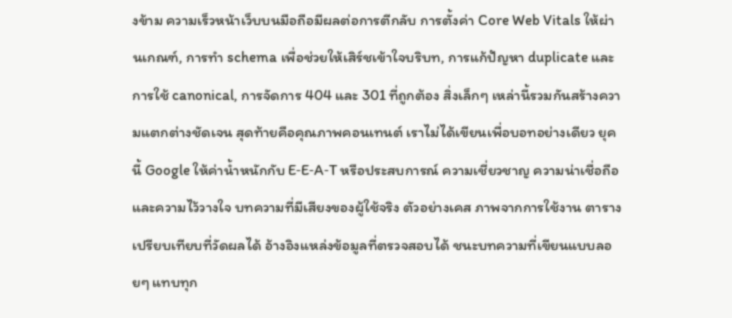งข้าม ความเร็วหน้าเว็บบนมือถือมีผลต่อการตีกลับ การตั้งค่า Core Web Vitals ให้ผ่านเกณฑ์, การทำ schema เพื่อช่วยให้เสิร์ชเข้าใจบริบท, การแก้ปัญหา duplicate และการใช้ canonical, การจัดการ 404 และ 301 ที่ถูกต้อง สิ่งเล็กๆ เหล่านี้รวมกันสร้างความแตกต่างชัดเจน สุดท้ายคือคุณภาพคอนเทนต์ เราไม่ได้เขียนเพื่อบอทอย่างเดียว ยุคนี้ Google ให้ค่าน้ำหนักกับ E‑E‑A‑T หรือประสบการณ์ ความเชี่ยวชาญ ความน่าเชื่อถือ และความไว้วางใจ บทความที่มีเสียงของผู้ใช้จริง ตัวอย่างเคส ภาพจากการใช้งาน ตารางเปรียบเทียบที่วัดผลได้ อ้างอิงแหล่งข้อมูลที่ตรวจสอบได้ ชนะบทความที่เขียนแบบลอยๆ แทบทุก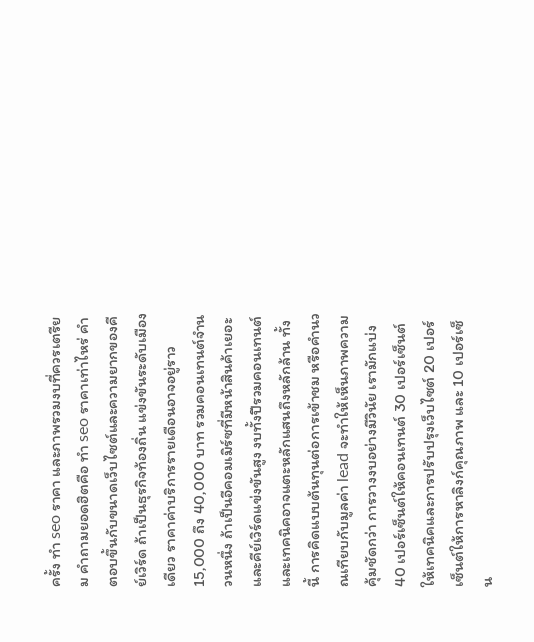ครั้ง ทํา seo ราคา และภาพรวมงบที่ควรเตรียม คำถามยอดฮิตคือ ทํา seo ราคาเท่าไหร่ คำตอบขึ้นกับขนาดเว็บไซต์และความยากของคีย์เวิร์ด ถ้าเป็นธุรกิจท้องถิ่น แข่งขันระดับเมืองเดียว ราคาค่าบริการรายเดือนอาจอยู่ราว 15,000 ถึง 40,000 บาท รวมคอนเทนต์จำนวนหนึ่ง ถ้าเป็นอีคอมเมิร์ซที่มีหน้าสินค้าเยอะและคีย์เวิร์ดแข่งขันสูง งบทั้งปีรวมคอนเทนต์และเทคนิคอาจแตะหลักแสนถึงหลักล้าน ทั้งนี้ การคิดแบบต้นทุนต่อการเข้าชม หรือคำนวณเทียบกับมูลค่า lead จะทำให้เห็นภาพความคุ้มชัดกว่า การวางงบอย่างมีวินัย เรามักแบ่ง 40 เปอร์เซ็นต์ให้คอนเทนต์ 30 เปอร์เซ็นต์ให้เทคนิคและการปรับปรุงเว็บไซต์ 20 เปอร์เซ็นต์ให้การหาลิงก์คุณภาพ และ 10 เปอร์เซ็น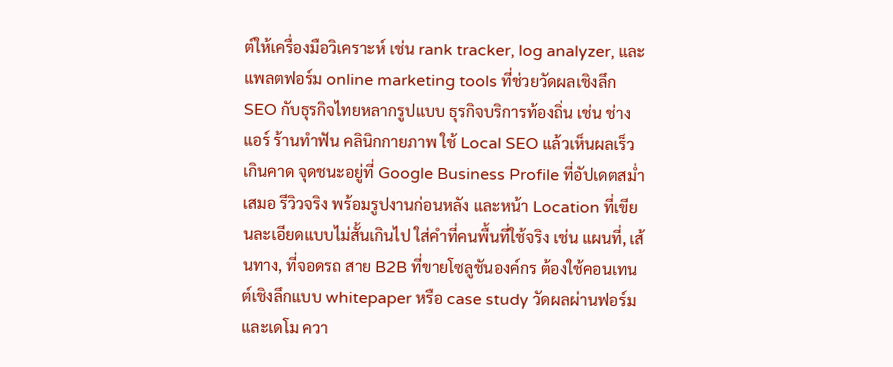ต์ให้เครื่องมือวิเคราะห์ เช่น rank tracker, log analyzer, และแพลตฟอร์ม online marketing tools ที่ช่วยวัดผลเชิงลึก SEO กับธุรกิจไทยหลากรูปแบบ ธุรกิจบริการท้องถิ่น เช่น ช่างแอร์ ร้านทำฟัน คลินิกกายภาพ ใช้ Local SEO แล้วเห็นผลเร็วเกินคาด จุดชนะอยู่ที่ Google Business Profile ที่อัปเดตสม่ำเสมอ รีวิวจริง พร้อมรูปงานก่อนหลัง และหน้า Location ที่เขียนละเอียดแบบไม่สั้นเกินไป ใส่คำที่คนพื้นที่ใช้จริง เช่น แผนที่, เส้นทาง, ที่จอดรถ สาย B2B ที่ขายโซลูชันองค์กร ต้องใช้คอนเทนต์เชิงลึกแบบ whitepaper หรือ case study วัดผลผ่านฟอร์มและเดโม ควา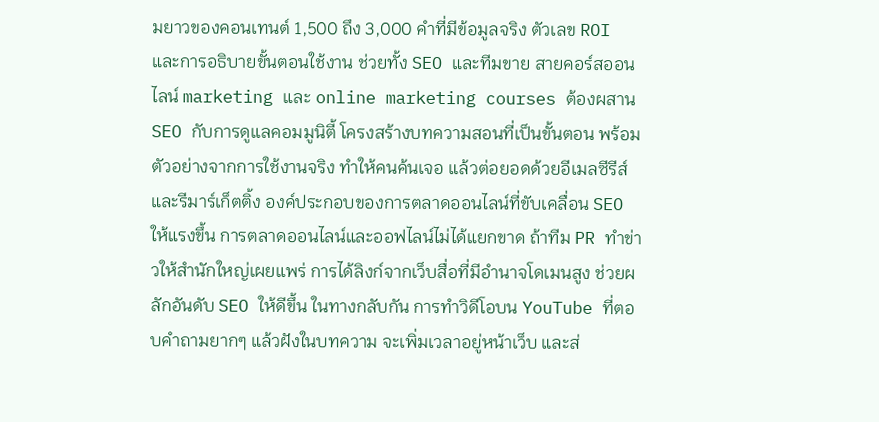มยาวของคอนเทนต์ 1,500 ถึง 3,000 คำที่มีข้อมูลจริง ตัวเลข ROI และการอธิบายขั้นตอนใช้งาน ช่วยทั้ง SEO และทีมขาย สายคอร์สออนไลน์ marketing และ online marketing courses ต้องผสาน SEO กับการดูแลคอมมูนิตี้ โครงสร้างบทความสอนที่เป็นขั้นตอน พร้อมตัวอย่างจากการใช้งานจริง ทำให้คนค้นเจอ แล้วต่อยอดด้วยอีเมลซีรีส์และรีมาร์เก็ตติ้ง องค์ประกอบของการตลาดออนไลน์ที่ขับเคลื่อน SEO ให้แรงขึ้น การตลาดออนไลน์และออฟไลน์ไม่ได้แยกขาด ถ้าทีม PR ทำข่าวให้สำนักใหญ่เผยแพร่ การได้ลิงก์จากเว็บสื่อที่มีอำนาจโดเมนสูง ช่วยผลักอันดับ SEO ให้ดีขึ้น ในทางกลับกัน การทำวิดีโอบน YouTube ที่ตอบคำถามยากๆ แล้วฝังในบทความ จะเพิ่มเวลาอยู่หน้าเว็บ และส่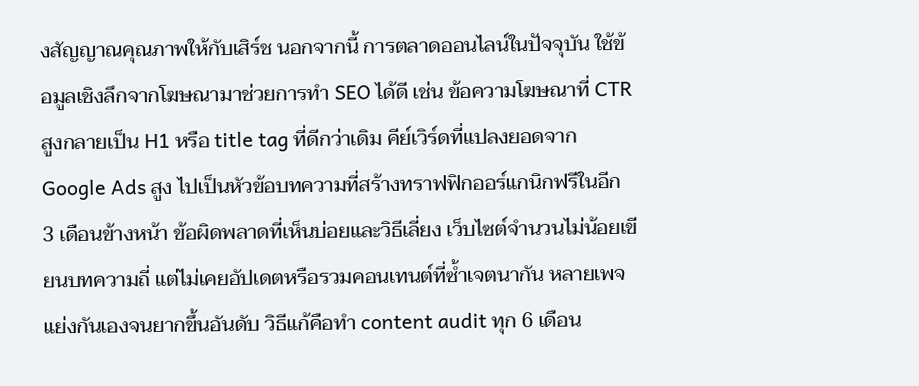งสัญญาณคุณภาพให้กับเสิร์ช นอกจากนี้ การตลาดออนไลน์ในปัจจุบัน ใช้ข้อมูลเชิงลึกจากโฆษณามาช่วยการทำ SEO ได้ดี เช่น ข้อความโฆษณาที่ CTR สูงกลายเป็น H1 หรือ title tag ที่ดีกว่าเดิม คีย์เวิร์ดที่แปลงยอดจาก Google Ads สูง ไปเป็นหัวข้อบทความที่สร้างทราฟฟิกออร์แกนิกฟรีในอีก 3 เดือนข้างหน้า ข้อผิดพลาดที่เห็นบ่อยและวิธีเลี่ยง เว็บไซต์จำนวนไม่น้อยเขียนบทความถี่ แต่ไม่เคยอัปเดตหรือรวมคอนเทนต์ที่ซ้ำเจตนากัน หลายเพจแย่งกันเองจนยากขึ้นอันดับ วิธีแก้คือทำ content audit ทุก 6 เดือน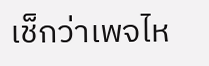เช็กว่าเพจไห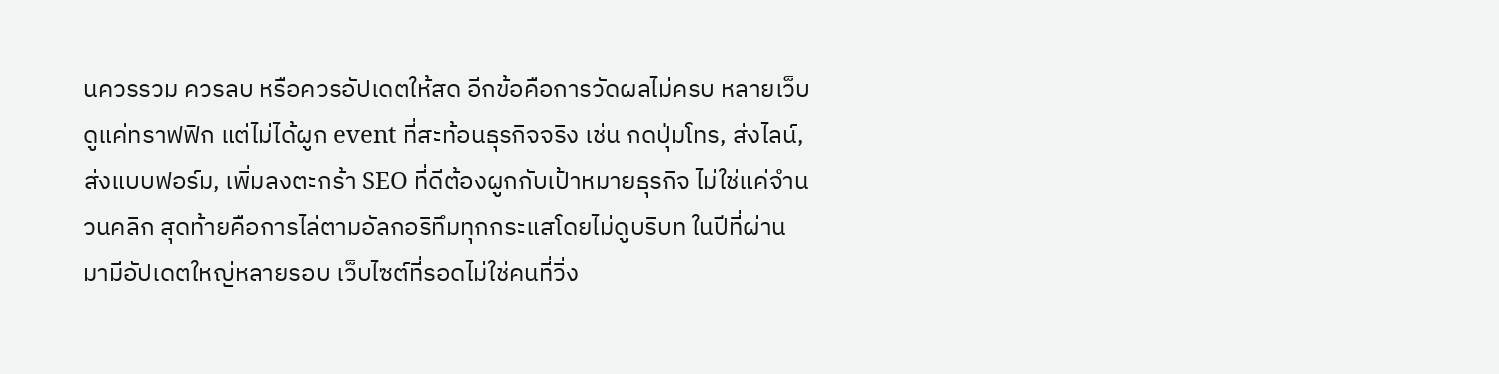นควรรวม ควรลบ หรือควรอัปเดตให้สด อีกข้อคือการวัดผลไม่ครบ หลายเว็บดูแค่ทราฟฟิก แต่ไม่ได้ผูก event ที่สะท้อนธุรกิจจริง เช่น กดปุ่มโทร, ส่งไลน์, ส่งแบบฟอร์ม, เพิ่มลงตะกร้า SEO ที่ดีต้องผูกกับเป้าหมายธุรกิจ ไม่ใช่แค่จำนวนคลิก สุดท้ายคือการไล่ตามอัลกอริทึมทุกกระแสโดยไม่ดูบริบท ในปีที่ผ่านมามีอัปเดตใหญ่หลายรอบ เว็บไซต์ที่รอดไม่ใช่คนที่วิ่ง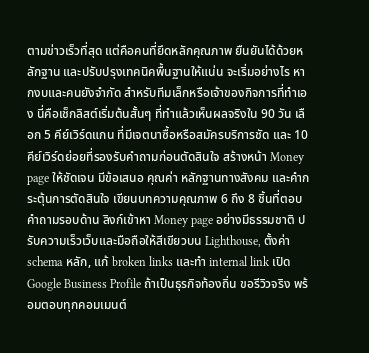ตามข่าวเร็วที่สุด แต่คือคนที่ยึดหลักคุณภาพ ยืนยันได้ด้วยหลักฐาน และปรับปรุงเทคนิคพื้นฐานให้แน่น จะเริ่มอย่างไร หากงบและคนยังจำกัด สำหรับทีมเล็กหรือเจ้าของกิจการที่ทำเอง นี่คือเช็กลิสต์เริ่มต้นสั้นๆ ที่ทำแล้วเห็นผลจริงใน 90 วัน เลือก 5 คีย์เวิร์ดแกน ที่มีเจตนาซื้อหรือสมัครบริการชัด และ 10 คีย์เวิร์ดย่อยที่รองรับคำถามก่อนตัดสินใจ สร้างหน้า Money page ให้ชัดเจน มีข้อเสนอ คุณค่า หลักฐานทางสังคม และคำกระตุ้นการตัดสินใจ เขียนบทความคุณภาพ 6 ถึง 8 ชิ้นที่ตอบคำถามรอบด้าน ลิงก์เข้าหา Money page อย่างมีธรรมชาติ ปรับความเร็วเว็บและมือถือให้สีเขียวบน Lighthouse, ตั้งค่า schema หลัก, แก้ broken links และทำ internal link เปิด Google Business Profile ถ้าเป็นธุรกิจท้องถิ่น ขอรีวิวจริง พร้อมตอบทุกคอมเมนต์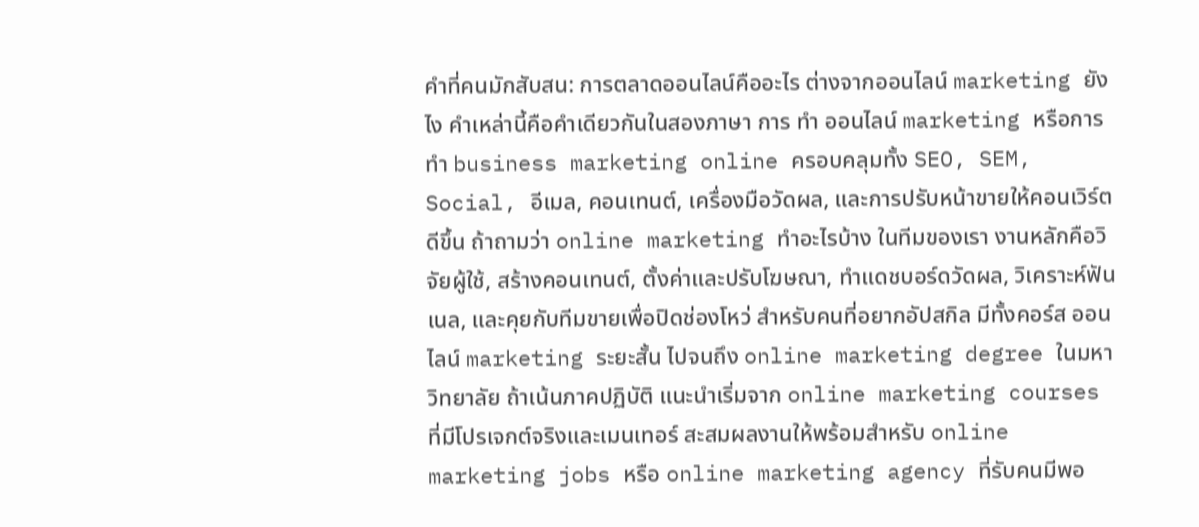คำที่คนมักสับสน: การตลาดออนไลน์คืออะไร ต่างจากออนไลน์ marketing ยังไง คำเหล่านี้คือคำเดียวกันในสองภาษา การ ทํา ออนไลน์ marketing หรือการทำ business marketing online ครอบคลุมทั้ง SEO, SEM, Social, อีเมล, คอนเทนต์, เครื่องมือวัดผล, และการปรับหน้าขายให้คอนเวิร์ตดีขึ้น ถ้าถามว่า online marketing ทําอะไรบ้าง ในทีมของเรา งานหลักคือวิจัยผู้ใช้, สร้างคอนเทนต์, ตั้งค่าและปรับโฆษณา, ทำแดชบอร์ดวัดผล, วิเคราะห์ฟันเนล, และคุยกับทีมขายเพื่อปิดช่องโหว่ สำหรับคนที่อยากอัปสกิล มีทั้งคอร์ส ออนไลน์ marketing ระยะสั้น ไปจนถึง online marketing degree ในมหาวิทยาลัย ถ้าเน้นภาคปฏิบัติ แนะนำเริ่มจาก online marketing courses ที่มีโปรเจกต์จริงและเมนเทอร์ สะสมผลงานให้พร้อมสำหรับ online marketing jobs หรือ online marketing agency ที่รับคนมีพอ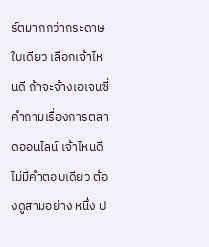ร์ตมากกว่ากระดาษใบเดียว เลือกเจ้าไหนดี ถ้าจะจ้างเอเจนซี่ คำถามเรื่องการตลาดออนไลน์ เจ้าไหนดี ไม่มีคำตอบเดียว ต้องดูสามอย่าง หนึ่ง ป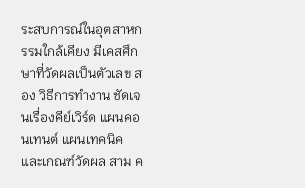ระสบการณ์ในอุตสาหกรรมใกล้เคียง มีเคสศึกษาที่วัดผลเป็นตัวเลข สอง วิธีการทำงาน ชัดเจนเรื่องคีย์เวิร์ด แผนคอนเทนต์ แผนเทคนิค และเกณฑ์วัดผล สาม ค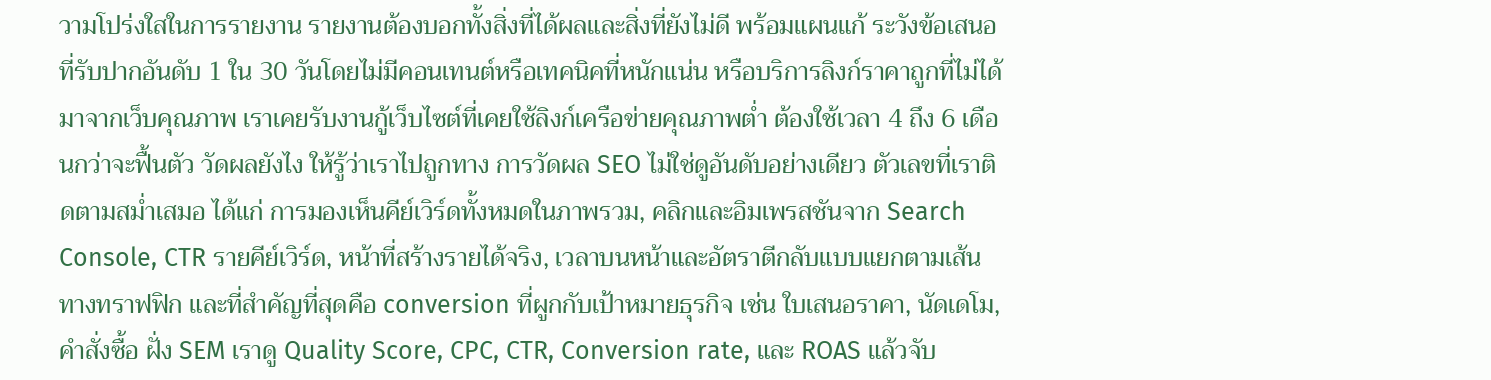วามโปร่งใสในการรายงาน รายงานต้องบอกทั้งสิ่งที่ได้ผลและสิ่งที่ยังไม่ดี พร้อมแผนแก้ ระวังข้อเสนอที่รับปากอันดับ 1 ใน 30 วันโดยไม่มีคอนเทนต์หรือเทคนิคที่หนักแน่น หรือบริการลิงก์ราคาถูกที่ไม่ได้มาจากเว็บคุณภาพ เราเคยรับงานกู้เว็บไซต์ที่เคยใช้ลิงก์เครือข่ายคุณภาพต่ำ ต้องใช้เวลา 4 ถึง 6 เดือนกว่าจะฟื้นตัว วัดผลยังไง ให้รู้ว่าเราไปถูกทาง การวัดผล SEO ไม่ใช่ดูอันดับอย่างเดียว ตัวเลขที่เราติดตามสม่ำเสมอ ได้แก่ การมองเห็นคีย์เวิร์ดทั้งหมดในภาพรวม, คลิกและอิมเพรสชันจาก Search Console, CTR รายคีย์เวิร์ด, หน้าที่สร้างรายได้จริง, เวลาบนหน้าและอัตราตีกลับแบบแยกตามเส้นทางทราฟฟิก และที่สำคัญที่สุดคือ conversion ที่ผูกกับเป้าหมายธุรกิจ เช่น ใบเสนอราคา, นัดเดโม, คำสั่งซื้อ ฝั่ง SEM เราดู Quality Score, CPC, CTR, Conversion rate, และ ROAS แล้วจับ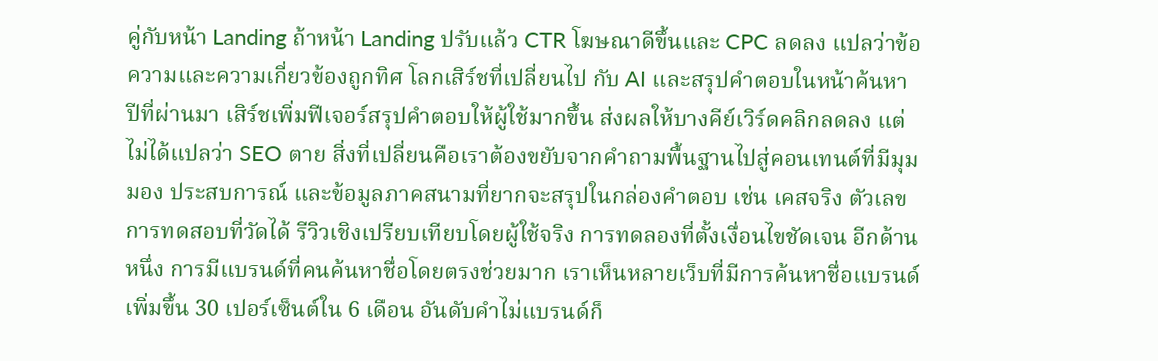คู่กับหน้า Landing ถ้าหน้า Landing ปรับแล้ว CTR โฆษณาดีขึ้นและ CPC ลดลง แปลว่าข้อความและความเกี่ยวข้องถูกทิศ โลกเสิร์ชที่เปลี่ยนไป กับ AI และสรุปคำตอบในหน้าค้นหา ปีที่ผ่านมา เสิร์ชเพิ่มฟีเจอร์สรุปคำตอบให้ผู้ใช้มากขึ้น ส่งผลให้บางคีย์เวิร์ดคลิกลดลง แต่ไม่ได้แปลว่า SEO ตาย สิ่งที่เปลี่ยนคือเราต้องขยับจากคำถามพื้นฐานไปสู่คอนเทนต์ที่มีมุมมอง ประสบการณ์ และข้อมูลภาคสนามที่ยากจะสรุปในกล่องคำตอบ เช่น เคสจริง ตัวเลขการทดสอบที่วัดได้ รีวิวเชิงเปรียบเทียบโดยผู้ใช้จริง การทดลองที่ตั้งเงื่อนไขชัดเจน อีกด้านหนึ่ง การมีแบรนด์ที่คนค้นหาชื่อโดยตรงช่วยมาก เราเห็นหลายเว็บที่มีการค้นหาชื่อแบรนด์เพิ่มขึ้น 30 เปอร์เซ็นต์ใน 6 เดือน อันดับคำไม่แบรนด์ก็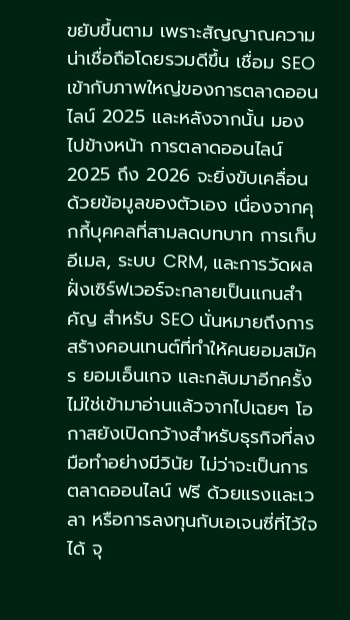ขยับขึ้นตาม เพราะสัญญาณความน่าเชื่อถือโดยรวมดีขึ้น เชื่อม SEO เข้ากับภาพใหญ่ของการตลาดออนไลน์ 2025 และหลังจากนั้น มองไปข้างหน้า การตลาดออนไลน์ 2025 ถึง 2026 จะยิ่งขับเคลื่อนด้วยข้อมูลของตัวเอง เนื่องจากคุกกี้บุคคลที่สามลดบทบาท การเก็บอีเมล, ระบบ CRM, และการวัดผลฝั่งเซิร์ฟเวอร์จะกลายเป็นแกนสำคัญ สำหรับ SEO นั่นหมายถึงการสร้างคอนเทนต์ที่ทำให้คนยอมสมัคร ยอมเอ็นเกจ และกลับมาอีกครั้ง ไม่ใช่เข้ามาอ่านแล้วจากไปเฉยๆ โอกาสยังเปิดกว้างสำหรับธุรกิจที่ลงมือทำอย่างมีวินัย ไม่ว่าจะเป็นการตลาดออนไลน์ ฟรี ด้วยแรงและเวลา หรือการลงทุนกับเอเจนซี่ที่ไว้ใจได้ จุ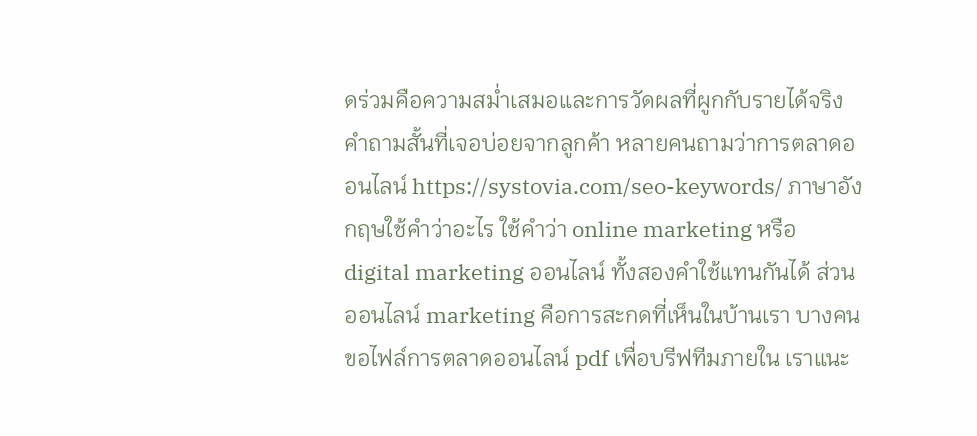ดร่วมคือความสม่ำเสมอและการวัดผลที่ผูกกับรายได้จริง คำถามสั้นที่เจอบ่อยจากลูกค้า หลายคนถามว่าการตลาดออนไลน์ https://systovia.com/seo-keywords/ ภาษาอังกฤษใช้คำว่าอะไร ใช้คำว่า online marketing หรือ digital marketing ออนไลน์ ทั้งสองคำใช้แทนกันได้ ส่วนออนไลน์ marketing คือการสะกดที่เห็นในบ้านเรา บางคนขอไฟล์การตลาดออนไลน์ pdf เพื่อบรีฟทีมภายใน เราแนะ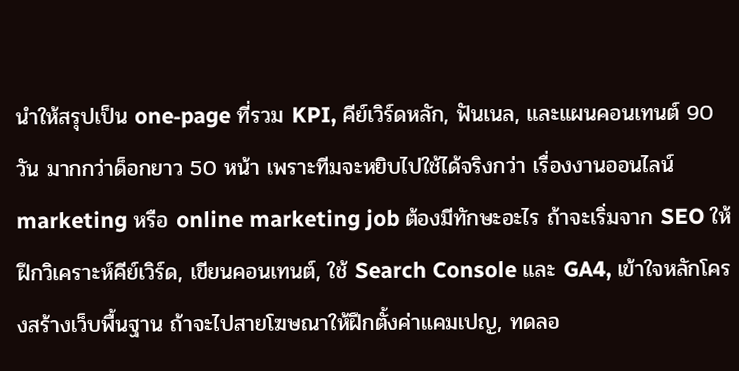นำให้สรุปเป็น one‑page ที่รวม KPI, คีย์เวิร์ดหลัก, ฟันเนล, และแผนคอนเทนต์ 90 วัน มากกว่าด็อกยาว 50 หน้า เพราะทีมจะหยิบไปใช้ได้จริงกว่า เรื่องงานออนไลน์marketing หรือ online marketing job ต้องมีทักษะอะไร ถ้าจะเริ่มจาก SEO ให้ฝึกวิเคราะห์คีย์เวิร์ด, เขียนคอนเทนต์, ใช้ Search Console และ GA4, เข้าใจหลักโครงสร้างเว็บพื้นฐาน ถ้าจะไปสายโฆษณาให้ฝึกตั้งค่าแคมเปญ, ทดลอ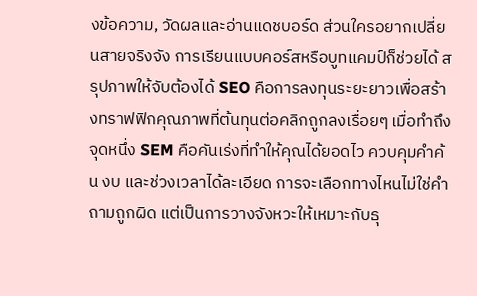งข้อความ, วัดผลและอ่านแดชบอร์ด ส่วนใครอยากเปลี่ยนสายจริงจัง การเรียนแบบคอร์สหรือบูทแคมป์ก็ช่วยได้ สรุปภาพให้จับต้องได้ SEO คือการลงทุนระยะยาวเพื่อสร้างทราฟฟิกคุณภาพที่ต้นทุนต่อคลิกถูกลงเรื่อยๆ เมื่อทำถึงจุดหนึ่ง SEM คือคันเร่งที่ทำให้คุณได้ยอดไว ควบคุมคำค้น งบ และช่วงเวลาได้ละเอียด การจะเลือกทางไหนไม่ใช่คำถามถูกผิด แต่เป็นการวางจังหวะให้เหมาะกับธุ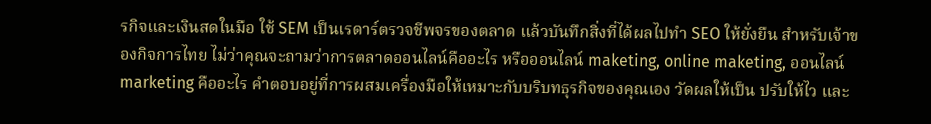รกิจและเงินสดในมือ ใช้ SEM เป็นเรดาร์ตรวจชีพจรของตลาด แล้วบันทึกสิ่งที่ได้ผลไปทำ SEO ให้ยั่งยืน สำหรับเจ้าของกิจการไทย ไม่ว่าคุณจะถามว่าการตลาดออนไลน์คืออะไร หรือออนไลน์ maketing, online maketing, ออนไลน์ marketing คืออะไร คำตอบอยู่ที่การผสมเครื่องมือให้เหมาะกับบริบทธุรกิจของคุณเอง วัดผลให้เป็น ปรับให้ไว และ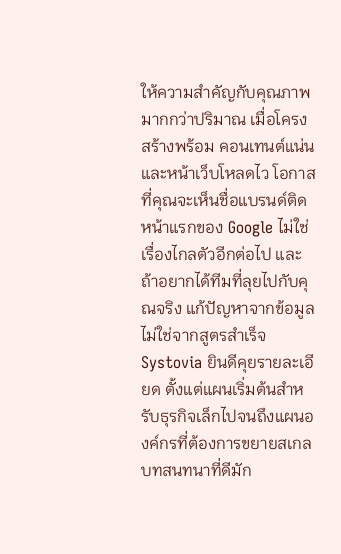ให้ความสำคัญกับคุณภาพมากกว่าปริมาณ เมื่อโครงสร้างพร้อม คอนเทนต์แน่น และหน้าเว็บโหลดไว โอกาสที่คุณจะเห็นชื่อแบรนด์ติดหน้าแรกของ Google ไม่ใช่เรื่องไกลตัวอีกต่อไป และถ้าอยากได้ทีมที่ลุยไปกับคุณจริง แก้ปัญหาจากข้อมูล ไม่ใช่จากสูตรสำเร็จ Systovia ยินดีคุยรายละเอียด ตั้งแต่แผนเริ่มต้นสำหรับธุรกิจเล็กไปจนถึงแผนองค์กรที่ต้องการขยายสเกล บทสนทนาที่ดีมัก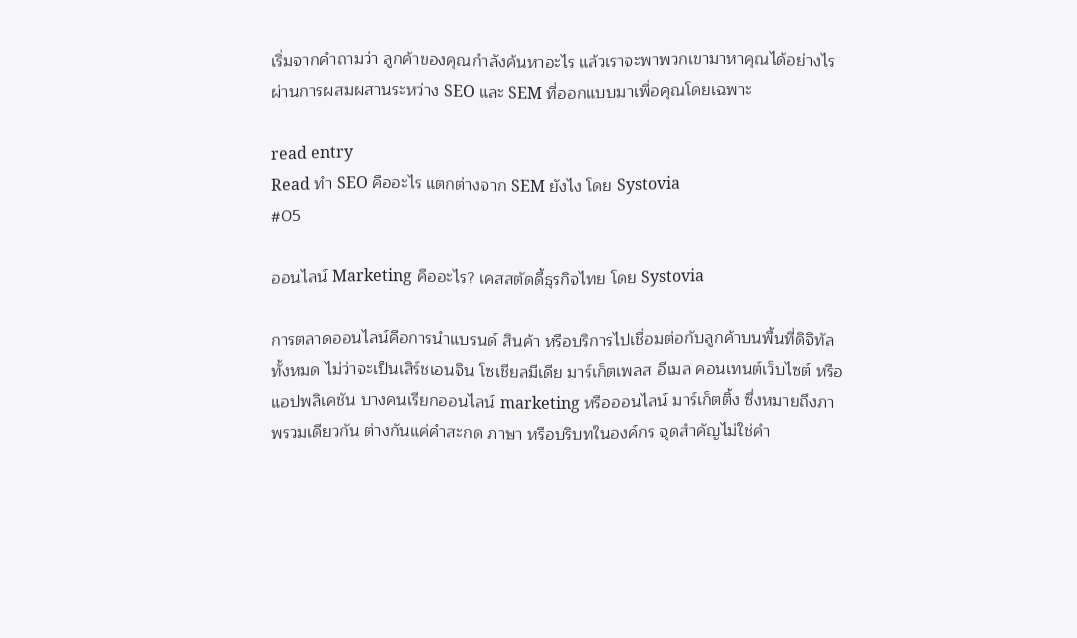เริ่มจากคำถามว่า ลูกค้าของคุณกำลังค้นหาอะไร แล้วเราจะพาพวกเขามาหาคุณได้อย่างไร ผ่านการผสมผสานระหว่าง SEO และ SEM ที่ออกแบบมาเพื่อคุณโดยเฉพาะ

read entry
Read ทํา SEO คืออะไร แตกต่างจาก SEM ยังไง โดย Systovia
#05

ออนไลน์ Marketing คืออะไร? เคสสตัดดี้ธุรกิจไทย โดย Systovia

การตลาดออนไลน์คือการนำแบรนด์ สินค้า หรือบริการไปเชื่อมต่อกับลูกค้าบนพื้นที่ดิจิทัลทั้งหมด ไม่ว่าจะเป็นเสิร์ชเอนจิน โซเชียลมีเดีย มาร์เก็ตเพลส อีเมล คอนเทนต์เว็บไซต์ หรือแอปพลิเคชัน บางคนเรียกออนไลน์ marketing หรือออนไลน์ มาร์เก็ตติ้ง ซึ่งหมายถึงภาพรวมเดียวกัน ต่างกันแค่คำสะกด ภาษา หรือบริบทในองค์กร จุดสำคัญไม่ใช่คำ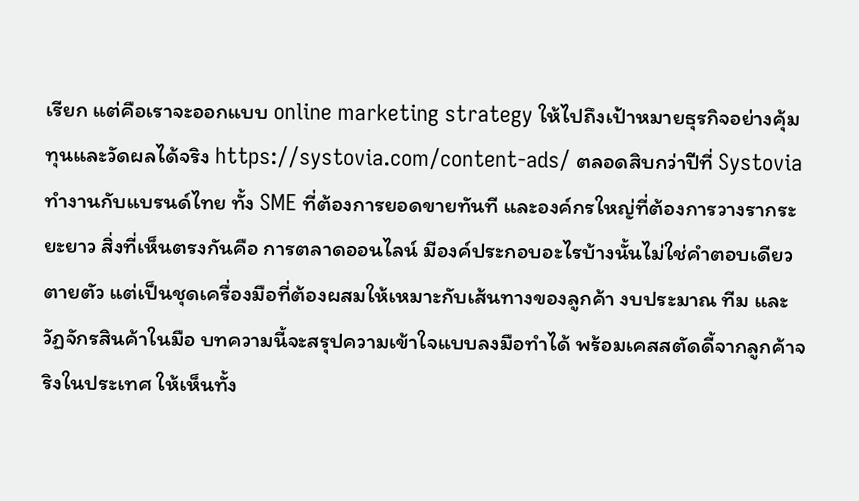เรียก แต่คือเราจะออกแบบ online marketing strategy ให้ไปถึงเป้าหมายธุรกิจอย่างคุ้มทุนและวัดผลได้จริง https://systovia.com/content-ads/ ตลอดสิบกว่าปีที่ Systovia ทำงานกับแบรนด์ไทย ทั้ง SME ที่ต้องการยอดขายทันที และองค์กรใหญ่ที่ต้องการวางรากระยะยาว สิ่งที่เห็นตรงกันคือ การตลาดออนไลน์ มีองค์ประกอบอะไรบ้างนั้นไม่ใช่คำตอบเดียวตายตัว แต่เป็นชุดเครื่องมือที่ต้องผสมให้เหมาะกับเส้นทางของลูกค้า งบประมาณ ทีม และวัฏจักรสินค้าในมือ บทความนี้จะสรุปความเข้าใจแบบลงมือทำได้ พร้อมเคสสตัดดี้จากลูกค้าจริงในประเทศ ให้เห็นทั้ง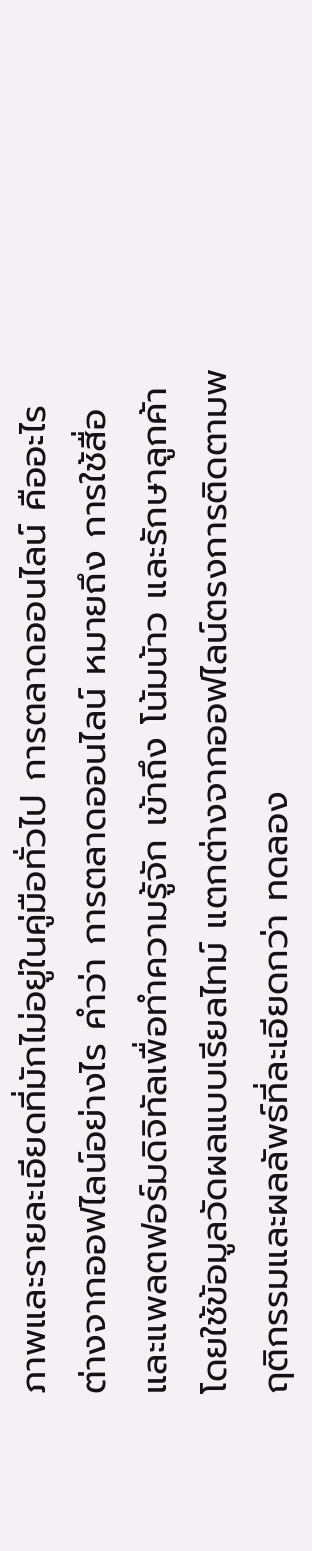ภาพและรายละเอียดที่มักไม่อยู่ในคู่มือทั่วไป การตลาดออนไลน์ คืออะไร ต่างจากออฟไลน์อย่างไร คำว่า การตลาดออนไลน์ หมายถึง การใช้สื่อและแพลตฟอร์มดิจิทัลเพื่อทำความรู้จัก เข้าถึง โน้มน้าว และรักษาลูกค้า โดยใช้ข้อมูลวัดผลแบบเรียลไทม์ แตกต่างจากออฟไลน์ตรงการติดตามพฤติกรรมและผลลัพธ์ที่ละเอียดกว่า ทดลอง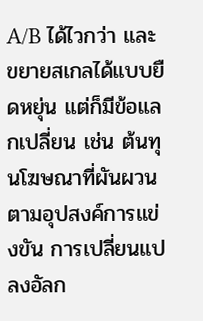A/B ได้ไวกว่า และขยายสเกลได้แบบยืดหยุ่น แต่ก็มีข้อแลกเปลี่ยน เช่น ต้นทุนโฆษณาที่ผันผวนตามอุปสงค์การแข่งขัน การเปลี่ยนแปลงอัลก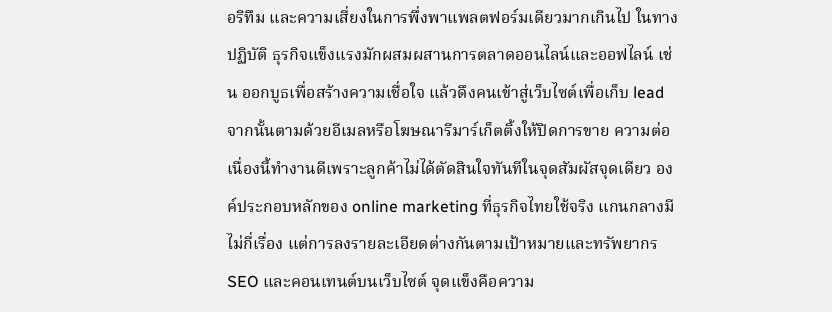อริทึม และความเสี่ยงในการพึ่งพาแพลตฟอร์มเดียวมากเกินไป ในทางปฏิบัติ ธุรกิจแข็งแรงมักผสมผสานการตลาดออนไลน์และออฟไลน์ เช่น ออกบูธเพื่อสร้างความเชื่อใจ แล้วดึงคนเข้าสู่เว็บไซต์เพื่อเก็บ lead จากนั้นตามด้วยอีเมลหรือโฆษณารีมาร์เก็ตติ้งให้ปิดการขาย ความต่อเนื่องนี้ทำงานดีเพราะลูกค้าไม่ได้ตัดสินใจทันทีในจุดสัมผัสจุดเดียว องค์ประกอบหลักของ online marketing ที่ธุรกิจไทยใช้จริง แกนกลางมีไม่กี่เรื่อง แต่การลงรายละเอียดต่างกันตามเป้าหมายและทรัพยากร SEO และคอนเทนต์บนเว็บไซต์ จุดแข็งคือความ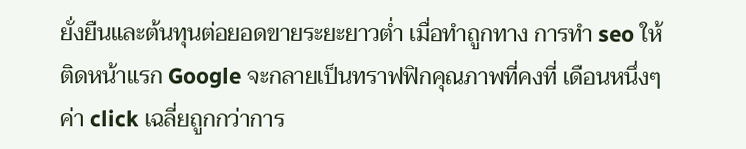ยั่งยืนและต้นทุนต่อยอดขายระยะยาวต่ำ เมื่อทำถูกทาง การทำ seo ให้ติดหน้าแรก Google จะกลายเป็นทราฟฟิกคุณภาพที่คงที่ เดือนหนึ่งๆ ค่า click เฉลี่ยถูกกว่าการ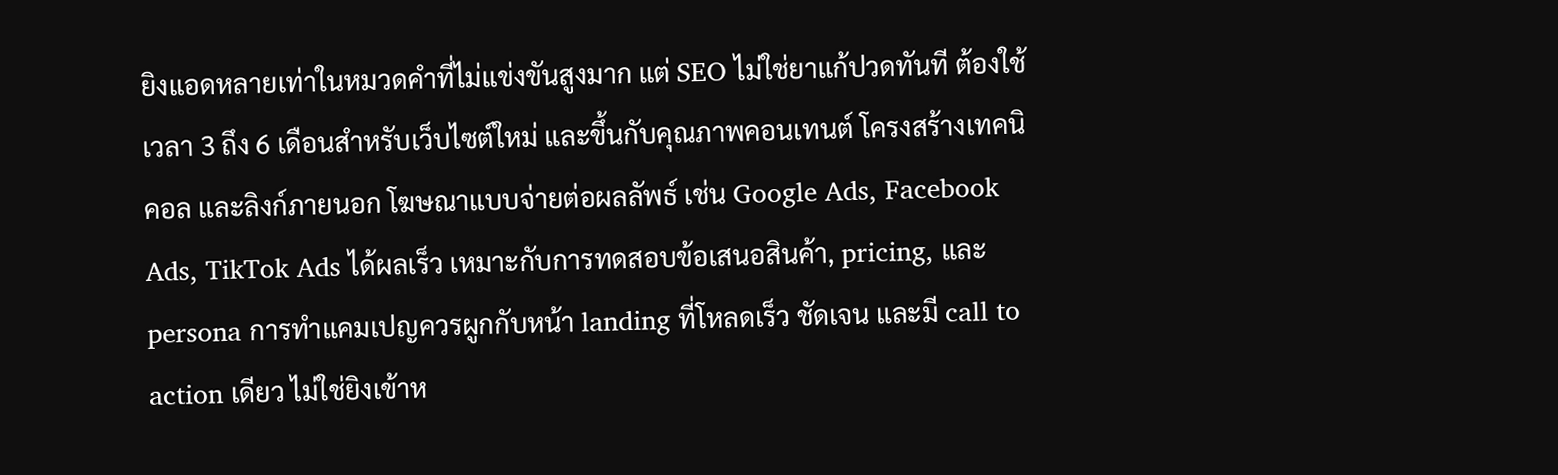ยิงแอดหลายเท่าในหมวดคำที่ไม่แข่งขันสูงมาก แต่ SEO ไม่ใช่ยาแก้ปวดทันที ต้องใช้เวลา 3 ถึง 6 เดือนสำหรับเว็บไซต์ใหม่ และขึ้นกับคุณภาพคอนเทนต์ โครงสร้างเทคนิคอล และลิงก์ภายนอก โฆษณาแบบจ่ายต่อผลลัพธ์ เช่น Google Ads, Facebook Ads, TikTok Ads ได้ผลเร็ว เหมาะกับการทดสอบข้อเสนอสินค้า, pricing, และ persona การทำแคมเปญควรผูกกับหน้า landing ที่โหลดเร็ว ชัดเจน และมี call to action เดียว ไม่ใช่ยิงเข้าห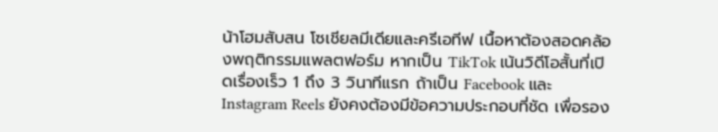น้าโฮมสับสน โซเชียลมีเดียและครีเอทีฟ เนื้อหาต้องสอดคล้องพฤติกรรมแพลตฟอร์ม หากเป็น TikTok เน้นวิดีโอสั้นที่เปิดเรื่องเร็ว 1 ถึง 3 วินาทีแรก ถ้าเป็น Facebook และ Instagram Reels ยังคงต้องมีข้อความประกอบที่ชัด เพื่อรอง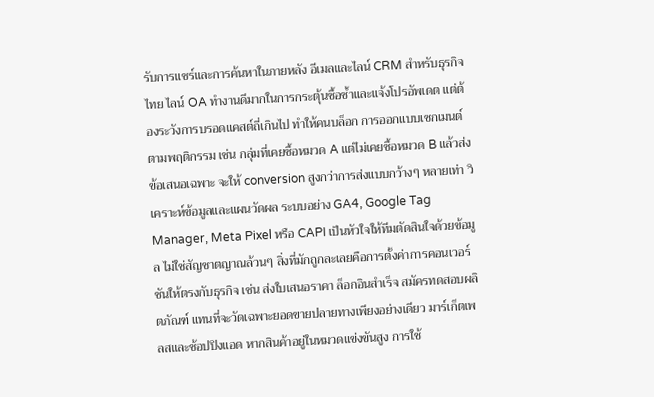รับการแชร์และการค้นหาในภายหลัง อีเมลและไลน์ CRM สำหรับธุรกิจไทย ไลน์ OA ทำงานดีมากในการกระตุ้นซื้อซ้ำและแจ้งโปรอัพเดต แต่ต้องระวังการบรอดแคสต์ถี่เกินไป ทำให้คนบล็อก การออกแบบเซกเมนต์ตามพฤติกรรม เช่น กลุ่มที่เคยซื้อหมวด A แต่ไม่เคยซื้อหมวด B แล้วส่งข้อเสนอเฉพาะ จะให้ conversion สูงกว่าการส่งแบบกว้างๆ หลายเท่า วิเคราะห์ข้อมูลและแผนวัดผล ระบบอย่าง GA4, Google Tag Manager, Meta Pixel หรือ CAPI เป็นหัวใจให้ทีมตัดสินใจด้วยข้อมูล ไม่ใช่สัญชาตญาณล้วนๆ สิ่งที่มักถูกละเลยคือการตั้งค่าการคอนเวอร์ชันให้ตรงกับธุรกิจ เช่น ส่งใบเสนอราคา ล็อกอินสำเร็จ สมัครทดสอบผลิตภัณฑ์ แทนที่จะวัดเฉพาะยอดขายปลายทางเพียงอย่างเดียว มาร์เก็ตเพลสและช้อปปิงแอด หากสินค้าอยู่ในหมวดแข่งขันสูง การใช้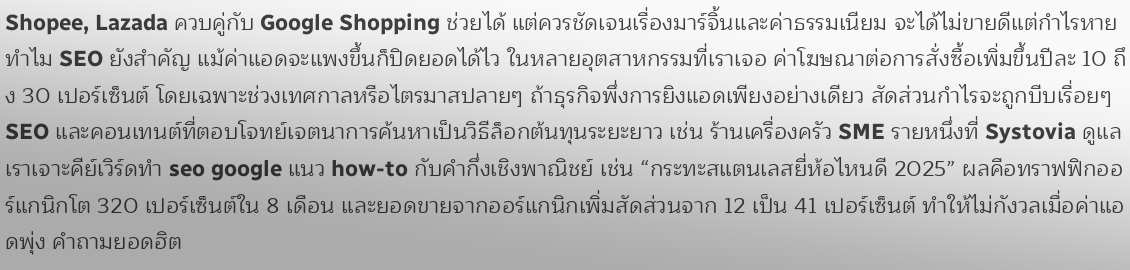Shopee, Lazada ควบคู่กับ Google Shopping ช่วยได้ แต่ควรชัดเจนเรื่องมาร์จิ้นและค่าธรรมเนียม จะได้ไม่ขายดีแต่กำไรหาย ทำไม SEO ยังสำคัญ แม้ค่าแอดจะแพงขึ้นก็ปิดยอดได้ไว ในหลายอุตสาหกรรมที่เราเจอ ค่าโฆษณาต่อการสั่งซื้อเพิ่มขึ้นปีละ 10 ถึง 30 เปอร์เซ็นต์ โดยเฉพาะช่วงเทศกาลหรือไตรมาสปลายๆ ถ้าธุรกิจพึ่งการยิงแอดเพียงอย่างเดียว สัดส่วนกำไรจะถูกบีบเรื่อยๆ SEO และคอนเทนต์ที่ตอบโจทย์เจตนาการค้นหาเป็นวิธีล็อกต้นทุนระยะยาว เช่น ร้านเครื่องครัว SME รายหนึ่งที่ Systovia ดูแล เราเจาะคีย์เวิร์ดทํา seo google แนว how-to กับคำกึ่งเชิงพาณิชย์ เช่น “กระทะสแตนเลสยี่ห้อไหนดี 2025” ผลคือทราฟฟิกออร์แกนิกโต 320 เปอร์เซ็นต์ใน 8 เดือน และยอดขายจากออร์แกนิกเพิ่มสัดส่วนจาก 12 เป็น 41 เปอร์เซ็นต์ ทำให้ไม่กังวลเมื่อค่าแอดพุ่ง คำถามยอดฮิต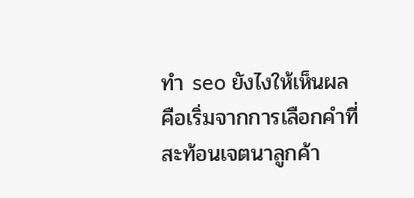ทํา seo ยังไงให้เห็นผล คือเริ่มจากการเลือกคำที่สะท้อนเจตนาลูกค้า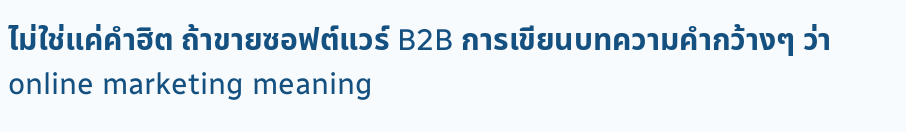ไม่ใช่แค่คำฮิต ถ้าขายซอฟต์แวร์ B2B การเขียนบทความคำกว้างๆ ว่า online marketing meaning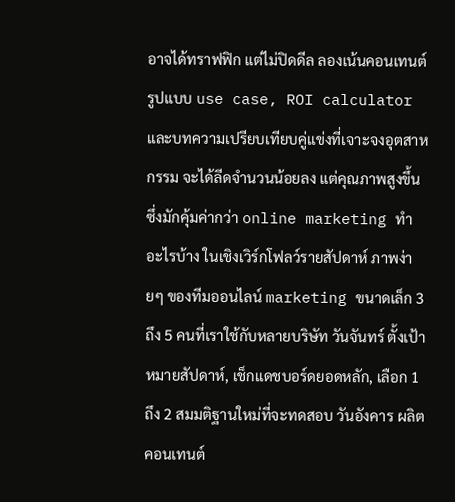อาจได้ทราฟฟิก แต่ไม่ปิดดีล ลองเน้นคอนเทนต์รูปแบบ use case, ROI calculator และบทความเปรียบเทียบคู่แข่งที่เจาะจงอุตสาหกรรม จะได้ลีดจำนวนน้อยลง แต่คุณภาพสูงขึ้น ซึ่งมักคุ้มค่ากว่า online marketing ทําอะไรบ้าง ในเชิงเวิร์กโฟลว์รายสัปดาห์ ภาพง่ายๆ ของทีมออนไลน์ marketing ขนาดเล็ก 3 ถึง 5 คนที่เราใช้กับหลายบริษัท วันจันทร์ ตั้งเป้าหมายสัปดาห์, เช็กแดชบอร์ดยอดหลัก, เลือก 1 ถึง 2 สมมติฐานใหม่ที่จะทดสอบ วันอังคาร ผลิตคอนเทนต์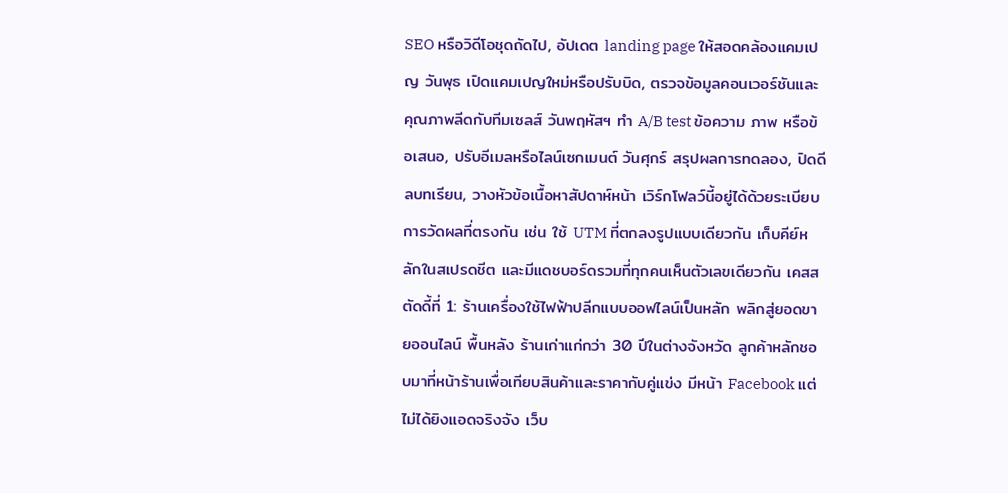SEO หรือวิดีโอชุดถัดไป, อัปเดต landing page ให้สอดคล้องแคมเปญ วันพุธ เปิดแคมเปญใหม่หรือปรับบิด, ตรวจข้อมูลคอนเวอร์ชันและคุณภาพลีดกับทีมเซลส์ วันพฤหัสฯ ทำ A/B test ข้อความ ภาพ หรือข้อเสนอ, ปรับอีเมลหรือไลน์เซกเมนต์ วันศุกร์ สรุปผลการทดลอง, ปิดดีลบทเรียน, วางหัวข้อเนื้อหาสัปดาห์หน้า เวิร์กโฟลว์นี้อยู่ได้ด้วยระเบียบการวัดผลที่ตรงกัน เช่น ใช้ UTM ที่ตกลงรูปแบบเดียวกัน เก็บคีย์หลักในสเปรดชีต และมีแดชบอร์ดรวมที่ทุกคนเห็นตัวเลขเดียวกัน เคสสตัดดี้ที่ 1: ร้านเครื่องใช้ไฟฟ้าปลีกแบบออฟไลน์เป็นหลัก พลิกสู่ยอดขายออนไลน์ พื้นหลัง ร้านเก่าแก่กว่า 30 ปีในต่างจังหวัด ลูกค้าหลักชอบมาที่หน้าร้านเพื่อเทียบสินค้าและราคากับคู่แข่ง มีหน้า Facebook แต่ไม่ได้ยิงแอดจริงจัง เว็บ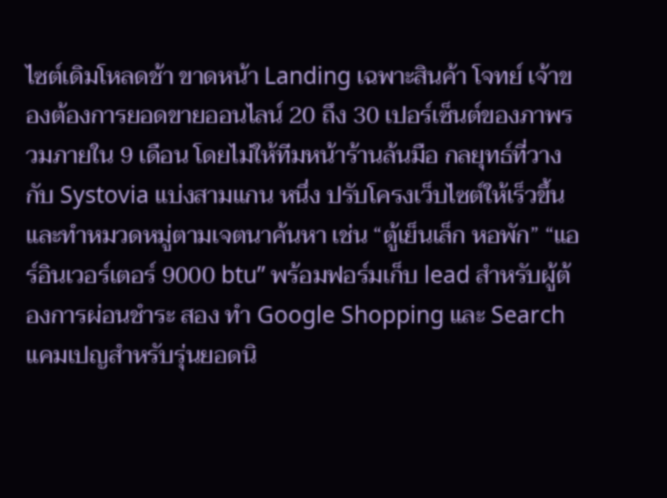ไซต์เดิมโหลดช้า ขาดหน้า Landing เฉพาะสินค้า โจทย์ เจ้าของต้องการยอดขายออนไลน์ 20 ถึง 30 เปอร์เซ็นต์ของภาพรวมภายใน 9 เดือน โดยไม่ให้ทีมหน้าร้านล้นมือ กลยุทธ์ที่วางกับ Systovia แบ่งสามแกน หนึ่ง ปรับโครงเว็บไซต์ให้เร็วขึ้นและทำหมวดหมู่ตามเจตนาค้นหา เช่น “ตู้เย็นเล็ก หอพัก” “แอร์อินเวอร์เตอร์ 9000 btu” พร้อมฟอร์มเก็บ lead สำหรับผู้ต้องการผ่อนชำระ สอง ทำ Google Shopping และ Search แคมเปญสำหรับรุ่นยอดนิ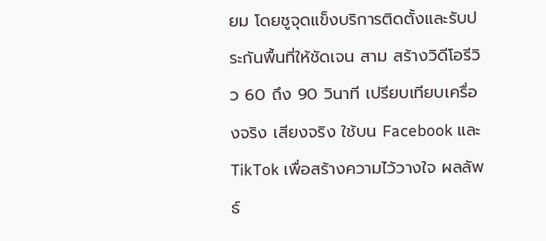ยม โดยชูจุดแข็งบริการติดตั้งและรับประกันพื้นที่ให้ชัดเจน สาม สร้างวิดีโอรีวิว 60 ถึง 90 วินาที เปรียบเทียบเครื่องจริง เสียงจริง ใช้บน Facebook และ TikTok เพื่อสร้างความไว้วางใจ ผลลัพธ์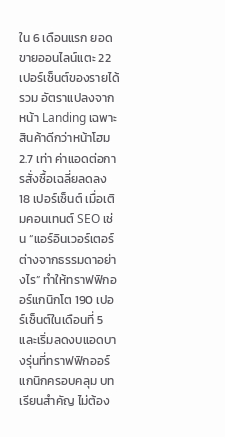ใน 6 เดือนแรก ยอดขายออนไลน์แตะ 22 เปอร์เซ็นต์ของรายได้รวม อัตราแปลงจากหน้า Landing เฉพาะสินค้าดีกว่าหน้าโฮม 2.7 เท่า ค่าแอดต่อการสั่งซื้อเฉลี่ยลดลง 18 เปอร์เซ็นต์ เมื่อเติมคอนเทนต์ SEO เช่น “แอร์อินเวอร์เตอร์ต่างจากธรรมดาอย่างไร” ทำให้ทราฟฟิกออร์แกนิกโต 190 เปอร์เซ็นต์ในเดือนที่ 5 และเริ่มลดงบแอดบางรุ่นที่ทราฟฟิกออร์แกนิกครอบคลุม บทเรียนสำคัญ ไม่ต้อง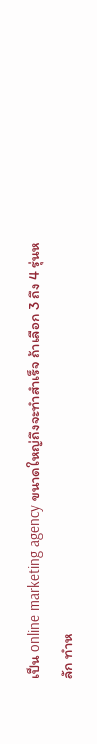เป็น online marketing agency ขนาดใหญ่ถึงจะทำสำเร็จ ถ้าเลือก 3 ถึง 4 รุ่นหลัก ทำห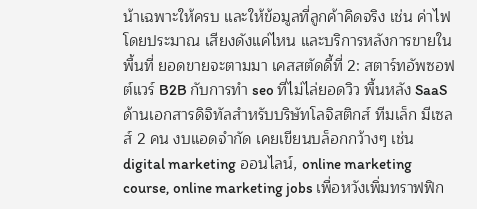น้าเฉพาะให้ครบ และให้ข้อมูลที่ลูกค้าคิดจริง เช่น ค่าไฟโดยประมาณ เสียงดังแค่ไหน และบริการหลังการขายในพื้นที่ ยอดขายจะตามมา เคสสตัดดี้ที่ 2: สตาร์ทอัพซอฟต์แวร์ B2B กับการทำ seo ที่ไม่ไล่ยอดวิว พื้นหลัง SaaS ด้านเอกสารดิจิทัลสำหรับบริษัทโลจิสติกส์ ทีมเล็ก มีเซลส์ 2 คน งบแอดจำกัด เคยเขียนบล็อกกว้างๆ เช่น digital marketing ออนไลน์, online marketing course, online marketing jobs เพื่อหวังเพิ่มทราฟฟิก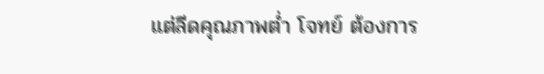แต่ลีดคุณภาพต่ำ โจทย์ ต้องการ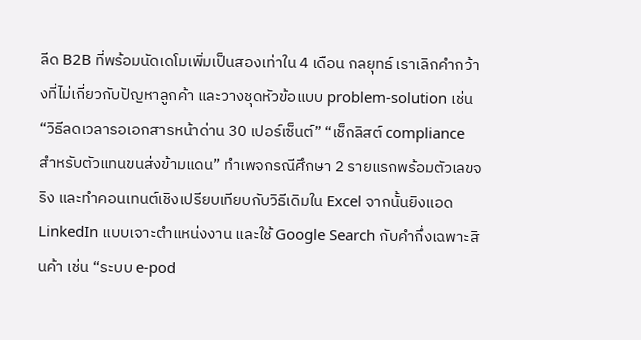ลีด B2B ที่พร้อมนัดเดโมเพิ่มเป็นสองเท่าใน 4 เดือน กลยุทธ์ เราเลิกคำกว้างที่ไม่เกี่ยวกับปัญหาลูกค้า และวางชุดหัวข้อแบบ problem-solution เช่น “วิธีลดเวลารอเอกสารหน้าด่าน 30 เปอร์เซ็นต์” “เช็กลิสต์ compliance สำหรับตัวแทนขนส่งข้ามแดน” ทำเพจกรณีศึกษา 2 รายแรกพร้อมตัวเลขจริง และทำคอนเทนต์เชิงเปรียบเทียบกับวิธีเดิมใน Excel จากนั้นยิงแอด LinkedIn แบบเจาะตำแหน่งงาน และใช้ Google Search กับคำกึ่งเฉพาะสินค้า เช่น “ระบบ e-pod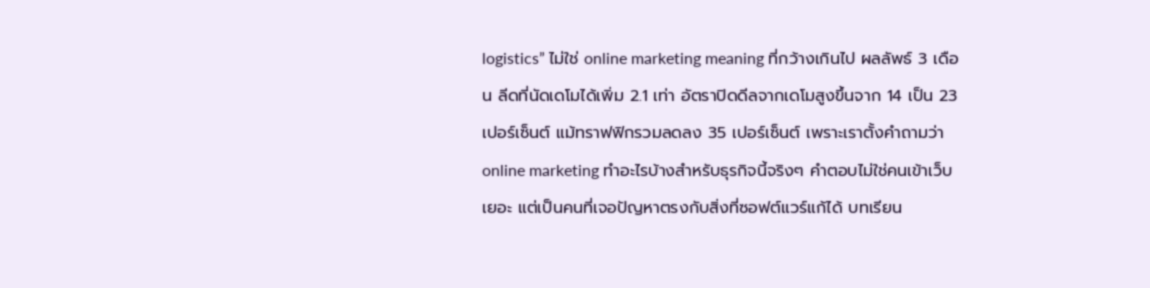logistics” ไม่ใช่ online marketing meaning ที่กว้างเกินไป ผลลัพธ์ 3 เดือน ลีดที่นัดเดโมได้เพิ่ม 2.1 เท่า อัตราปิดดีลจากเดโมสูงขึ้นจาก 14 เป็น 23 เปอร์เซ็นต์ แม้ทราฟฟิกรวมลดลง 35 เปอร์เซ็นต์ เพราะเราตั้งคำถามว่า online marketing ทําอะไรบ้างสำหรับธุรกิจนี้จริงๆ คำตอบไม่ใช่คนเข้าเว็บเยอะ แต่เป็นคนที่เจอปัญหาตรงกับสิ่งที่ซอฟต์แวร์แก้ได้ บทเรียน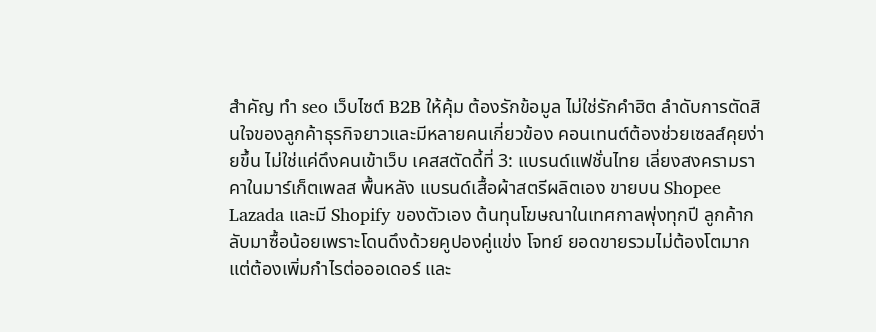สำคัญ ทํา seo เว็บไซต์ B2B ให้คุ้ม ต้องรักข้อมูล ไม่ใช่รักคำฮิต ลำดับการตัดสินใจของลูกค้าธุรกิจยาวและมีหลายคนเกี่ยวข้อง คอนเทนต์ต้องช่วยเซลส์คุยง่ายขึ้น ไม่ใช่แค่ดึงคนเข้าเว็บ เคสสตัดดี้ที่ 3: แบรนด์แฟชั่นไทย เลี่ยงสงครามราคาในมาร์เก็ตเพลส พื้นหลัง แบรนด์เสื้อผ้าสตรีผลิตเอง ขายบน Shopee Lazada และมี Shopify ของตัวเอง ต้นทุนโฆษณาในเทศกาลพุ่งทุกปี ลูกค้ากลับมาซื้อน้อยเพราะโดนดึงด้วยคูปองคู่แข่ง โจทย์ ยอดขายรวมไม่ต้องโตมาก แต่ต้องเพิ่มกำไรต่อออเดอร์ และ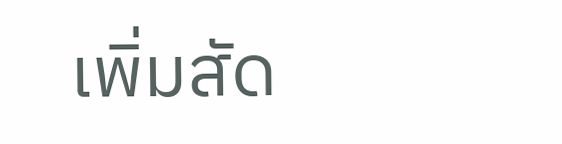เพิ่มสัด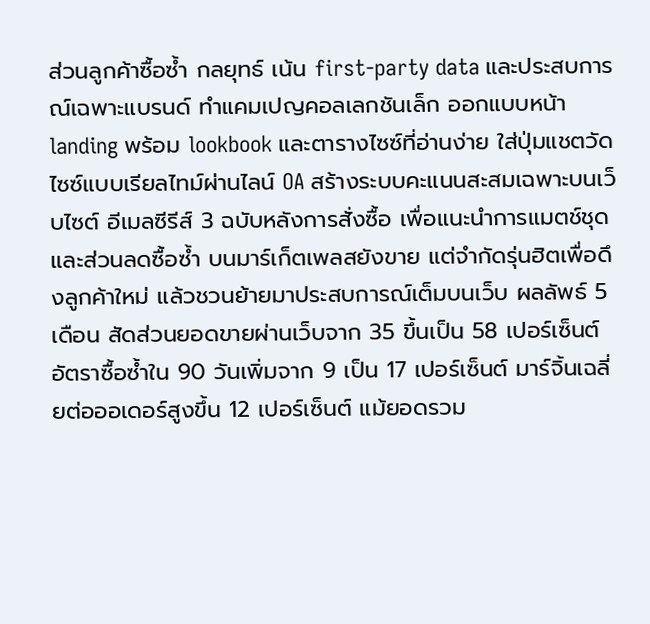ส่วนลูกค้าซื้อซ้ำ กลยุทธ์ เน้น first-party data และประสบการณ์เฉพาะแบรนด์ ทำแคมเปญคอลเลกชันเล็ก ออกแบบหน้า landing พร้อม lookbook และตารางไซซ์ที่อ่านง่าย ใส่ปุ่มแชตวัดไซซ์แบบเรียลไทม์ผ่านไลน์ OA สร้างระบบคะแนนสะสมเฉพาะบนเว็บไซต์ อีเมลซีรีส์ 3 ฉบับหลังการสั่งซื้อ เพื่อแนะนำการแมตช์ชุดและส่วนลดซื้อซ้ำ บนมาร์เก็ตเพลสยังขาย แต่จำกัดรุ่นฮิตเพื่อดึงลูกค้าใหม่ แล้วชวนย้ายมาประสบการณ์เต็มบนเว็บ ผลลัพธ์ 5 เดือน สัดส่วนยอดขายผ่านเว็บจาก 35 ขึ้นเป็น 58 เปอร์เซ็นต์ อัตราซื้อซ้ำใน 90 วันเพิ่มจาก 9 เป็น 17 เปอร์เซ็นต์ มาร์จิ้นเฉลี่ยต่อออเดอร์สูงขึ้น 12 เปอร์เซ็นต์ แม้ยอดรวม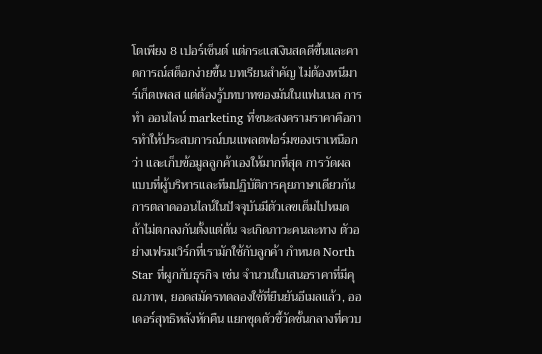โตเพียง 8 เปอร์เซ็นต์ แต่กระแสเงินสดดีขึ้นและคาดการณ์สต็อกง่ายขึ้น บทเรียนสำคัญ ไม่ต้องหนีมาร์เก็ตเพลส แต่ต้องรู้บทบาทของมันในแฟนเนล การ ทํา ออนไลน์ marketing ที่ชนะสงครามราคาคือการทำให้ประสบการณ์บนแพลตฟอร์มของเราเหนือกว่า และเก็บข้อมูลลูกค้าเองให้มากที่สุด การวัดผลแบบที่ผู้บริหารและทีมปฏิบัติการคุยภาษาเดียวกัน การตลาดออนไลน์ในปัจจุบันมีตัวเลขเต็มไปหมด ถ้าไม่ตกลงกันตั้งแต่ต้น จะเกิดภาวะคนละทาง ตัวอย่างเฟรมเวิร์กที่เรามักใช้กับลูกค้า กำหนด North Star ที่ผูกกับธุรกิจ เช่น จำนวนใบเสนอราคาที่มีคุณภาพ, ยอดสมัครทดลองใช้ที่ยืนยันอีเมลแล้ว, ออเดอร์สุทธิหลังหักคืน แยกชุดตัวชี้วัดชั้นกลางที่ควบ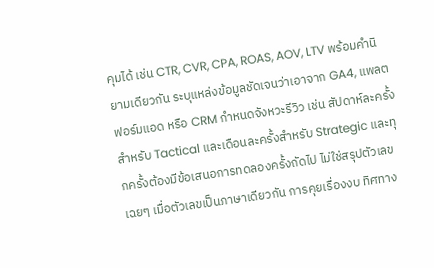คุมได้ เช่น CTR, CVR, CPA, ROAS, AOV, LTV พร้อมคำนิยามเดียวกัน ระบุแหล่งข้อมูลชัดเจนว่าเอาจาก GA4, แพลตฟอร์มแอด หรือ CRM กำหนดจังหวะรีวิว เช่น สัปดาห์ละครั้งสำหรับ Tactical และเดือนละครั้งสำหรับ Strategic และทุกครั้งต้องมีข้อเสนอการทดลองครั้งถัดไป ไม่ใช่สรุปตัวเลขเฉยๆ เมื่อตัวเลขเป็นภาษาเดียวกัน การคุยเรื่องงบ ทิศทาง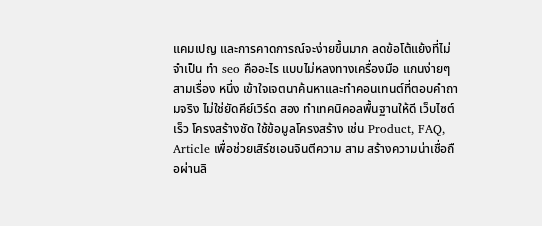แคมเปญ และการคาดการณ์จะง่ายขึ้นมาก ลดข้อโต้แย้งที่ไม่จำเป็น ทํา seo คืออะไร แบบไม่หลงทางเครื่องมือ แกนง่ายๆ สามเรื่อง หนึ่ง เข้าใจเจตนาค้นหาและทำคอนเทนต์ที่ตอบคำถามจริง ไม่ใช่ยัดคีย์เวิร์ด สอง ทำเทคนิคอลพื้นฐานให้ดี เว็บไซต์เร็ว โครงสร้างชัด ใช้ข้อมูลโครงสร้าง เช่น Product, FAQ, Article เพื่อช่วยเสิร์ชเอนจินตีความ สาม สร้างความน่าเชื่อถือผ่านลิ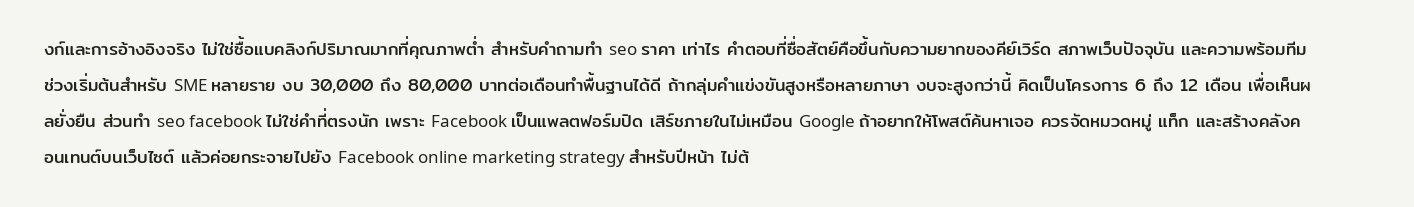งก์และการอ้างอิงจริง ไม่ใช่ซื้อแบคลิงก์ปริมาณมากที่คุณภาพต่ำ สำหรับคำถามทํา seo ราคา เท่าไร คำตอบที่ซื่อสัตย์คือขึ้นกับความยากของคีย์เวิร์ด สภาพเว็บปัจจุบัน และความพร้อมทีม ช่วงเริ่มต้นสำหรับ SME หลายราย งบ 30,000 ถึง 80,000 บาทต่อเดือนทำพื้นฐานได้ดี ถ้ากลุ่มคำแข่งขันสูงหรือหลายภาษา งบจะสูงกว่านี้ คิดเป็นโครงการ 6 ถึง 12 เดือน เพื่อเห็นผลยั่งยืน ส่วนทํา seo facebook ไม่ใช่คำที่ตรงนัก เพราะ Facebook เป็นแพลตฟอร์มปิด เสิร์ชภายในไม่เหมือน Google ถ้าอยากให้โพสต์ค้นหาเจอ ควรจัดหมวดหมู่ แท็ก และสร้างคลังคอนเทนต์บนเว็บไซต์ แล้วค่อยกระจายไปยัง Facebook online marketing strategy สำหรับปีหน้า ไม่ต้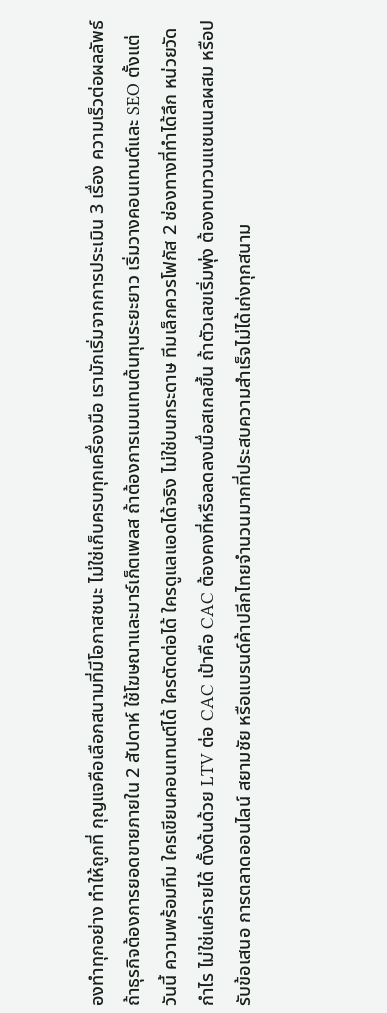องทำทุกอย่าง ทำให้ถูกที่ กุญแจคือเลือกสนามที่มีโอกาสชนะ ไม่ใช่เก็บครบทุกเครื่องมือ เรามักเริ่มจากการประเมิน 3 เรื่อง ความเร็วต่อผลลัพธ์ ถ้าธุรกิจต้องการยอดขายภายใน 2 สัปดาห์ ใช้โฆษณาและมาร์เก็ตเพลส ถ้าต้องการเมนเทนต้นทุนระยะยาว เริ่มวางคอนเทนต์และ SEO ตั้งแต่วันนี้ ความพร้อมทีม ใครเขียนคอนเทนต์ได้ ใครตัดต่อได้ ใครดูแลแอดได้จริง ไม่ใช่บนกระดาษ ทีมเล็กควรโฟกัส 2 ช่องทางที่ทำได้ลึก หน่วยวัดกำไร ไม่ใช่แค่รายได้ ตั้งต้นด้วย LTV ต่อ CAC เป้าคือ CAC ต้องคงที่หรือลดลงเมื่อสเกลขึ้น ถ้าตัวเลขเริ่มพุ่ง ต้องทบทวนแชนเนลผสม หรือปรับข้อเสนอ การตลาดออนไลน์ สยามชัย หรือแบรนด์ค้าปลีกไทยจำนวนมากที่ประสบความสำเร็จไม่ได้เก่งทุกสนาม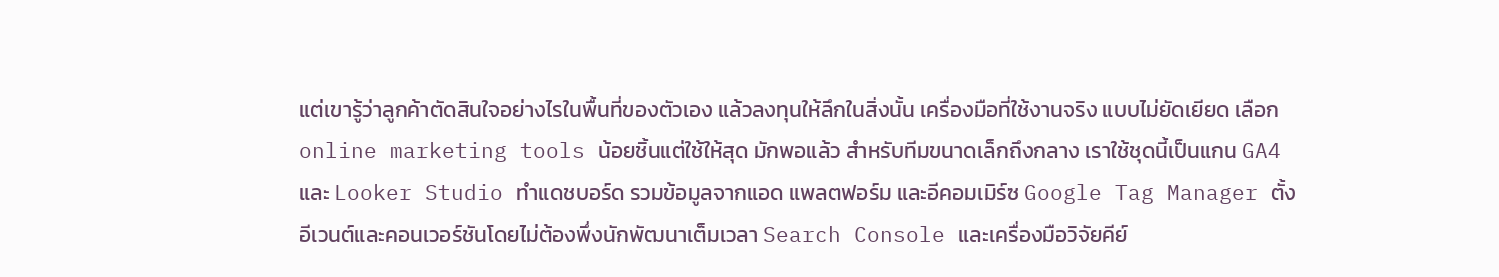แต่เขารู้ว่าลูกค้าตัดสินใจอย่างไรในพื้นที่ของตัวเอง แล้วลงทุนให้ลึกในสิ่งนั้น เครื่องมือที่ใช้งานจริง แบบไม่ยัดเยียด เลือก online marketing tools น้อยชิ้นแต่ใช้ให้สุด มักพอแล้ว สำหรับทีมขนาดเล็กถึงกลาง เราใช้ชุดนี้เป็นแกน GA4 และ Looker Studio ทำแดชบอร์ด รวมข้อมูลจากแอด แพลตฟอร์ม และอีคอมเมิร์ซ Google Tag Manager ตั้งอีเวนต์และคอนเวอร์ชันโดยไม่ต้องพึ่งนักพัฒนาเต็มเวลา Search Console และเครื่องมือวิจัยคีย์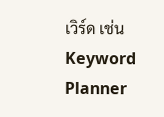เวิร์ด เช่น Keyword Planner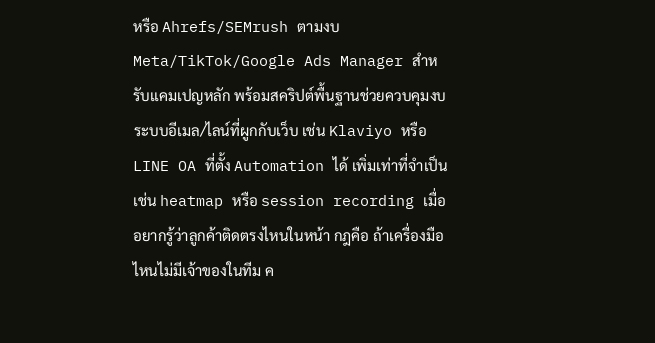หรือ Ahrefs/SEMrush ตามงบ Meta/TikTok/Google Ads Manager สำหรับแคมเปญหลัก พร้อมสคริปต์พื้นฐานช่วยควบคุมงบ ระบบอีเมล/ไลน์ที่ผูกกับเว็บ เช่น Klaviyo หรือ LINE OA ที่ตั้ง Automation ได้ เพิ่มเท่าที่จำเป็น เช่น heatmap หรือ session recording เมื่ออยากรู้ว่าลูกค้าติดตรงไหนในหน้า กฎคือ ถ้าเครื่องมือไหนไม่มีเจ้าของในทีม ค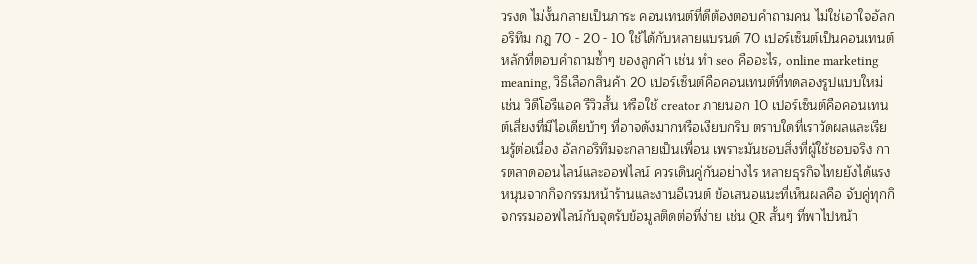วรงด ไม่งั้นกลายเป็นภาระ คอนเทนต์ที่ดีต้องตอบคำถามคน ไม่ใช่เอาใจอัลกอริทึม กฎ 70 - 20 - 10 ใช้ได้กับหลายแบรนด์ 70 เปอร์เซ็นต์เป็นคอนเทนต์หลักที่ตอบคำถามซ้ำๆ ของลูกค้า เช่น ทํา seo คืออะไร, online marketing meaning, วิธีเลือกสินค้า 20 เปอร์เซ็นต์คือคอนเทนต์ที่ทดลองรูปแบบใหม่ เช่น วิดีโอรีแอค รีวิวสั้น หรือใช้ creator ภายนอก 10 เปอร์เซ็นต์คือคอนเทนต์เสี่ยงที่มีไอเดียบ้าๆ ที่อาจดังมากหรือเงียบกริบ ตราบใดที่เราวัดผลและเรียนรู้ต่อเนื่อง อัลกอริทึมจะกลายเป็นเพื่อน เพราะมันชอบสิ่งที่ผู้ใช้ชอบจริง การตลาดออนไลน์และออฟไลน์ ควรเดินคู่กันอย่างไร หลายธุรกิจไทยยังได้แรงหนุนจากกิจกรรมหน้าร้านและงานอีเวนต์ ข้อเสนอแนะที่เห็นผลคือ จับคู่ทุกกิจกรรมออฟไลน์กับจุดรับข้อมูลติดต่อที่ง่าย เช่น QR สั้นๆ ที่พาไปหน้า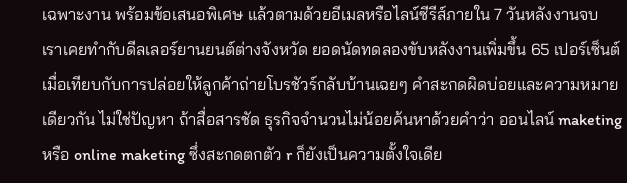เฉพาะงาน พร้อมข้อเสนอพิเศษ แล้วตามด้วยอีเมลหรือไลน์ซีรีส์ภายใน 7 วันหลังงานจบ เราเคยทำกับดีลเลอร์ยานยนต์ต่างจังหวัด ยอดนัดทดลองขับหลังงานเพิ่มขึ้น 65 เปอร์เซ็นต์เมื่อเทียบกับการปล่อยให้ลูกค้าถ่ายโบรชัวร์กลับบ้านเฉยๆ คำสะกดผิดบ่อยและความหมายเดียวกัน ไม่ใช่ปัญหา ถ้าสื่อสารชัด ธุรกิจจำนวนไม่น้อยค้นหาด้วยคำว่า ออนไลน์ maketing หรือ online maketing ซึ่งสะกดตกตัว r ก็ยังเป็นความตั้งใจเดีย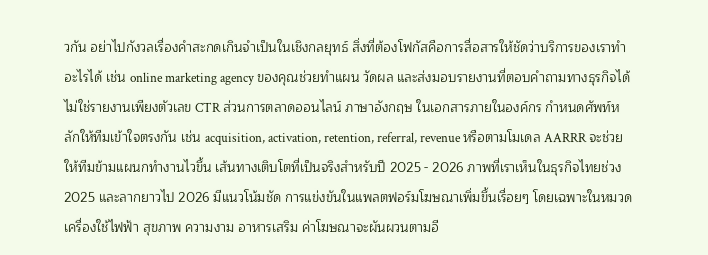วกัน อย่าไปกังวลเรื่องคำสะกดเกินจำเป็นในเชิงกลยุทธ์ สิ่งที่ต้องโฟกัสคือการสื่อสารให้ชัดว่าบริการของเราทำอะไรได้ เช่น online marketing agency ของคุณช่วยทำแผน วัดผล และส่งมอบรายงานที่ตอบคำถามทางธุรกิจได้ ไม่ใช่รายงานเพียงตัวเลข CTR ส่วนการตลาดออนไลน์ ภาษาอังกฤษ ในเอกสารภายในองค์กร กำหนดศัพท์หลักให้ทีมเข้าใจตรงกัน เช่น acquisition, activation, retention, referral, revenue หรือตามโมเดล AARRR จะช่วยให้ทีมข้ามแผนกทำงานไวขึ้น เส้นทางเติบโตที่เป็นจริงสำหรับปี 2025 - 2026 ภาพที่เราเห็นในธุรกิจไทยช่วง 2025 และลากยาวไป 2026 มีแนวโน้มชัด การแข่งขันในแพลตฟอร์มโฆษณาเพิ่มขึ้นเรื่อยๆ โดยเฉพาะในหมวดเครื่องใช้ไฟฟ้า สุขภาพ ความงาม อาหารเสริม ค่าโฆษณาจะผันผวนตามอี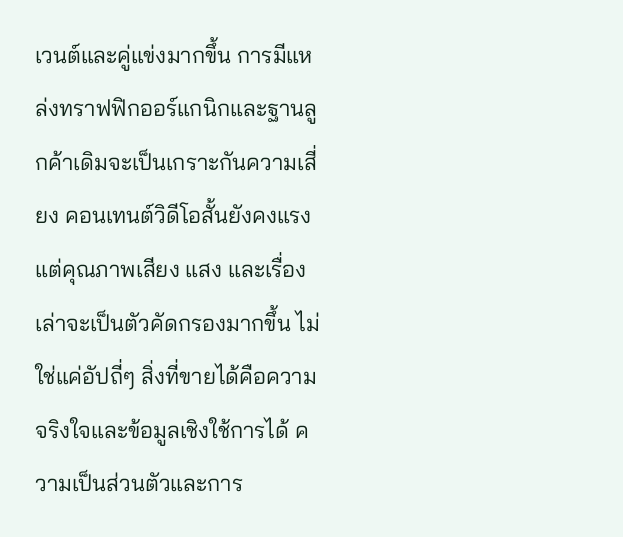เวนต์และคู่แข่งมากขึ้น การมีแหล่งทราฟฟิกออร์แกนิกและฐานลูกค้าเดิมจะเป็นเกราะกันความเสี่ยง คอนเทนต์วิดีโอสั้นยังคงแรง แต่คุณภาพเสียง แสง และเรื่องเล่าจะเป็นตัวคัดกรองมากขึ้น ไม่ใช่แค่อัปถี่ๆ สิ่งที่ขายได้คือความจริงใจและข้อมูลเชิงใช้การได้ ความเป็นส่วนตัวและการ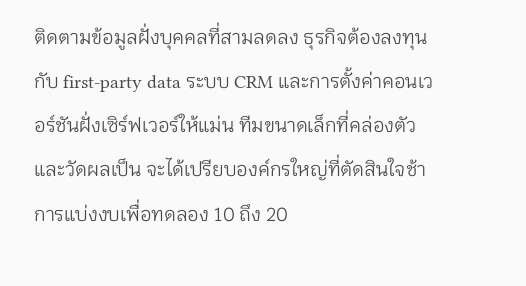ติดตามข้อมูลฝั่งบุคคลที่สามลดลง ธุรกิจต้องลงทุนกับ first-party data ระบบ CRM และการตั้งค่าคอนเวอร์ชันฝั่งเซิร์ฟเวอร์ให้แม่น ทีมขนาดเล็กที่คล่องตัวและวัดผลเป็น จะได้เปรียบองค์กรใหญ่ที่ตัดสินใจช้า การแบ่งงบเพื่อทดลอง 10 ถึง 20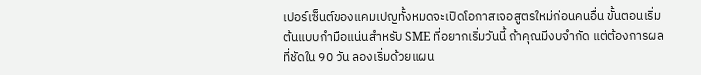เปอร์เซ็นต์ของแคมเปญทั้งหมดจะเปิดโอกาสเจอสูตรใหม่ก่อนคนอื่น ขั้นตอนเริ่มต้นแบบกำมือแน่นสำหรับ SME ที่อยากเริ่มวันนี้ ถ้าคุณมีงบจำกัด แต่ต้องการผลที่ชัดใน 90 วัน ลองเริ่มด้วยแผน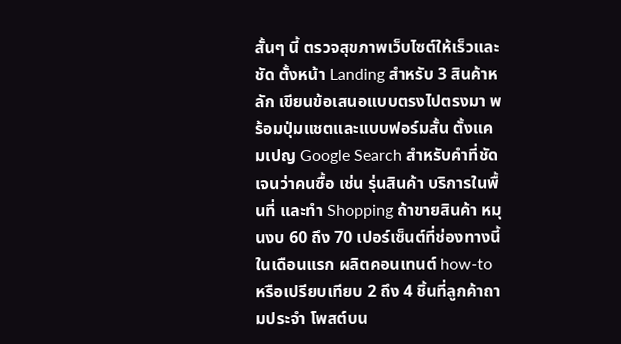สั้นๆ นี้ ตรวจสุขภาพเว็บไซต์ให้เร็วและชัด ตั้งหน้า Landing สำหรับ 3 สินค้าหลัก เขียนข้อเสนอแบบตรงไปตรงมา พร้อมปุ่มแชตและแบบฟอร์มสั้น ตั้งแคมเปญ Google Search สำหรับคำที่ชัดเจนว่าคนซื้อ เช่น รุ่นสินค้า บริการในพื้นที่ และทำ Shopping ถ้าขายสินค้า หมุนงบ 60 ถึง 70 เปอร์เซ็นต์ที่ช่องทางนี้ในเดือนแรก ผลิตคอนเทนต์ how-to หรือเปรียบเทียบ 2 ถึง 4 ชิ้นที่ลูกค้าถามประจำ โพสต์บน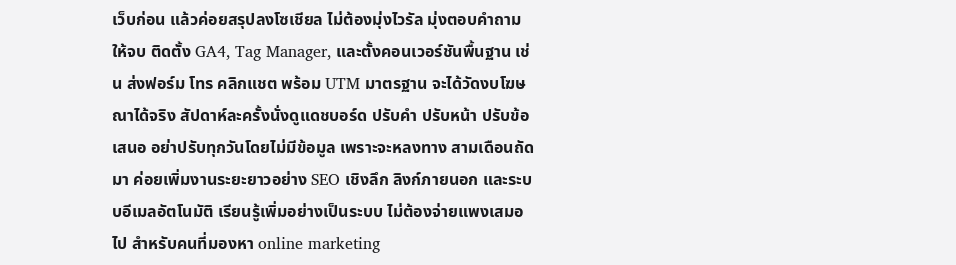เว็บก่อน แล้วค่อยสรุปลงโซเชียล ไม่ต้องมุ่งไวรัล มุ่งตอบคำถามให้จบ ติดตั้ง GA4, Tag Manager, และตั้งคอนเวอร์ชันพื้นฐาน เช่น ส่งฟอร์ม โทร คลิกแชต พร้อม UTM มาตรฐาน จะได้วัดงบโฆษณาได้จริง สัปดาห์ละครั้งนั่งดูแดชบอร์ด ปรับคำ ปรับหน้า ปรับข้อเสนอ อย่าปรับทุกวันโดยไม่มีข้อมูล เพราะจะหลงทาง สามเดือนถัดมา ค่อยเพิ่มงานระยะยาวอย่าง SEO เชิงลึก ลิงก์ภายนอก และระบบอีเมลอัตโนมัติ เรียนรู้เพิ่มอย่างเป็นระบบ ไม่ต้องจ่ายแพงเสมอไป สำหรับคนที่มองหา online marketing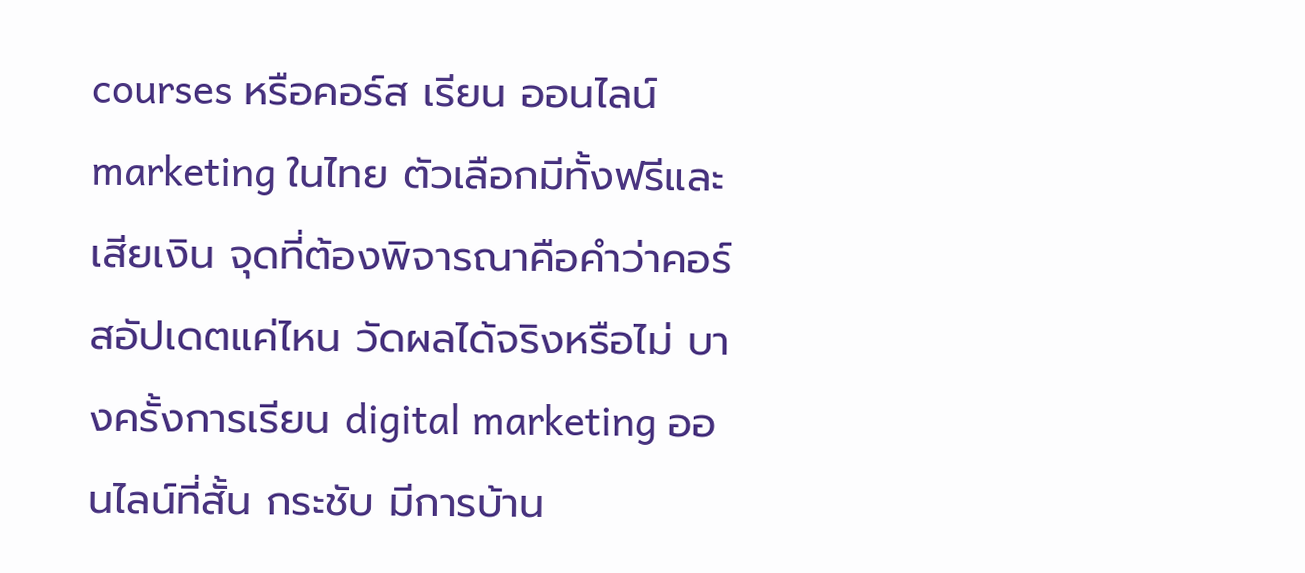courses หรือคอร์ส เรียน ออนไลน์ marketing ในไทย ตัวเลือกมีทั้งฟรีและเสียเงิน จุดที่ต้องพิจารณาคือคำว่าคอร์สอัปเดตแค่ไหน วัดผลได้จริงหรือไม่ บางครั้งการเรียน digital marketing ออนไลน์ที่สั้น กระชับ มีการบ้าน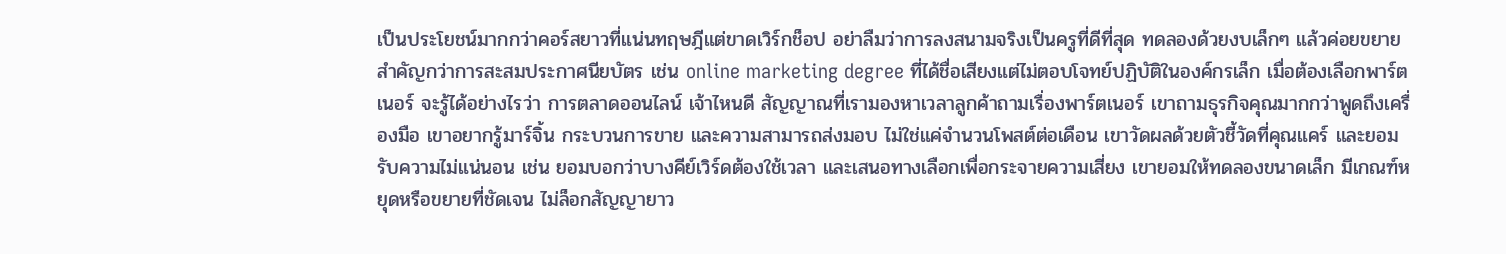เป็นประโยชน์มากกว่าคอร์สยาวที่แน่นทฤษฎีแต่ขาดเวิร์กช็อป อย่าลืมว่าการลงสนามจริงเป็นครูที่ดีที่สุด ทดลองด้วยงบเล็กๆ แล้วค่อยขยายสำคัญกว่าการสะสมประกาศนียบัตร เช่น online marketing degree ที่ได้ชื่อเสียงแต่ไม่ตอบโจทย์ปฏิบัติในองค์กรเล็ก เมื่อต้องเลือกพาร์ตเนอร์ จะรู้ได้อย่างไรว่า การตลาดออนไลน์ เจ้าไหนดี สัญญาณที่เรามองหาเวลาลูกค้าถามเรื่องพาร์ตเนอร์ เขาถามธุรกิจคุณมากกว่าพูดถึงเครื่องมือ เขาอยากรู้มาร์จิ้น กระบวนการขาย และความสามารถส่งมอบ ไม่ใช่แค่จำนวนโพสต์ต่อเดือน เขาวัดผลด้วยตัวชี้วัดที่คุณแคร์ และยอมรับความไม่แน่นอน เช่น ยอมบอกว่าบางคีย์เวิร์ดต้องใช้เวลา และเสนอทางเลือกเพื่อกระจายความเสี่ยง เขายอมให้ทดลองขนาดเล็ก มีเกณฑ์หยุดหรือขยายที่ชัดเจน ไม่ล็อกสัญญายาว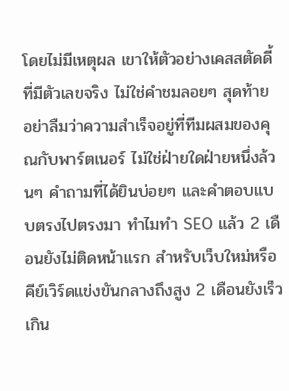โดยไม่มีเหตุผล เขาให้ตัวอย่างเคสสตัดดี้ที่มีตัวเลขจริง ไม่ใช่คำชมลอยๆ สุดท้าย อย่าลืมว่าความสำเร็จอยู่ที่ทีมผสมของคุณกับพาร์ตเนอร์ ไม่ใช่ฝ่ายใดฝ่ายหนึ่งล้วนๆ คำถามที่ได้ยินบ่อยๆ และคำตอบแบบตรงไปตรงมา ทำไมทำ SEO แล้ว 2 เดือนยังไม่ติดหน้าแรก สำหรับเว็บใหม่หรือคีย์เวิร์ดแข่งขันกลางถึงสูง 2 เดือนยังเร็วเกิน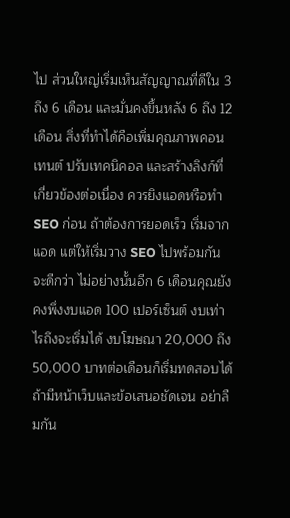ไป ส่วนใหญ่เริ่มเห็นสัญญาณที่ดีใน 3 ถึง 6 เดือน และมั่นคงขึ้นหลัง 6 ถึง 12 เดือน สิ่งที่ทำได้คือเพิ่มคุณภาพคอนเทนต์ ปรับเทคนิคอล และสร้างลิงก์ที่เกี่ยวข้องต่อเนื่อง ควรยิงแอดหรือทำ SEO ก่อน ถ้าต้องการยอดเร็ว เริ่มจากแอด แต่ให้เริ่มวาง SEO ไปพร้อมกันจะดีกว่า ไม่อย่างนั้นอีก 6 เดือนคุณยังคงพึ่งงบแอด 100 เปอร์เซ็นต์ งบเท่าไรถึงจะเริ่มได้ งบโฆษณา 20,000 ถึง 50,000 บาทต่อเดือนก็เริ่มทดสอบได้ถ้ามีหน้าเว็บและข้อเสนอชัดเจน อย่าลืมกัน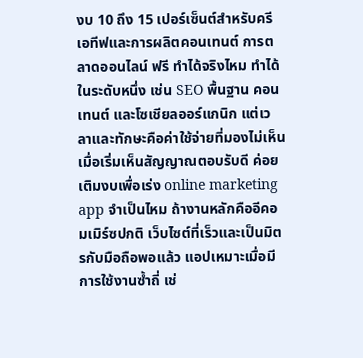งบ 10 ถึง 15 เปอร์เซ็นต์สำหรับครีเอทีฟและการผลิตคอนเทนต์ การตลาดออนไลน์ ฟรี ทำได้จริงไหม ทำได้ในระดับหนึ่ง เช่น SEO พื้นฐาน คอนเทนต์ และโซเชียลออร์แกนิก แต่เวลาและทักษะคือค่าใช้จ่ายที่มองไม่เห็น เมื่อเริ่มเห็นสัญญาณตอบรับดี ค่อยเติมงบเพื่อเร่ง online marketing app จำเป็นไหม ถ้างานหลักคืออีคอมเมิร์ซปกติ เว็บไซต์ที่เร็วและเป็นมิตรกับมือถือพอแล้ว แอปเหมาะเมื่อมีการใช้งานซ้ำถี่ เช่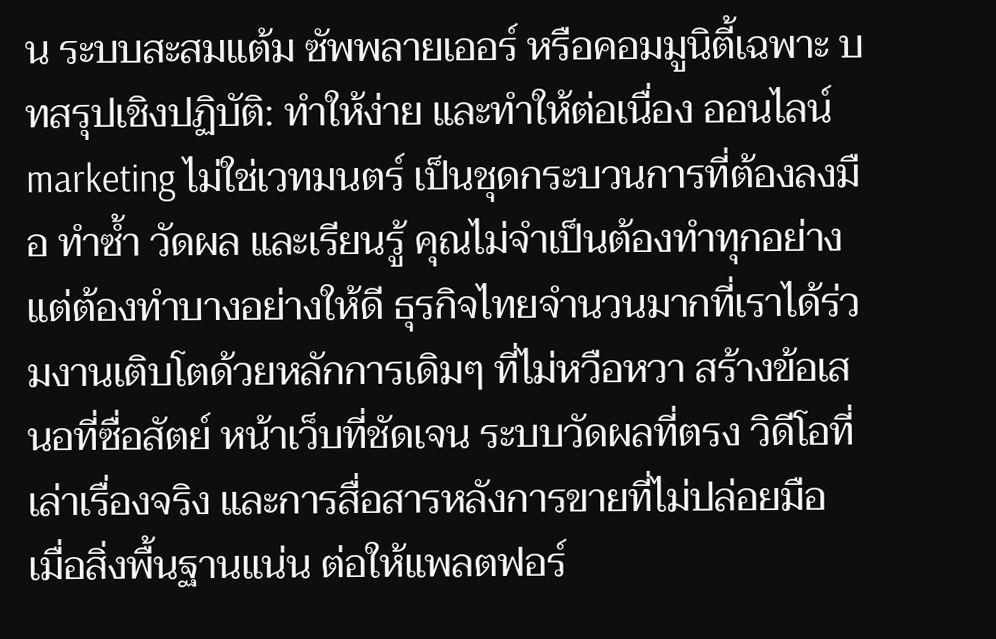น ระบบสะสมแต้ม ซัพพลายเออร์ หรือคอมมูนิตี้เฉพาะ บทสรุปเชิงปฏิบัติ: ทำให้ง่าย และทำให้ต่อเนื่อง ออนไลน์ marketing ไม่ใช่เวทมนตร์ เป็นชุดกระบวนการที่ต้องลงมือ ทำซ้ำ วัดผล และเรียนรู้ คุณไม่จำเป็นต้องทำทุกอย่าง แต่ต้องทำบางอย่างให้ดี ธุรกิจไทยจำนวนมากที่เราได้ร่วมงานเติบโตด้วยหลักการเดิมๆ ที่ไม่หวือหวา สร้างข้อเสนอที่ซื่อสัตย์ หน้าเว็บที่ชัดเจน ระบบวัดผลที่ตรง วิดีโอที่เล่าเรื่องจริง และการสื่อสารหลังการขายที่ไม่ปล่อยมือ เมื่อสิ่งพื้นฐานแน่น ต่อให้แพลตฟอร์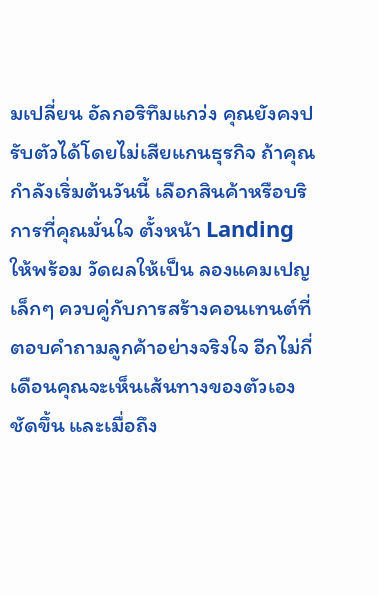มเปลี่ยน อัลกอริทึมแกว่ง คุณยังคงปรับตัวได้โดยไม่เสียแกนธุรกิจ ถ้าคุณกำลังเริ่มต้นวันนี้ เลือกสินค้าหรือบริการที่คุณมั่นใจ ตั้งหน้า Landing ให้พร้อม วัดผลให้เป็น ลองแคมเปญเล็กๆ ควบคู่กับการสร้างคอนเทนต์ที่ตอบคำถามลูกค้าอย่างจริงใจ อีกไม่กี่เดือนคุณจะเห็นเส้นทางของตัวเองชัดขึ้น และเมื่อถึง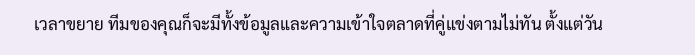เวลาขยาย ทีมของคุณก็จะมีทั้งข้อมูลและความเข้าใจตลาดที่คู่แข่งตามไม่ทัน ตั้งแต่วัน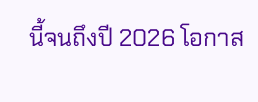นี้จนถึงปี 2026 โอกาส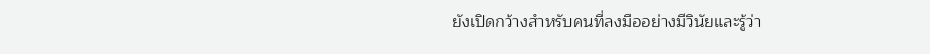ยังเปิดกว้างสำหรับคนที่ลงมืออย่างมีวินัยและรู้ว่า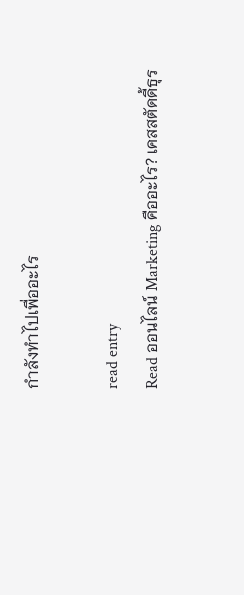กำลังทำไปเพื่ออะไร

read entry
Read ออนไลน์ Marketing คืออะไร? เคสสตัดดี้ธุร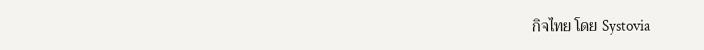กิจไทย โดย Systovia